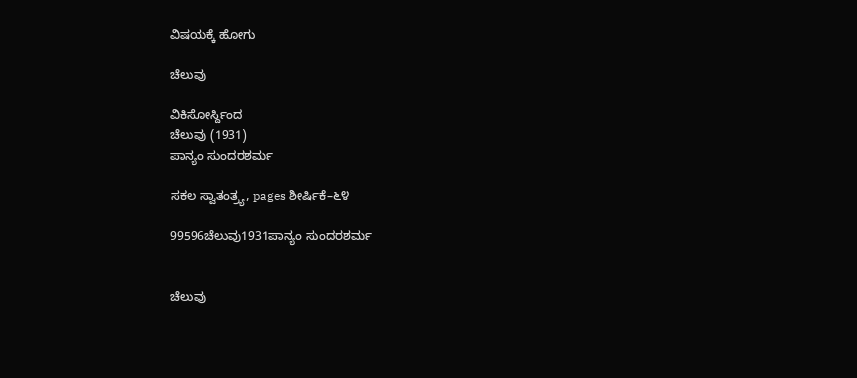ವಿಷಯಕ್ಕೆ ಹೋಗು

ಚೆಲುವು

ವಿಕಿಸೋರ್ಸ್ದಿಂದ
ಚೆಲುವು (1931)
ಪಾನ್ಯಂ ಸುಂದರಶರ್ಮ

ಸಕಲ ಸ್ವಾತಂತ್ರ್ಯ, pages ಶೀರ್ಷಿಕೆ–೬೪

99596ಚೆಲುವು1931ಪಾನ್ಯಂ ಸುಂದರಶರ್ಮ


ಚೆಲುವು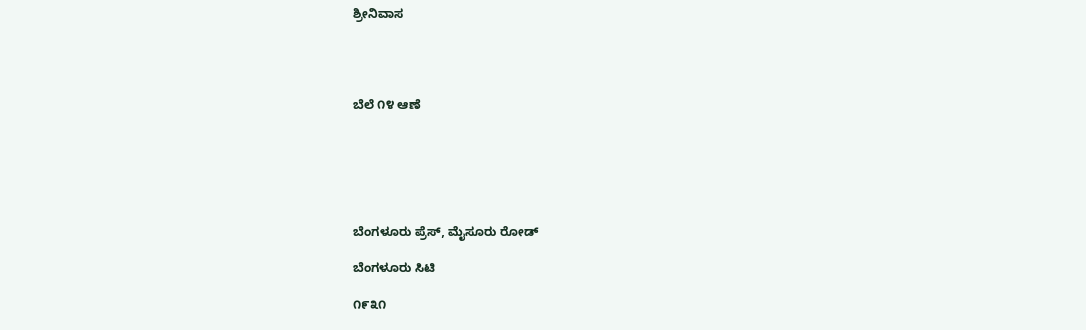ಶ್ರೀನಿವಾಸ




ಬೆಲೆ ೧೪ ಆಣೆ






ಬೆಂಗಳೂರು ಪ್ರೆಸ್, ಮೈಸೂರು ರೋಡ್

ಬೆಂಗಳೂರು ಸಿಟಿ

೧೯೩೧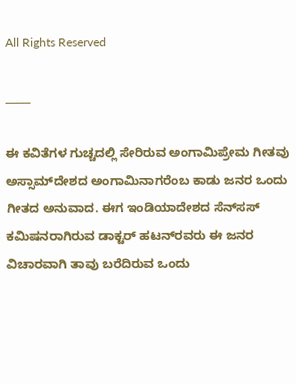All Rights Reserved

_____

ಈ ಕವಿತೆಗಳ ಗುಚ್ಚದಲ್ಲಿ ಸೇರಿರುವ ಅಂಗಾಮಿಪ್ರೇಮ ಗೀತವು ಅಸ್ಸಾಮ್‌ದೇಶದ ಅಂಗಾಮಿನಾಗರೆಂಬ ಕಾಡು ಜನರ ಒಂದು ಗೀತದ ಅನುವಾದ. ಈಗ ಇಂಡಿಯಾದೇಶದ ಸೆನ್‌ಸಸ್ ಕಮಿಷನರಾಗಿರುವ ಡಾಕ್ಟರ್ ಹಟನ್‌ರವರು ಈ ಜನರ ವಿಚಾರವಾಗಿ ತಾವು ಬರೆದಿರುವ ಒಂದು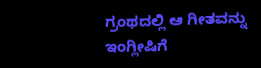ಗ್ರಂಥದಲ್ಲಿ ಆ ಗೀತವನ್ನು ಇಂಗ್ಲೀಷಿಗೆ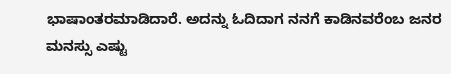ಭಾಷಾಂತರಮಾಡಿದಾರೆ. ಅದನ್ನು ಓದಿದಾಗ ನನಗೆ ಕಾಡಿನವರೆಂಬ ಜನರ ಮನಸ್ಸು ಎಷ್ಟು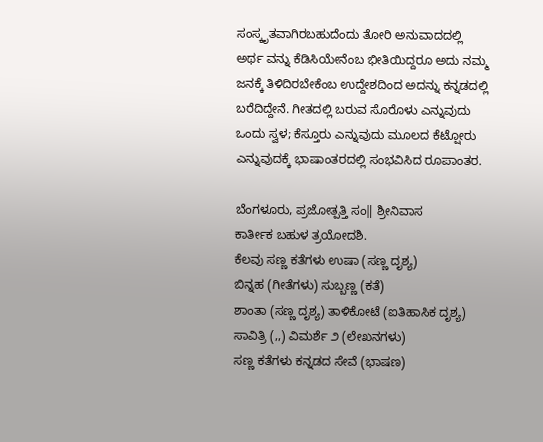ಸಂಸ್ಕೃತವಾಗಿರಬಹುದೆಂದು ತೋರಿ ಅನುವಾದದಲ್ಲಿ ಅರ್ಥ ವನ್ನು ಕೆಡಿಸಿಯೇನೆಂಬ ಭೀತಿಯಿದ್ದರೂ ಅದು ನಮ್ಮ ಜನಕ್ಕೆ ತಿಳಿದಿರಬೇಕೆಂಬ ಉದ್ದೇಶದಿಂದ ಅದನ್ನು ಕನ್ನಡದಲ್ಲಿ ಬರೆದಿದ್ದೇನೆ. ಗೀತದಲ್ಲಿ ಬರುವ ಸೊರೊಳು ಎನ್ನುವುದು ಒಂದು ಸ್ವಳ; ಕೆಸ್ತೂರು ಎನ್ನುವುದು ಮೂಲದ ಕೆಟ್ಷೋರು ಎನ್ನುವುದಕ್ಕೆ ಭಾಷಾಂತರದಲ್ಲಿ ಸಂಭವಿಸಿದ ರೂಪಾಂತರ.

ಬೆಂಗಳೂರು, ಪ್ರಜೋತ್ಪತ್ತಿ ಸಂ‖ ಶ್ರೀನಿವಾಸ
ಕಾರ್ತೀಕ ಬಹುಳ ತ್ರಯೋದಶಿ.
ಕೆಲವು ಸಣ್ಣ ಕತೆಗಳು ಉಷಾ (ಸಣ್ಣ ದೃಶ್ಯ)
ಬಿನ್ನಹ (ಗೀತೆಗಳು) ಸುಬ್ಬಣ್ಣ (ಕತೆ)
ಶಾಂತಾ (ಸಣ್ಣ ದೃಶ್ಯ) ತಾಳಿಕೋಟೆ (ಐತಿಹಾಸಿಕ ದೃಶ್ಯ)
ಸಾವಿತ್ರಿ (,,) ವಿಮರ್ಶೆ ೨ (ಲೇಖನಗಳು)
ಸಣ್ಣ ಕತೆಗಳು ಕನ್ನಡದ ಸೇವೆ (ಭಾಷಣ)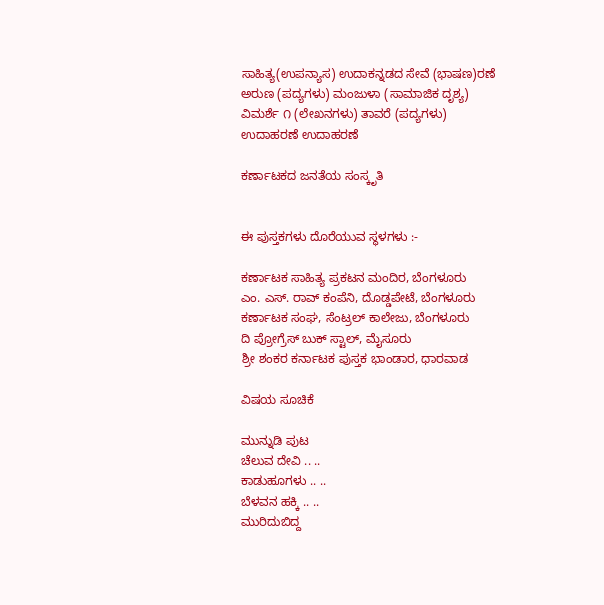ಸಾಹಿತ್ಯ(ಉಪನ್ಯಾಸ) ಉದಾಕನ್ನಡದ ಸೇವೆ (ಭಾಷಣ)ರಣೆ
ಅರುಣ (ಪದ್ಯಗಳು) ಮಂಜುಳಾ (ಸಾಮಾಜಿಕ ದೃಶ್ಯ)
ವಿಮರ್ಶೆ ೧ (ಲೇಖನಗಳು) ತಾವರೆ (ಪದ್ಯಗಳು)
ಉದಾಹರಣೆ ಉದಾಹರಣೆ

ಕರ್ಣಾಟಕದ ಜನತೆಯ ಸಂಸ್ಕೃತಿ


ಈ ಪುಸ್ತಕಗಳು ದೊರೆಯುವ ಸ್ಥಳಗಳು :-

ಕರ್ಣಾಟಕ ಸಾಹಿತ್ಯ ಪ್ರಕಟನ ಮಂದಿರ, ಬೆಂಗಳೂರು
ಎಂ. ಎಸ್. ರಾವ್ ಕಂಪೆನಿ, ದೊಡ್ಡಪೇಟೆ, ಬೆಂಗಳೂರು
ಕರ್ಣಾಟಕ ಸಂಘ, ಸೆಂಟ್ರಲ್ ಕಾಲೇಜು, ಬೆಂಗಳೂರು
ದಿ ಪ್ರೋಗ್ರೆಸ್ ಬುಕ್ ಸ್ಟಾಲ್, ಮೈಸೂರು
ಶ್ರೀ ಶಂಕರ ಕರ್ನಾಟಕ ಪುಸ್ತಕ ಭಾಂಡಾರ, ಧಾರವಾಡ

ವಿಷಯ ಸೂಚಿಕೆ

ಮುನ್ನುಡಿ ಪುಟ
ಚೆಲುವ ದೇವಿ .. ..
ಕಾಡುಹೂಗಳು .. ..
ಬೆಳವನ ಹಕ್ಕಿ .. ..
ಮುರಿದುಬಿದ್ದ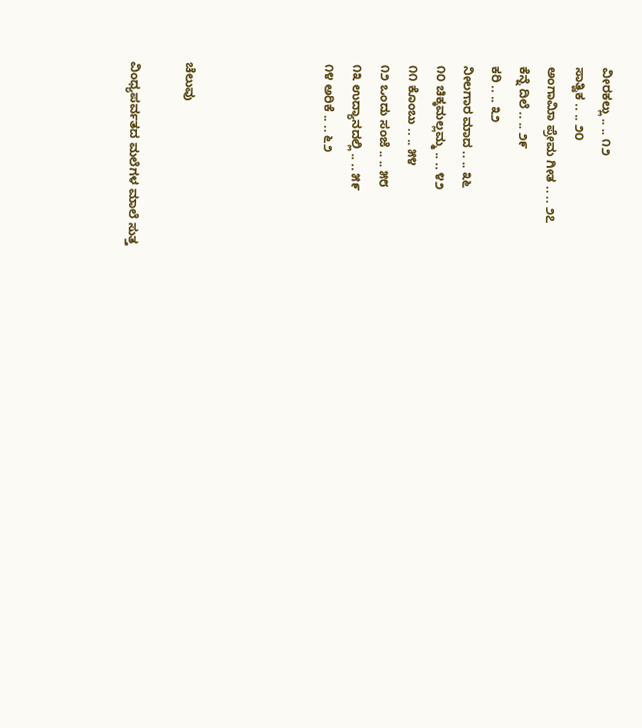ವೀರಕಲ್ಲು .. .. ೧೨
ಸಾತ್ವಿಕ .. .. ೨೦
ಅಂಗಾಮಿಾ ಪ್ರೇಮ ಗೀತ .. .. ೨೭
ಕೆನ್ನೆ ದಿಲೆ .. .. ೨೯
ಕರಿ .. .. ೩೨
ನೀಲಗಾರ ಮಾದ .. .. ೩೬
೧೦ ಚಿಕ್ಕಮಲ್ಲಮ್ಮ .. .. ೪೨
೧೧ ಕೊಂಬು .. .. ೫೪
೧೨ ಒಂದು ಸಂಜೆ .. .. ೫೮
೧೩ ಉದ್ಯಾನದಲ್ಲಿ .. .. ೫೯
೧೪ ಅರಿಕೆ .. .. ೬೨




ಚೆಲುವು

ವಿಂಧ್ಯಪರ್ವತದ ಮಲೆಗಳ ಮಾಲೆ ಸುತ್ತ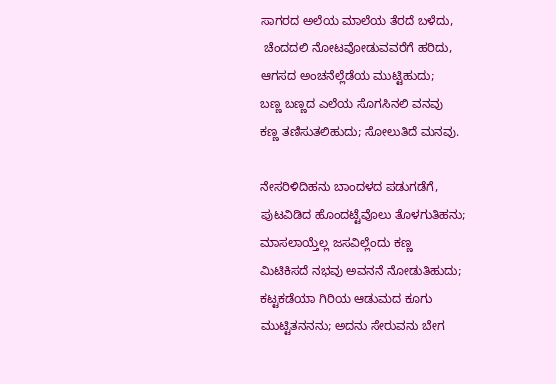ಸಾಗರದ ಅಲೆಯ ಮಾಲೆಯ ತೆರದೆ ಬಳೆದು,
 ಚೆಂದದಲಿ ನೋಟವೋಡುವವರೆಗೆ ಹರಿದು,
ಆಗಸದ ಅಂಚನೆಲ್ಲೆಡೆಯ ಮುಟ್ಟಿಹುದು;
ಬಣ್ಣ ಬಣ್ಣದ ಎಲೆಯ ಸೊಗಸಿನಲಿ ವನವು
ಕಣ್ಣ ತಣಿಸುತಲಿಹುದು; ಸೋಲುತಿದೆ ಮನವು.

ನೇಸರಿಳಿದಿಹನು ಬಾಂದಳದ ಪಡುಗಡೆಗೆ,
ಪುಟವಿಡಿದ ಹೊಂದಟ್ಟೆವೊಲು ತೊಳಗುತಿಹನು;
ಮಾಸಲಾಯ್ತೆಲ್ಲ ಜಸವಿಲ್ಲೆಂದು ಕಣ್ಣ
ಮಿಟಿಕಿಸದೆ ನಭವು ಅವನನೆ ನೋಡುತಿಹುದು;
ಕಟ್ಟಕಡೆಯಾ ಗಿರಿಯ ಆಡುಮದ ಕೂಗು
ಮುಟ್ಟಿತನನನು; ಅದನು ಸೇರುವನು ಬೇಗ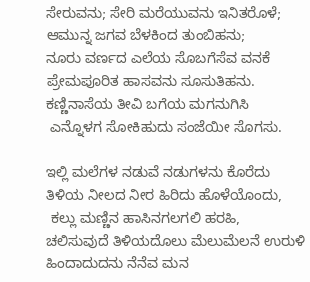ಸೇರುವನು; ಸೇರಿ ಮರೆಯುವನು ಇನಿತರೊಳೆ;
ಆಮುನ್ನ ಜಗವ ಬೆಳಕಿಂದ ತುಂಬಿಹನು;
ನೂರು ವರ್ಣದ ಎಲೆಯ ಸೊಬಗೆಸೆವ ವನಕೆ
ಪ್ರೇಮಪೂರಿತ ಹಾಸವನು ಸೂಸುತಿಹನು.
ಕಣ್ಣಿನಾಸೆಯ ತೀವಿ ಬಗೆಯ ಮಗನುಗಿಸಿ
 ಎನ್ನೊಳಗ ಸೋಕಿಹುದು ಸಂಜೆಯೀ ಸೊಗಸು.

ಇಲ್ಲಿ ಮಲೆಗಳ ನಡುವೆ ನಡುಗಳನು ಕೊರೆದು
ತಿಳಿಯ ನೀಲದ ನೀರ ಹಿರಿದು ಹೊಳೆಯೊಂದು,
 ಕಲ್ಲು ಮಣ್ಣಿನ ಹಾಸಿನಗಲಗಲಿ ಹರಹಿ,
ಚಲಿಸುವುದೆ ತಿಳಿಯದೊಲು ಮೆಲುಮೆಲನೆ ಉರುಳಿ
ಹಿಂದಾದುದನು ನೆನೆವ ಮನ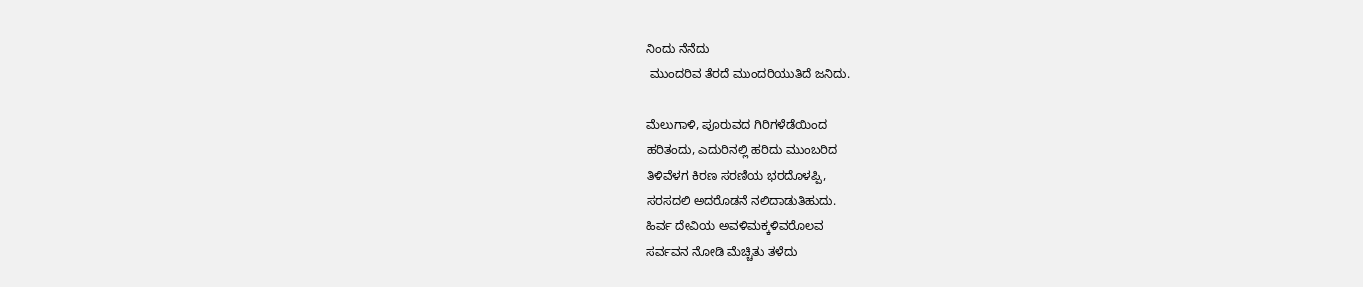ನಿಂದು ನೆನೆದು
 ಮುಂದರಿವ ತೆರದೆ ಮುಂದರಿಯುತಿದೆ ಜನಿದು.

ಮೆಲುಗಾಳಿ, ಪೂರುವದ ಗಿರಿಗಳೆಡೆಯಿಂದ
ಹರಿತಂದು, ಎದುರಿನಲ್ಲಿ ಹರಿದು ಮುಂಬರಿದ
ತಿಳಿವೆಳಗ ಕಿರಣ ಸರಣಿಯ ಭರದೊಳಪ್ಪಿ,
ಸರಸದಲಿ ಅದರೊಡನೆ ನಲಿದಾಡುತಿಹುದು.
ಹಿರ್ವ ದೇವಿಯ ಅವಳಿಮಕ್ಕಳಿವರೊಲವ
ಸರ್ವವನ ನೋಡಿ ಮೆಚ್ಚಿತು ತಳೆದು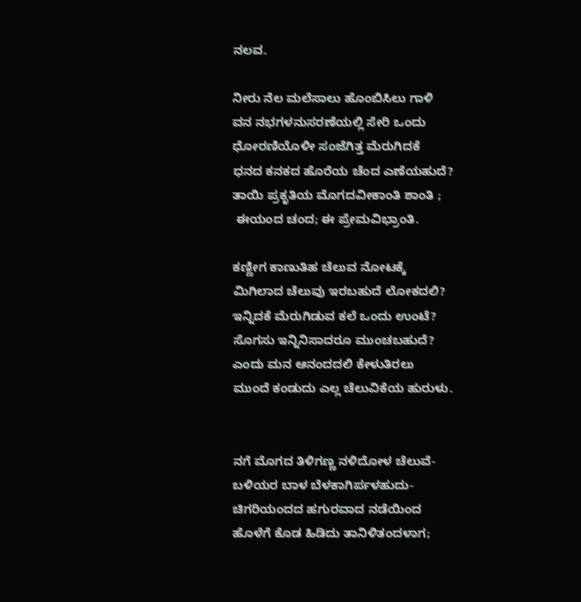ನಲವ.

ನೀರು ನೆಲ ಮಲೆಸಾಲು ಹೊಂಬಿಸಿಲು ಗಾಳಿ
ವನ ನಭಗಳನುಸರಣೆಯಲ್ಲಿ ಸೇರಿ ಒಂದು
ಧೋರಣಿಯೊಳೀ ಸಂಜೆಗಿತ್ತ ಮೆರುಗಿದಕೆ
ಧನದ ಕನಕದ ಹೊರೆಯ ಚೆಂದ ಎಣೆಯಹುದೆ?
ತಾಯಿ ಪ್ರಕೃತಿಯ ಮೊಗದವೀಕಾಂತಿ ಶಾಂತಿ ;
 ಈಯಂದ ಚಂದ; ಈ ಪ್ರೇಮವಿಭ್ರಾಂತಿ.

ಕಣ್ಣೀಗ ಕಾಣುತಿಹ ಚೆಲುವ ನೋಟಕ್ಕೆ
ಮಿಗಿಲಾದ ಚೆಲುವು ಇರಬಹುದೆ ಲೋಕದಲಿ?
ಇನ್ನಿದಕೆ ಮೆರುಗಿಡುವ ಕಲೆ ಒಂದು ಉಂಟೆ?
ಸೊಗಸು ಇನ್ನಿನಿಸಾದರೂ ಮುಂಚಬಹುದೆ?
ಎಂದು ಮನ ಆನಂದದಲಿ ಕೇಳುತಿರಲು
ಮುಂದೆ ಕಂಡುದು ಎಲ್ಲ ಚೆಲುವಿಕೆಯ ಹುರುಳು.


ನಗೆ ಮೊಗದ ತಿಳಿಗಣ್ಣ ನಳಿದೋಳ ಚೆಲುವೆ-
ಬಳಿಯರ ಬಾಳ ಬೆಳಕಾಗಿರ್ಪಳಹುದು-
ಚಿಗರಿಯಂದದ ಹಗುರವಾದ ನಡೆಯಿಂದ
ಹೊಳೆಗೆ ಕೊಡ ಹಿಡಿದು ತಾನಿಳಿತಂದಳಾಗ;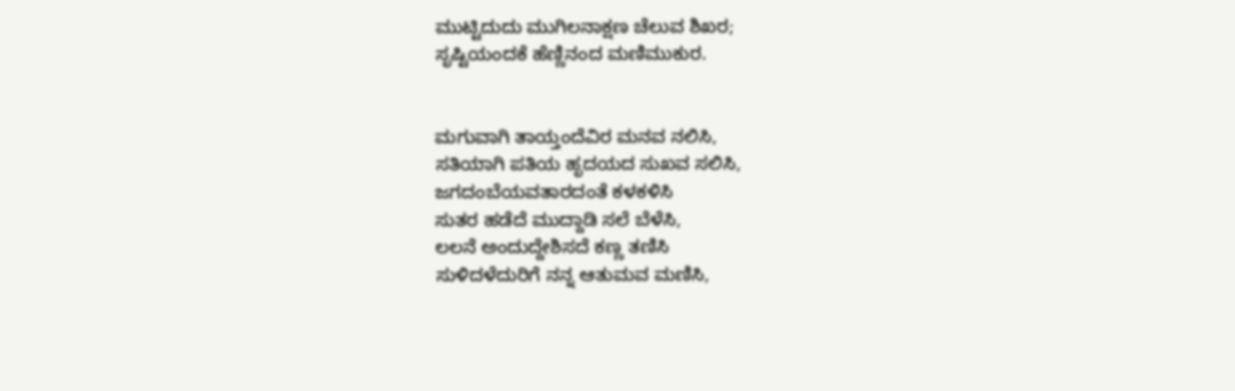ಮುಟ್ಟಿದುದು ಮುಗಿಲನಾಕ್ಷಣ ಚೆಲುವ ಶಿಖರ;
ಸೃಷ್ಟಿಯಂದಕೆ ಹೆಣ್ಣಿನಂದ ಮಣಿಮುಕುರ.


ಮಗುವಾಗಿ ತಾಯ್ತಂದೆವಿರ ಮನವ ನಲಿಸಿ,
ಸತಿಯಾಗಿ ಪತಿಯ ಹೃದಯದ ಸುಖವ ಸಲಿಸಿ,
ಜಗದಂಬೆಯವತಾರದಂತೆ ಕಳಕಳಿಸಿ
ಸುತರ ಹಡೆದೆ ಮುದ್ದಾಡಿ ಸಲೆ ಬೆಳೆಸಿ,
ಲಲನೆ ಅಂದುದ್ದೇಶಿಸದೆ ಕಣ್ಣ ತಣಿಸಿ
ಸುಳಿದಳೆದುರಿಗೆ ನನ್ನ ಆತುಮವ ಮಣಿಸಿ,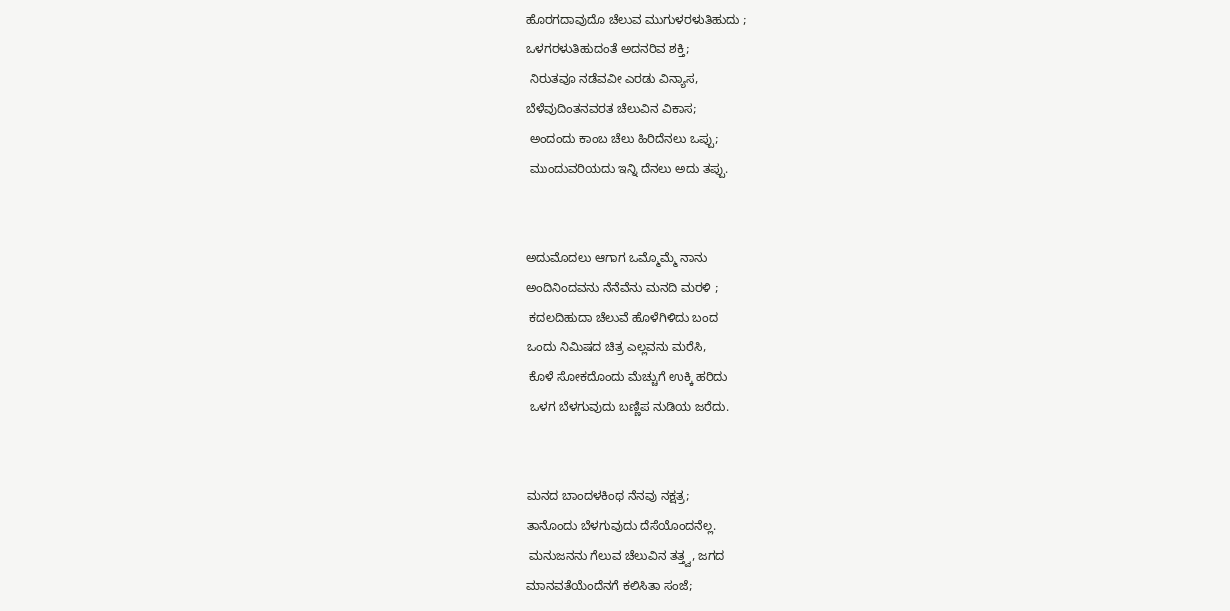ಹೊರಗದಾವುದೊ ಚೆಲುವ ಮುಗುಳರಳುತಿಹುದು ;
ಒಳಗರಳುತಿಹುದಂತೆ ಅದನರಿವ ಶಕ್ತಿ;
 ನಿರುತವೂ ನಡೆವವೀ ಎರಡು ವಿನ್ಯಾಸ,
ಬೆಳೆವುದಿಂತನವರತ ಚೆಲುವಿನ ವಿಕಾಸ;
 ಅಂದಂದು ಕಾಂಬ ಚೆಲು ಹಿರಿದೆನಲು ಒಪ್ಪು;
 ಮುಂದುವರಿಯದು ಇನ್ನಿ ದೆನಲು ಅದು ತಪ್ಪು.


ಅದುಮೊದಲು ಆಗಾಗ ಒಮ್ಮೊಮ್ಮೆ ನಾನು
ಅಂದಿನಿಂದವನು ನೆನೆವೆನು ಮನದಿ ಮರಳಿ ;
 ಕದಲದಿಹುದಾ ಚೆಲುವೆ ಹೊಳೆಗಿಳಿದು ಬಂದ
ಒಂದು ನಿಮಿಷದ ಚಿತ್ರ ಎಲ್ಲವನು ಮರೆಸಿ,
 ಕೊಳೆ ಸೋಕದೊಂದು ಮೆಚ್ಚುಗೆ ಉಕ್ಕಿ ಹರಿದು
 ಒಳಗ ಬೆಳಗುವುದು ಬಣ್ಣಿಪ ನುಡಿಯ ಜರೆದು.


ಮನದ ಬಾಂದಳಕಿಂಥ ನೆನವು ನಕ್ಷತ್ರ;
ತಾನೊಂದು ಬೆಳಗುವುದು ದೆಸೆಯೊಂದನೆಲ್ಲ.
 ಮನುಜನನು ಗೆಲುವ ಚೆಲುವಿನ ತತ್ತ್ವ, ಜಗದ
ಮಾನವತೆಯೆಂದೆನಗೆ ಕಲಿಸಿತಾ ಸಂಜೆ;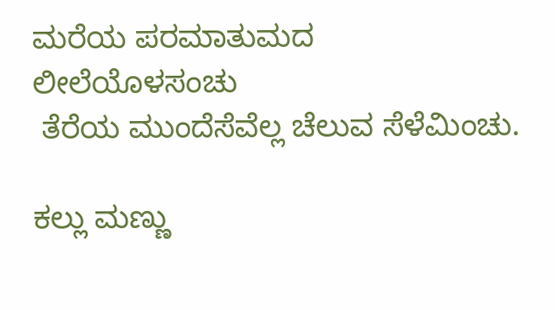ಮರೆಯ ಪರಮಾತುಮದ ಲೀಲೆಯೊಳಸಂಚು
 ತೆರೆಯ ಮುಂದೆಸೆವೆಲ್ಲ ಚೆಲುವ ಸೆಳೆಮಿಂಚು.

ಕಲ್ಲು ಮಣ್ಣು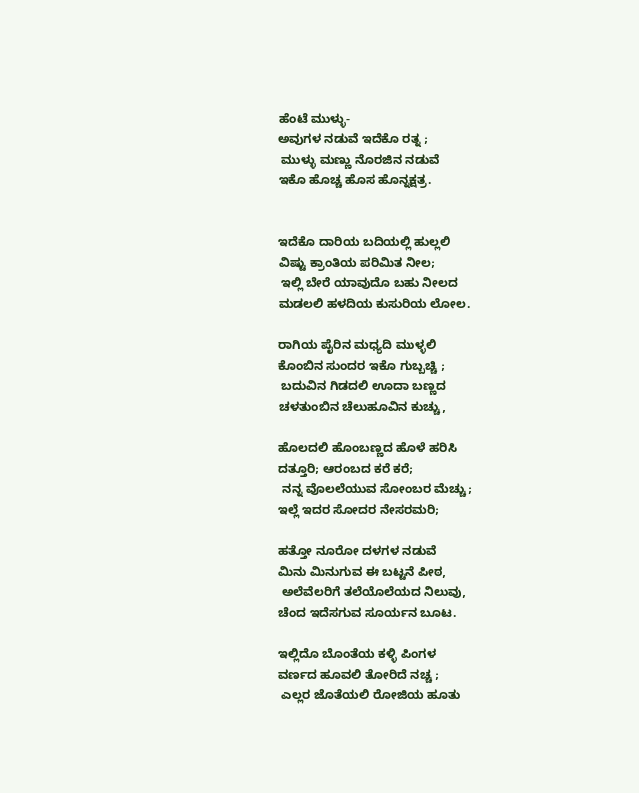ಹೆಂಟೆ ಮುಳ್ಳು-
ಅವುಗಳ ನಡುವೆ ಇದೆಕೊ ರತ್ನ ;
 ಮುಳ್ಳು ಮಣ್ಣು ನೊರಜಿನ ನಡುವೆ
ಇಕೊ ಹೊಚ್ಚ ಹೊಸ ಹೊನ್ನಕ್ಷತ್ರ.


ಇದೆಕೊ ದಾರಿಯ ಬದಿಯಲ್ಲಿ ಹುಲ್ಲಲಿ
ವಿಷ್ಟು ಕ್ರಾಂತಿಯ ಪರಿಮಿತ ನೀಲ;
 ಇಲ್ಲಿ ಬೇರೆ ಯಾವುದೊ ಬಹು ನೀಲದ
ಮಡಲಲಿ ಹಳದಿಯ ಕುಸುರಿಯ ಲೋಲ.

ರಾಗಿಯ ಪೈರಿನ ಮಧ್ಯದಿ ಮುಳ್ಳಲಿ
ಕೊಂಬಿನ ಸುಂದರ ಇಕೊ ಗುಬ್ಬಚ್ಚಿ ;
 ಬದುವಿನ ಗಿಡದಲಿ ಊದಾ ಬಣ್ಣದ
ಚಳತುಂಬಿನ ಚೆಲುಹೂವಿನ ಕುಚ್ಚು,

ಹೊಲದಲಿ ಹೊಂಬಣ್ಣದ ಹೊಳೆ ಹರಿಸಿ
ದತ್ತೂರಿ; ಆರಂಬದ ಕರೆ ಕರೆ;
 ನನ್ನ ವೊಲಲೆಯುವ ಸೋಂಬರ ಮೆಚ್ಚು;
ಇಲ್ಲೆ ಇದರ ಸೋದರ ನೇಸರಮರಿ;

ಹತ್ತೋ ನೂರೋ ದಳಗಳ ನಡುವೆ
ಮಿನು ಮಿನುಗುವ ಈ ಬಟ್ಟನೆ ಪೀಠ,
 ಅಲೆವೆಲರಿಗೆ ತಲೆಯೊಲೆಯದ ನಿಲುವು,
ಚೆಂದ ಇದೆಸಗುವ ಸೂರ್ಯನ ಬೂಟ.

ಇಲ್ಲಿದೊ ಬೊಂತೆಯ ಕಳ್ಳಿ ಪಿಂಗಳ
ವರ್ಣದ ಹೂವಲಿ ತೋರಿದೆ ನಚ್ಚ ;
 ಎಲ್ಲರ ಜೊತೆಯಲಿ ರೋಜಿಯ ಹೂತು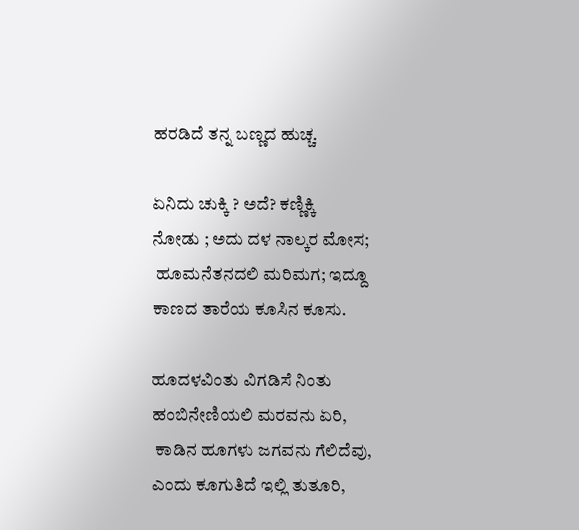ಹರಡಿದೆ ತನ್ನ ಬಣ್ಣದ ಹುಚ್ಚ.

ಏನಿದು ಚುಕ್ಕಿ ? ಅದೆ? ಕಣ್ಣಿಕ್ಕಿ
ನೋಡು ; ಅದು ದಳ ನಾಲ್ಕರ ಮೋಸ;
 ಹೂಮನೆತನದಲಿ ಮರಿಮಗ; ಇದ್ದೂ
ಕಾಣದ ತಾರೆಯ ಕೂಸಿನ ಕೂಸು.

ಹೂದಳವಿಂತು ವಿಗಡಿಸೆ ನಿಂತು
ಹಂಬಿನೇಣಿಯಲಿ ಮರವನು ಏರಿ,
 ಕಾಡಿನ ಹೂಗಳು ಜಗವನು ಗೆಲಿದೆವು,
ಎಂದು ಕೂಗುತಿದೆ ಇಲ್ಲಿ ತುತೂರಿ,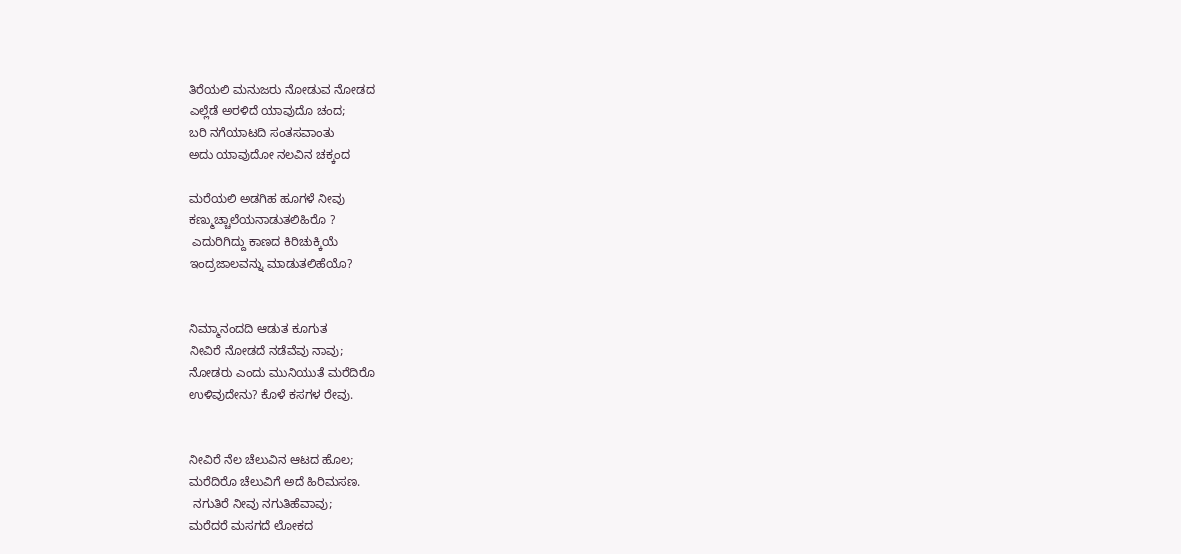ತಿರೆಯಲಿ ಮನುಜರು ನೋಡುವ ನೋಡದ
ಎಲ್ಲೆಡೆ ಅರಳಿದೆ ಯಾವುದೊ ಚಂದ;
ಬರಿ ನಗೆಯಾಟದಿ ಸಂತಸವಾಂತು
ಅದು ಯಾವುದೋ ನಲವಿನ ಚಕ್ಕಂದ

ಮರೆಯಲಿ ಅಡಗಿಹ ಹೂಗಳೆ ನೀವು
ಕಣ್ಮುಚ್ಚಾಲೆಯನಾಡುತಲಿಹಿರೊ ?
 ಎದುರಿಗಿದ್ದು ಕಾಣದ ಕಿರಿಚುಕ್ಕಿಯೆ
ಇಂದ್ರಜಾಲವನ್ನು ಮಾಡುತಲಿಹೆಯೊ?


ನಿಮ್ಮಾನಂದದಿ ಆಡುತ ಕೂಗುತ
ನೀವಿರೆ ನೋಡದೆ ನಡೆವೆವು ನಾವು;
ನೋಡರು ಎಂದು ಮುನಿಯುತೆ ಮರೆದಿರೊ
ಉಳಿವುದೇನು? ಕೊಳೆ ಕಸಗಳ ರೇವು.


ನೀವಿರೆ ನೆಲ ಚೆಲುವಿನ ಆಟದ ಹೊಲ;
ಮರೆದಿರೊ ಚೆಲುವಿಗೆ ಅದೆ ಹಿರಿಮಸಣ.
 ನಗುತಿರೆ ನೀವು ನಗುತಿಹೆವಾವು;
ಮರೆದರೆ ಮಸಗದೆ ಲೋಕದ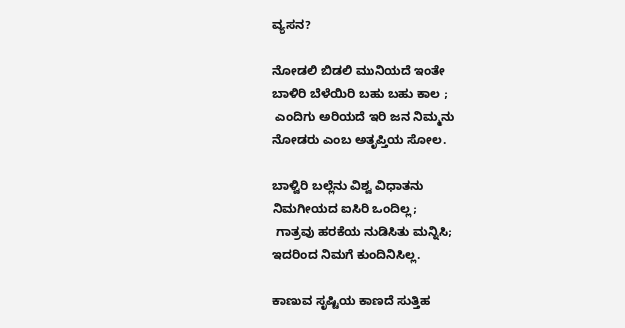ವ್ಯಸನ?

ನೋಡಲಿ ಬಿಡಲಿ ಮುನಿಯದೆ ಇಂತೇ
ಬಾಳಿರಿ ಬೆಳೆಯಿರಿ ಬಹು ಬಹು ಕಾಲ ;
 ಎಂದಿಗು ಅರಿಯದೆ ಇರಿ ಜನ ನಿಮ್ಮನು
ನೋಡರು ಎಂಬ ಅತೃಪ್ತಿಯ ಸೋಲ.

ಬಾಳ್ವಿರಿ ಬಲ್ಲೆನು ವಿಶ್ವ ವಿಧಾತನು
ನಿಮಗೀಯದ ಐಸಿರಿ ಒಂದಿಲ್ಲ;
 ಗಾತ್ರವು ಹರಕೆಯ ನುಡಿಸಿತು ಮನ್ನಿಸಿ;
ಇದರಿಂದ ನಿಮಗೆ ಕುಂದಿನಿಸಿಲ್ಲ.

ಕಾಣುವ ಸೃಷ್ಟಿಯ ಕಾಣದೆ ಸುತ್ತಿಹ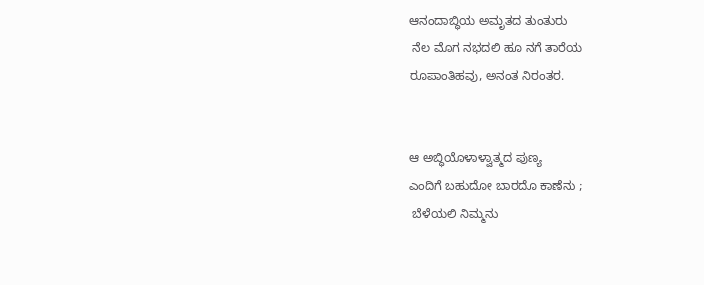ಆನಂದಾಬ್ಧಿಯ ಅಮೃತದ ತುಂತುರು
 ನೆಲ ಮೊಗ ನಭದಲಿ ಹೂ ನಗೆ ತಾರೆಯ
ರೂಪಾಂತಿಹವು, ಅನಂತ ನಿರಂತರ.


ಆ ಅಬ್ಧಿಯೊಳಾಳ್ವಾತ್ಮದ ಪುಣ್ಯ
ಎಂದಿಗೆ ಬಹುದೋ ಬಾರದೊ ಕಾಣೆನು ;
 ಬೆಳೆಯಲಿ ನಿಮ್ಮನು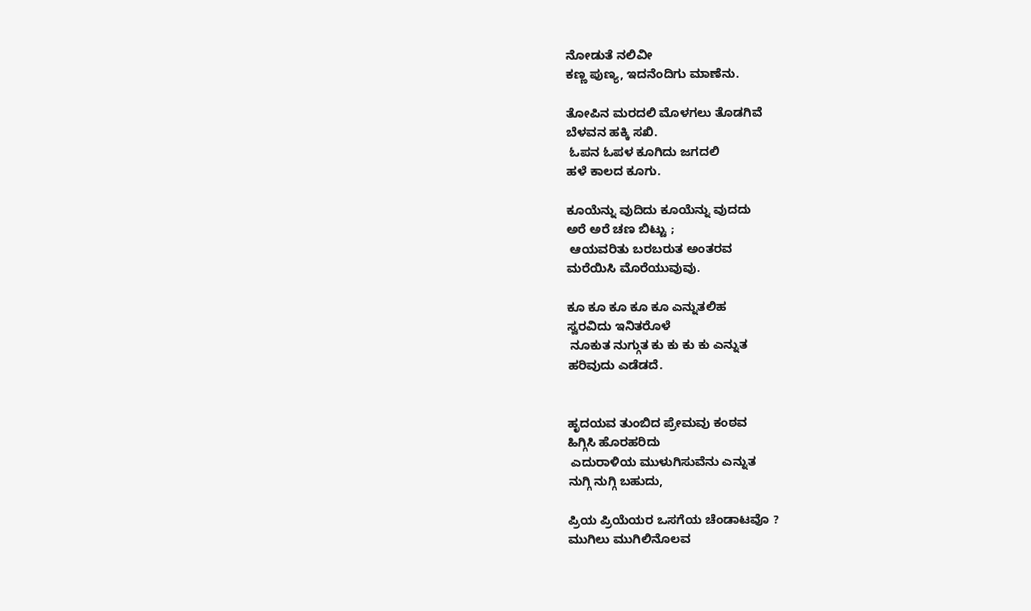ನೋಡುತೆ ನಲಿವೀ
ಕಣ್ಣ ಪುಣ್ಯ, ಇದನೆಂದಿಗು ಮಾಣೆನು.

ತೋಪಿನ ಮರದಲಿ ಮೊಳಗಲು ತೊಡಗಿವೆ
ಬೆಳವನ ಹಕ್ಕಿ ಸಖಿ.
 ಓಪನ ಓಪಳ ಕೂಗಿದು ಜಗದಲಿ
ಹಳೆ ಕಾಲದ ಕೂಗು.

ಕೂಯೆನ್ನು ವುದಿದು ಕೂಯೆನ್ನು ವುದದು
ಅರೆ ಅರೆ ಚಣ ಬಿಟ್ಟು ;
 ಆಯವರಿತು ಬರಬರುತ ಅಂತರವ
ಮರೆಯಿಸಿ ಮೊರೆಯುವುವು.

ಕೂ ಕೂ ಕೂ ಕೂ ಕೂ ಎನ್ನುತಲಿಹ
ಸ್ವರವಿದು ಇನಿತರೊಳೆ
 ನೂಕುತ ನುಗ್ಗುತ ಕು ಕು ಕು ಕು ಎನ್ನುತ
ಹರಿವುದು ಎಡೆಡದೆ.


ಹೃದಯವ ತುಂಬಿದ ಪ್ರೇಮವು ಕಂಠವ
ಹಿಗ್ಗಿಸಿ ಹೊರಹರಿದು
 ಎದುರಾಳಿಯ ಮುಳುಗಿಸುವೆನು ಎನ್ನುತ
ನುಗ್ಗಿ ನುಗ್ಗಿ ಬಹುದು,

ಪ್ರಿಯ ಪ್ರಿಯೆಯರ ಒಸಗೆಯ ಚೆಂಡಾಟವೊ ?
ಮುಗಿಲು ಮುಗಿಲಿನೊಲವ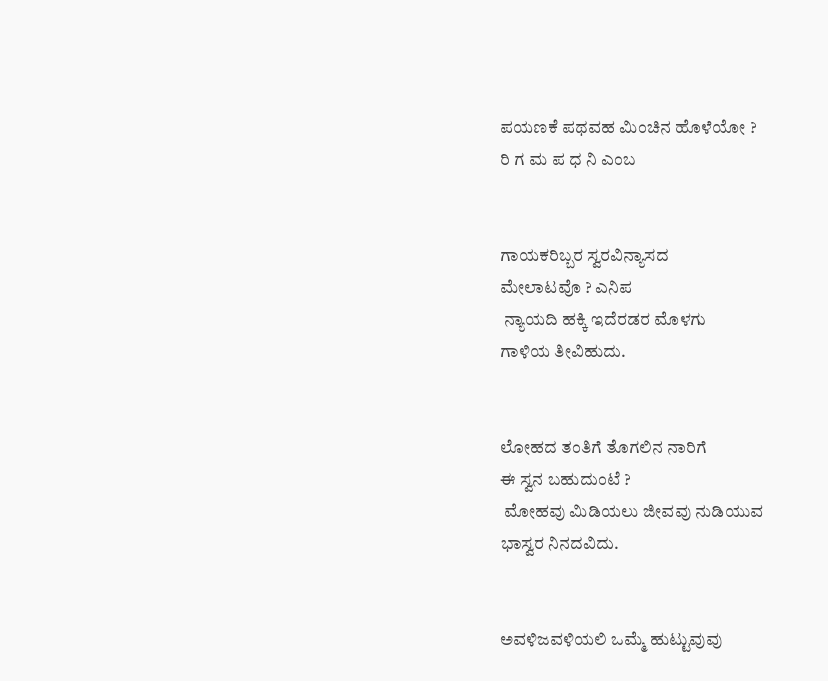ಪಯಣಕೆ ಪಥವಹ ಮಿಂಚಿನ ಹೊಳೆಯೋ ?
ರಿ ಗ ಮ ಪ ಧ ನಿ ಎಂಬ


ಗಾಯಕರಿಬ್ಬರ ಸ್ವರವಿನ್ಯಾಸದ
ಮೇಲಾಟವೊ ? ಎನಿಪ
 ನ್ಯಾಯದಿ ಹಕ್ಕಿ ಇದೆರಡರ ಮೊಳಗು
ಗಾಳಿಯ ತೀವಿಹುದು.


ಲೋಹದ ತಂತಿಗೆ ತೊಗಲಿನ ನಾರಿಗೆ
ಈ ಸ್ವನ ಬಹುದುಂಟೆ ?
 ಮೋಹವು ಮಿಡಿಯಲು ಜೀವವು ನುಡಿಯುವ
ಭಾಸ್ವರ ನಿನದವಿದು.


ಅವಳಿಜವಳಿಯಲಿ ಒಮ್ಮೆ ಹುಟ್ಟುವುವು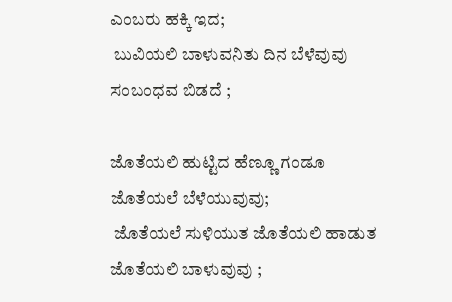ಎಂಬರು ಹಕ್ಕಿ ಇದ;
 ಬುವಿಯಲಿ ಬಾಳುವನಿತು ದಿನ ಬೆಳೆವುವು
ಸಂಬಂಧವ ಬಿಡದೆ ;

ಜೊತೆಯಲಿ ಹುಟ್ಟಿದ ಹೆಣ್ಣೂ ಗಂಡೂ
ಜೊತೆಯಲೆ ಬೆಳೆಯುವುವು;
 ಜೊತೆಯಲೆ ಸುಳಿಯುತ ಜೊತೆಯಲಿ ಹಾಡುತ
ಜೊತೆಯಲಿ ಬಾಳುವುವು ;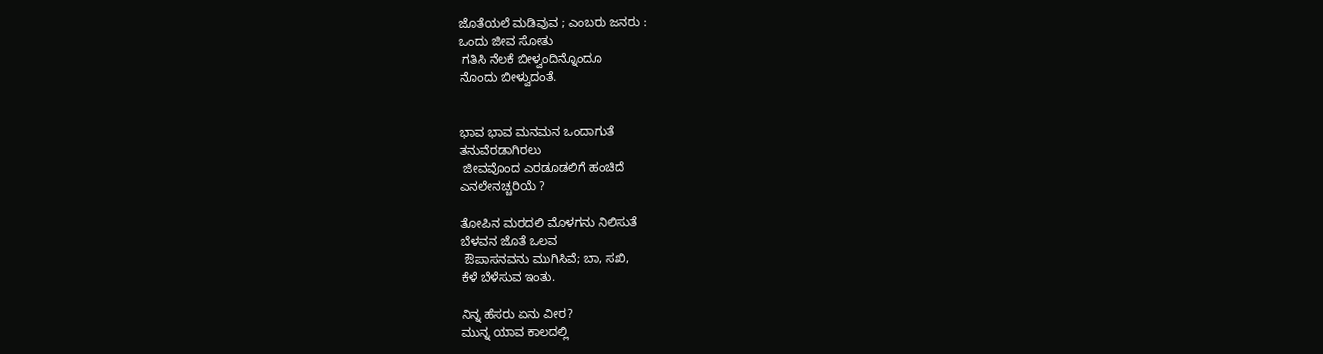ಜೊತೆಯಲೆ ಮಡಿವುವ ; ಎಂಬರು ಜನರು :
ಒಂದು ಜೀವ ಸೋತು
 ಗತಿಸಿ ನೆಲಕೆ ಬೀಳ್ವಂದಿನ್ನೊಂದೂ
ನೊಂದು ಬೀಳ್ವುದಂತೆ.


ಭಾವ ಭಾವ ಮನಮನ ಒಂದಾಗುತೆ
ತನುವೆರಡಾಗಿರಲು
 ಜೀವವೊಂದ ಎರಡೂಡಲಿಗೆ ಹಂಚಿದೆ
ಎನಲೇನಚ್ಚರಿಯೆ ?

ತೋಪಿನ ಮರದಲಿ ಮೊಳಗನು ನಿಲಿಸುತೆ
ಬೆಳವನ ಜೊತೆ ಒಲವ
 ಔಪಾಸನವನು ಮುಗಿಸಿವೆ; ಬಾ, ಸಖಿ,
ಕೆಳೆ ಬೆಳೆಸುವ ಇಂತು.

ನಿನ್ನ ಹೆಸರು ಏನು ವೀರ?
ಮುನ್ನ ಯಾವ ಕಾಲದಲ್ಲಿ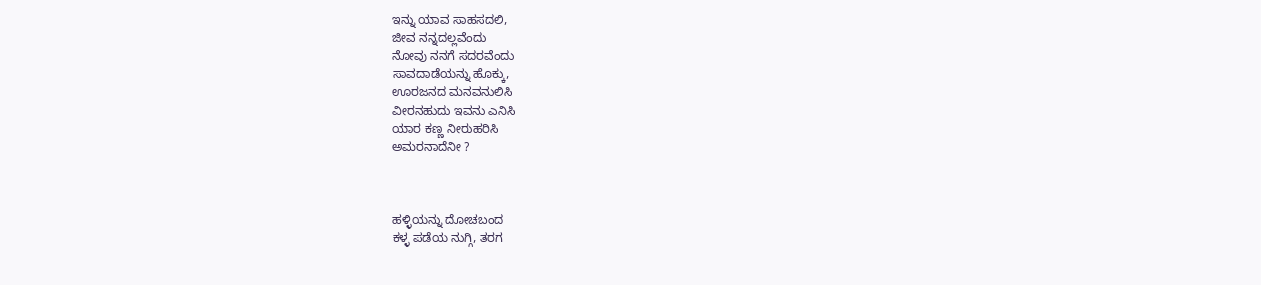ಇನ್ನು ಯಾವ ಸಾಹಸದಲಿ,
ಜೀವ ನನ್ನದಲ್ಲವೆಂದು
ನೋವು ನನಗೆ ಸದರವೆಂದು
ಸಾವದಾಡೆಯನ್ನು ಹೊಕ್ಕು,
ಊರಜನದ ಮನವನುಲಿಸಿ
ವೀರನಹುದು ಇವನು ಎನಿಸಿ
ಯಾರ ಕಣ್ಣ ನೀರುಹರಿಸಿ
ಅಮರನಾದೆನೀ ?



ಹಳ್ಳಿಯನ್ನು ದೋಚಬಂದ
ಕಳ್ಳ ಪಡೆಯ ನುಗ್ಗಿ, ತರಗ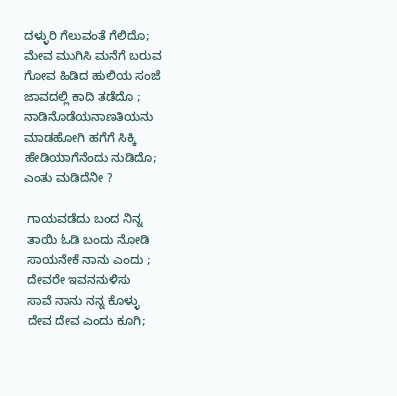ದಳ್ಳುರಿ ಗೆಲುವಂತೆ ಗೆಲಿದೊ;
ಮೇವ ಮುಗಿಸಿ ಮನೆಗೆ ಬರುವ
ಗೋವ ಹಿಡಿದ ಹುಲಿಯ ಸಂಜೆ
ಜಾವದಲ್ಲಿ ಕಾದಿ ತಡೆದೊ ;
ನಾಡಿನೊಡೆಯನಾಣತಿಯನು
ಮಾಡಹೋಗಿ ಹಗೆಗೆ ಸಿಕ್ಕಿ
ಹೇಡಿಯಾಗೆನೆಂದು ನುಡಿದೊ;
ಎಂತು ಮಡಿದೆನೀ ?

 ಗಾಯವಡೆದು ಬಂದ ನಿನ್ನ
 ತಾಯಿ ಓಡಿ ಬಂದು ನೋಡಿ
 ಸಾಯನೇಕೆ ನಾನು ಎಂದು ;
 ದೇವರೇ ಇವನನುಳಿಸು
 ಸಾವೆ ನಾನು ನನ್ನ ಕೊಳ್ಳು
 ದೇವ ದೇವ ಎಂದು ಕೂಗಿ;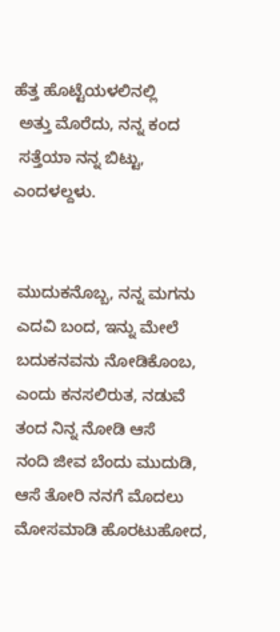ಹೆತ್ತ ಹೊಟ್ಟೆಯಳಲಿನಲ್ಲಿ
 ಅತ್ತು ಮೊರೆದು, ನನ್ನ ಕಂದ
 ಸತ್ತೆಯಾ ನನ್ನ ಬಿಟ್ಟು,
ಎಂದಳಲ್ದಳು.


 ಮುದುಕನೊಬ್ಬ, ನನ್ನ ಮಗನು
 ಎದವಿ ಬಂದ, ಇನ್ನು ಮೇಲೆ
 ಬದುಕನವನು ನೋಡಿಕೊಂಬ,
 ಎಂದು ಕನಸಲಿರುತ, ನಡುವೆ
 ತಂದ ನಿನ್ನ ನೋಡಿ ಆಸೆ
 ನಂದಿ ಜೀವ ಬೆಂದು ಮುದುಡಿ,
 ಆಸೆ ತೋರಿ ನನಗೆ ಮೊದಲು
 ಮೋಸಮಾಡಿ ಹೊರಟುಹೋದ,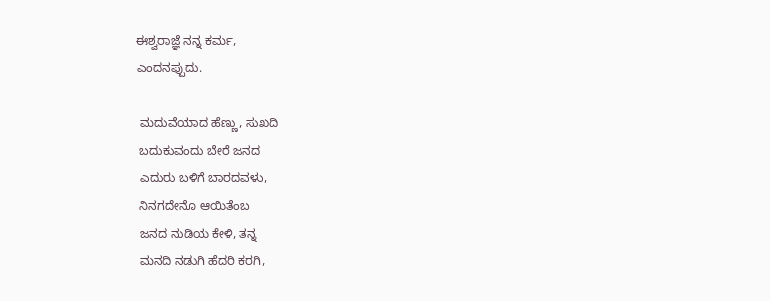ಈಶ್ವರಾಜ್ಞೆ ನನ್ನ ಕರ್ಮ,
ಎಂದನಪ್ಪುದು.

 ಮದುವೆಯಾದ ಹೆಣ್ಣು, ಸುಖದಿ
 ಬದುಕುವಂದು ಬೇರೆ ಜನದ
 ಎದುರು ಬಳಿಗೆ ಬಾರದವಳು,
 ನಿನಗದೇನೊ ಆಯಿತೆಂಬ
 ಜನದ ನುಡಿಯ ಕೇಳಿ, ತನ್ನ
 ಮನದಿ ನಡುಗಿ ಹೆದರಿ ಕರಗಿ,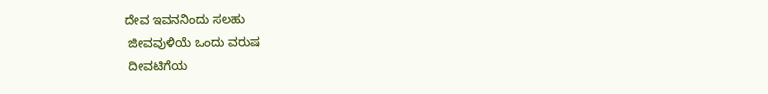ದೇವ ಇವನನಿಂದು ಸಲಹು
 ಜೀವವುಳಿಯೆ ಒಂದು ವರುಷ
 ದೀವಟಿಗೆಯ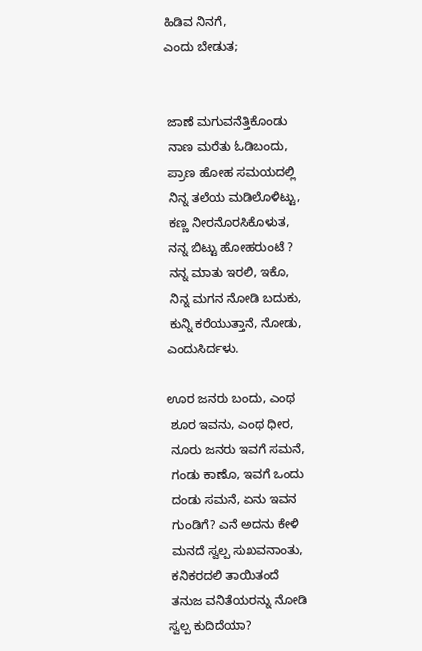ಹಿಡಿವ ನಿನಗೆ,
ಎಂದು ಬೇಡುತ;


 ಜಾಣೆ ಮಗುವನೆತ್ತಿಕೊಂಡು
 ನಾಣ ಮರೆತು ಓಡಿಬಂದು,
 ಪ್ರಾಣ ಹೋಹ ಸಮಯದಲ್ಲಿ
 ನಿನ್ನ ತಲೆಯ ಮಡಿಲೊಳಿಟ್ಟು,
 ಕಣ್ಣ ನೀರನೊರಸಿಕೊಳುತ,
 ನನ್ನ ಬಿಟ್ಟು ಹೋಹರುಂಟೆ ?
 ನನ್ನ ಮಾತು ಇರಲಿ, ಇಕೊ,
 ನಿನ್ನ ಮಗನ ನೋಡಿ ಬದುಕು,
 ಕುನ್ನಿ ಕರೆಯುತ್ತಾನೆ, ನೋಡು,
ಎಂದುಸಿರ್ದಳು.

ಊರ ಜನರು ಬಂದು, ಎಂಥ
 ಶೂರ ಇವನು, ಎಂಥ ಧೀರ,
 ನೂರು ಜನರು ಇವಗೆ ಸಮನೆ,
 ಗಂಡು ಕಾಣೊ, ಇವಗೆ ಒಂದು
 ದಂಡು ಸಮನೆ, ಏನು ಇವನ
 ಗುಂಡಿಗೆ? ಎನೆ ಅದನು ಕೇಳಿ
 ಮನದೆ ಸ್ವಲ್ಪ ಸುಖವನಾಂತು,
 ಕನಿಕರದಲಿ ತಾಯಿತಂದೆ
 ತನುಜ ವನಿತೆಯರನ್ನು ನೋಡಿ
ಸ್ವಲ್ಪ ಕುದಿದೆಯಾ?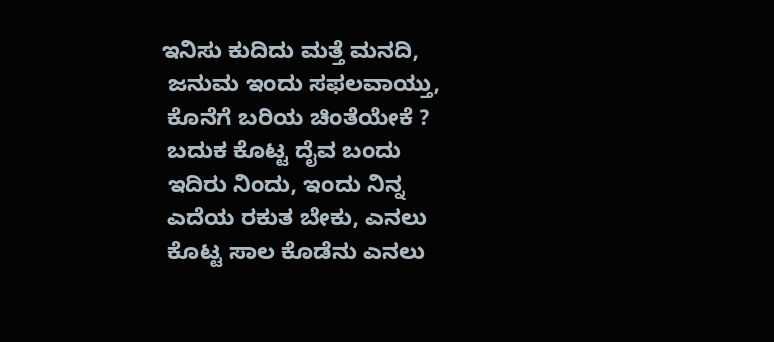ಇನಿಸು ಕುದಿದು ಮತ್ತೆ ಮನದಿ,
 ಜನುಮ ಇಂದು ಸಫಲವಾಯ್ತು,
 ಕೊನೆಗೆ ಬರಿಯ ಚಿಂತೆಯೇಕೆ ?
 ಬದುಕ ಕೊಟ್ಟ ದೈವ ಬಂದು
 ಇದಿರು ನಿಂದು, ಇಂದು ನಿನ್ನ
 ಎದೆಯ ರಕುತ ಬೇಕು, ಎನಲು
 ಕೊಟ್ಟ ಸಾಲ ಕೊಡೆನು ಎನಲು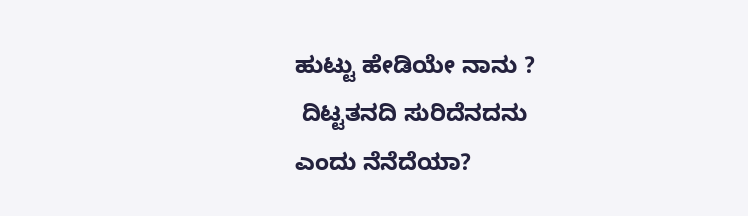ಹುಟ್ಟು ಹೇಡಿಯೇ ನಾನು ?
 ದಿಟ್ಟತನದಿ ಸುರಿದೆನದನು
ಎಂದು ನೆನೆದೆಯಾ?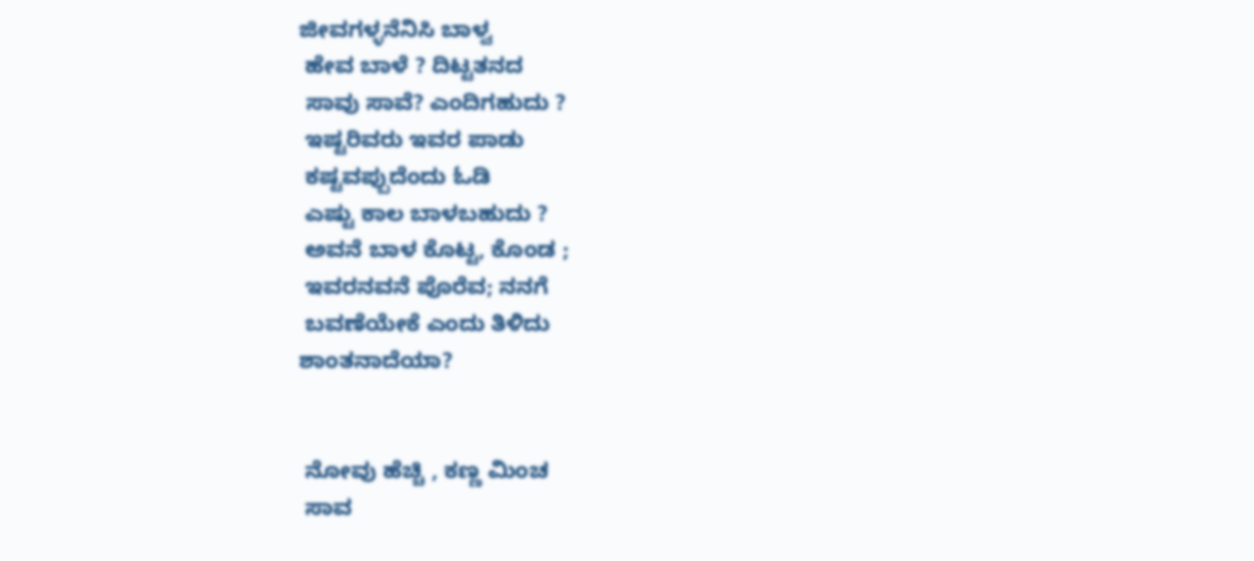ಜೀವಗಳ್ಳನೆನಿಸಿ ಬಾಳ್ವ
 ಹೇವ ಬಾಳೆ ? ದಿಟ್ಟತನದ
 ಸಾವು ಸಾವೆ? ಎಂದಿಗಹುದು ?
 ಇಷ್ಟರಿವರು ಇವರ ಪಾಡು
 ಕಷ್ಟವಪ್ಪುದೆಂದು ಓಡಿ
 ಎಷ್ಟು ಕಾಲ ಬಾಳಬಹುದು ?
 ಅವನೆ ಬಾಳ ಕೊಟ್ಟ, ಕೊಂಡ ;
 ಇವರನವನೆ ಪೊರೆವ; ನನಗೆ
 ಬವಣೆಯೇಕೆ ಎಂದು ತಿಳಿದು
ಶಾಂತನಾದೆಯಾ?


 ನೋವು ಹೆಚ್ಚಿ , ಕಣ್ಣ ಮಿಂಚ
 ಸಾವ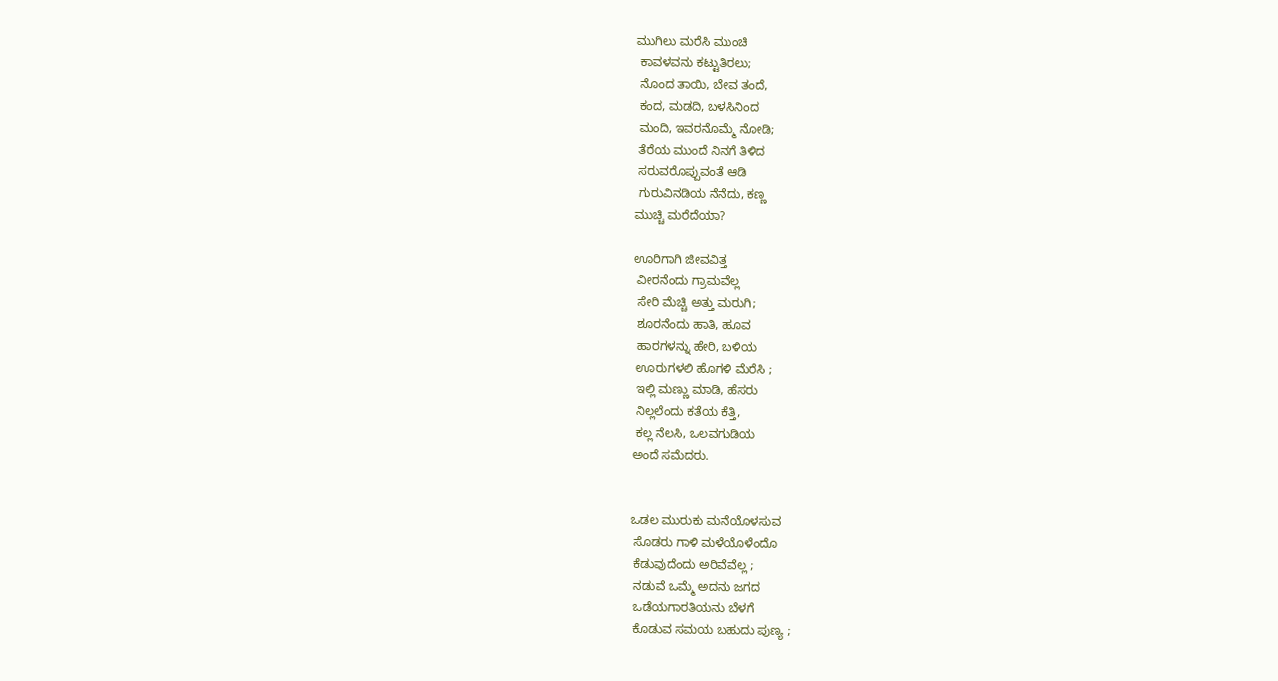ಮುಗಿಲು ಮರೆಸಿ ಮುಂಚಿ
 ಕಾವಳವನು ಕಟ್ಟುತಿರಲು;
 ನೊಂದ ತಾಯಿ, ಬೇವ ತಂದೆ,
 ಕಂದ, ಮಡದಿ, ಬಳಸಿನಿಂದ
 ಮಂದಿ, ಇವರನೊಮ್ಮೆ ನೋಡಿ;
 ತೆರೆಯ ಮುಂದೆ ನಿನಗೆ ತಿಳಿದ
 ಸರುವರೊಪ್ಪುವಂತೆ ಆಡಿ
 ಗುರುವಿನಡಿಯ ನೆನೆದು, ಕಣ್ಣ
ಮುಚ್ಚಿ ಮರೆದೆಯಾ?

ಊರಿಗಾಗಿ ಜೀವವಿತ್ತ
 ವೀರನೆಂದು ಗ್ರಾಮವೆಲ್ಲ
 ಸೇರಿ ಮೆಚ್ಚಿ ಅತ್ತು ಮರುಗಿ;
 ಶೂರನೆಂದು ಹಾತಿ, ಹೂವ
 ಹಾರಗಳನ್ನು ಹೇರಿ, ಬಳಿಯ
 ಊರುಗಳಲಿ ಹೊಗಳಿ ಮೆರೆಸಿ ;
 ಇಲ್ಲಿ ಮಣ್ಣು ಮಾಡಿ, ಹೆಸರು
 ನಿಲ್ಲಲೆಂದು ಕತೆಯ ಕೆತ್ತಿ,
 ಕಲ್ಲ ನೆಲಸಿ, ಒಲವಗುಡಿಯ
ಅಂದೆ ಸಮೆದರು.


ಒಡಲ ಮುರುಕು ಮನೆಯೊಳಸುವ
 ಸೊಡರು ಗಾಳಿ ಮಳೆಯೊಳೆಂದೊ
 ಕೆಡುವುದೆಂದು ಅರಿವೆವೆಲ್ಲ ;
 ನಡುವೆ ಒಮ್ಮೆ ಅದನು ಜಗದ
 ಒಡೆಯಗಾರತಿಯನು ಬೆಳಗೆ
 ಕೊಡುವ ಸಮಯ ಬಹುದು ಪುಣ್ಯ ;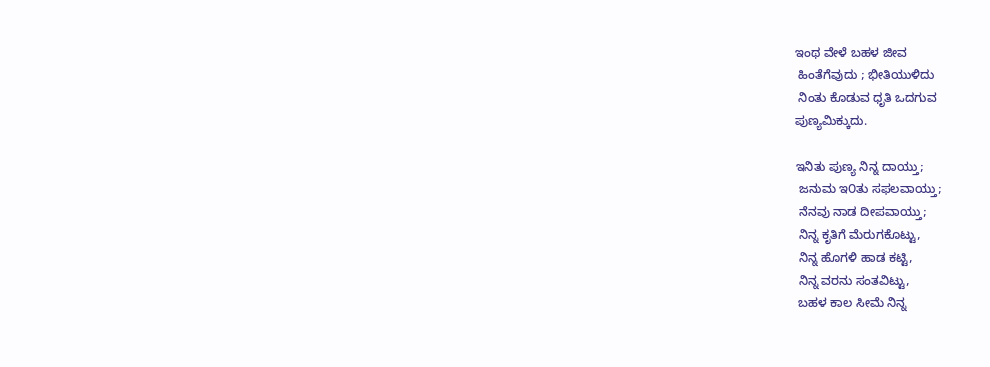ಇಂಥ ವೇಳೆ ಬಹಳ ಜೀವ
 ಹಿಂತೆಗೆವುದು ; ಭೀತಿಯುಳಿದು
 ನಿಂತು ಕೊಡುವ ಧೃತಿ ಒದಗುವ
ಪುಣ್ಯಮಿಕ್ಕುದು.

ಇನಿತು ಪುಣ್ಯ ನಿನ್ನ ದಾಯ್ತು;
 ಜನುಮ ಇ೦ತು ಸಫಲವಾಯ್ತು;
 ನೆನವು ನಾಡ ದೀಪವಾಯ್ತು;
 ನಿನ್ನ ಕೃತಿಗೆ ಮೆರುಗಕೊಟ್ಟು,
 ನಿನ್ನ ಹೊಗಳಿ ಹಾಡ ಕಟ್ಟಿ,
 ನಿನ್ನ ವರನು ಸಂತವಿಟ್ಟು,
 ಬಹಳ ಕಾಲ ಸೀಮೆ ನಿನ್ನ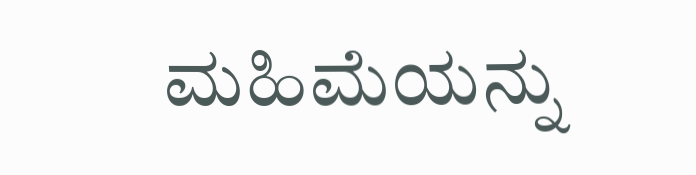ಮಹಿಮೆಯನ್ನು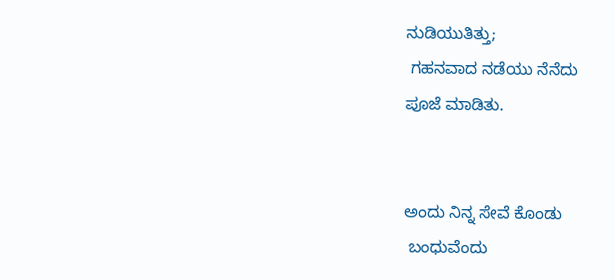ನುಡಿಯುತಿತ್ತು;
 ಗಹನವಾದ ನಡೆಯು ನೆನೆದು
ಪೂಜೆ ಮಾಡಿತು.


ಅಂದು ನಿನ್ನ ಸೇವೆ ಕೊಂಡು
 ಬಂಧುವೆಂದು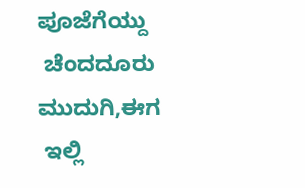ಪೂಜೆಗೆಯ್ದು
 ಚೆಂದದೂರು ಮುದುಗಿ,ಈಗ
 ಇಲ್ಲಿ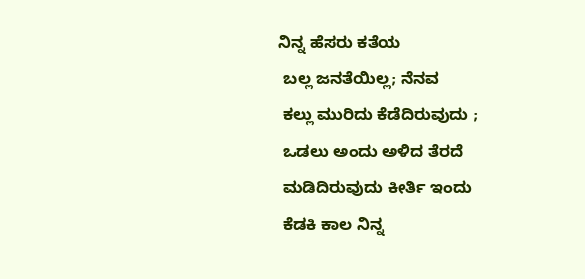ನಿನ್ನ ಹೆಸರು ಕತೆಯ
 ಬಲ್ಲ ಜನತೆಯಿಲ್ಲ; ನೆನವ
 ಕಲ್ಲು ಮುರಿದು ಕೆಡೆದಿರುವುದು ;
 ಒಡಲು ಅಂದು ಅಳಿದ ತೆರದೆ
 ಮಡಿದಿರುವುದು ಕೀರ್ತಿ ಇಂದು
 ಕೆಡಕಿ ಕಾಲ ನಿನ್ನ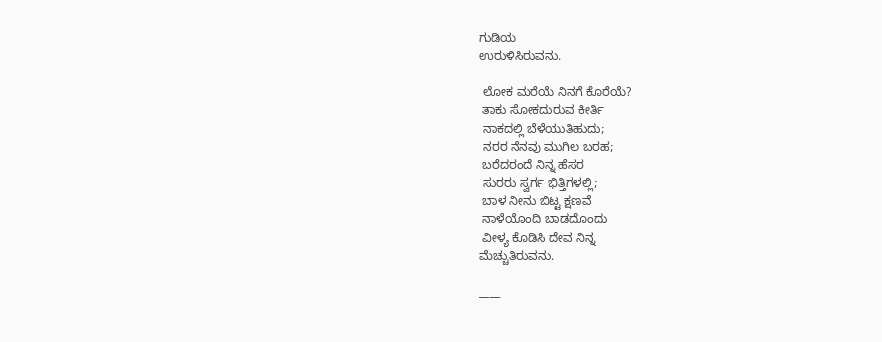ಗುಡಿಯ
ಉರುಳಿಸಿರುವನು.

 ಲೋಕ ಮರೆಯೆ ನಿನಗೆ ಕೊರೆಯೆ?
 ತಾಕು ಸೋಕದುರುವ ಕೀರ್ತಿ
 ನಾಕದಲ್ಲಿ ಬೆಳೆಯುತಿಹುದು;
 ನರರ ನೆನವು ಮುಗಿಲ ಬರಹ;
 ಬರೆದರಂದೆ ನಿನ್ನ ಹೆಸರ
 ಸುರರು ಸ್ವರ್ಗ ಭಿತ್ತಿಗಳಲ್ಲಿ;
 ಬಾಳ ನೀನು ಬಿಟ್ಟ ಕ್ಷಣವೆ
 ನಾಳೆಯೊಂದಿ ಬಾಡದೊಂದು
 ವೀಳ್ಯ ಕೊಡಿಸಿ ದೇವ ನಿನ್ನ
ಮೆಚ್ಚುತಿರುವನು.

____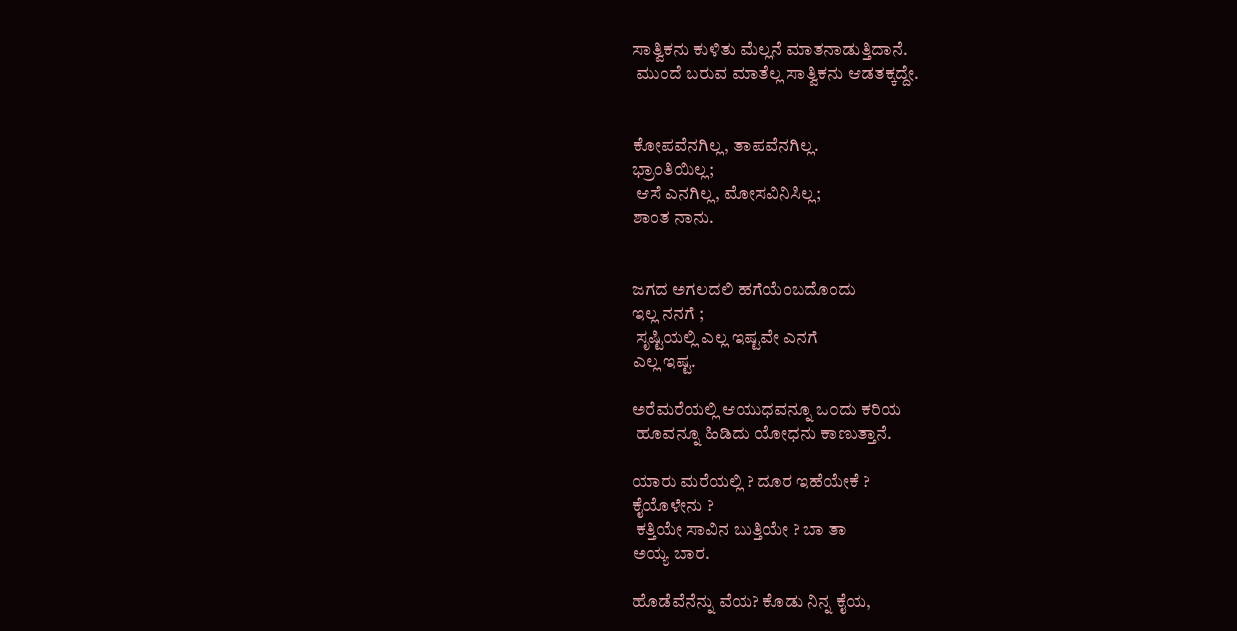ಸಾತ್ವಿಕನು ಕುಳಿತು ಮೆಲ್ಲನೆ ಮಾತನಾಡುತ್ತಿದಾನೆ.
 ಮುಂದೆ ಬರುವ ಮಾತೆಲ್ಲ ಸಾತ್ವಿಕನು ಆಡತಕ್ಕದ್ದೇ.


ಕೋಪವೆನಗಿಲ್ಲ, ತಾಪವೆನಗಿಲ್ಲ.
ಭ್ರಾಂತಿಯಿಲ್ಲ;
 ಆಸೆ ಎನಗಿಲ್ಲ, ಮೋಸವಿನಿಸಿಲ್ಲ;
ಶಾಂತ ನಾನು.


ಜಗದ ಅಗಲದಲಿ ಹಗೆಯೆಂಬದೊಂದು
ಇಲ್ಲ ನನಗೆ ;
 ಸೃಷ್ಟಿಯಲ್ಲಿ ಎಲ್ಲ ಇಷ್ಟವೇ ಎನಗೆ
ಎಲ್ಲ ಇಷ್ಟ.

ಅರೆಮರೆಯಲ್ಲಿ ಆಯುಧವನ್ನೂ ಒ೦ದು ಕರಿಯ
 ಹೂವನ್ನೂ ಹಿಡಿದು ಯೋಧನು ಕಾಣುತ್ತಾನೆ.

ಯಾರು ಮರೆಯಲ್ಲಿ ? ದೂರ ಇಹೆಯೇಕೆ ?
ಕೈಯೊಳೇನು ?
 ಕತ್ತಿಯೇ ಸಾವಿನ ಬುತ್ತಿಯೇ ? ಬಾ ತಾ
ಅಯ್ಯ ಬಾರ.

ಹೊಡೆವೆನೆನ್ನು ವೆಯ? ಕೊಡು ನಿನ್ನ ಕೈಯ,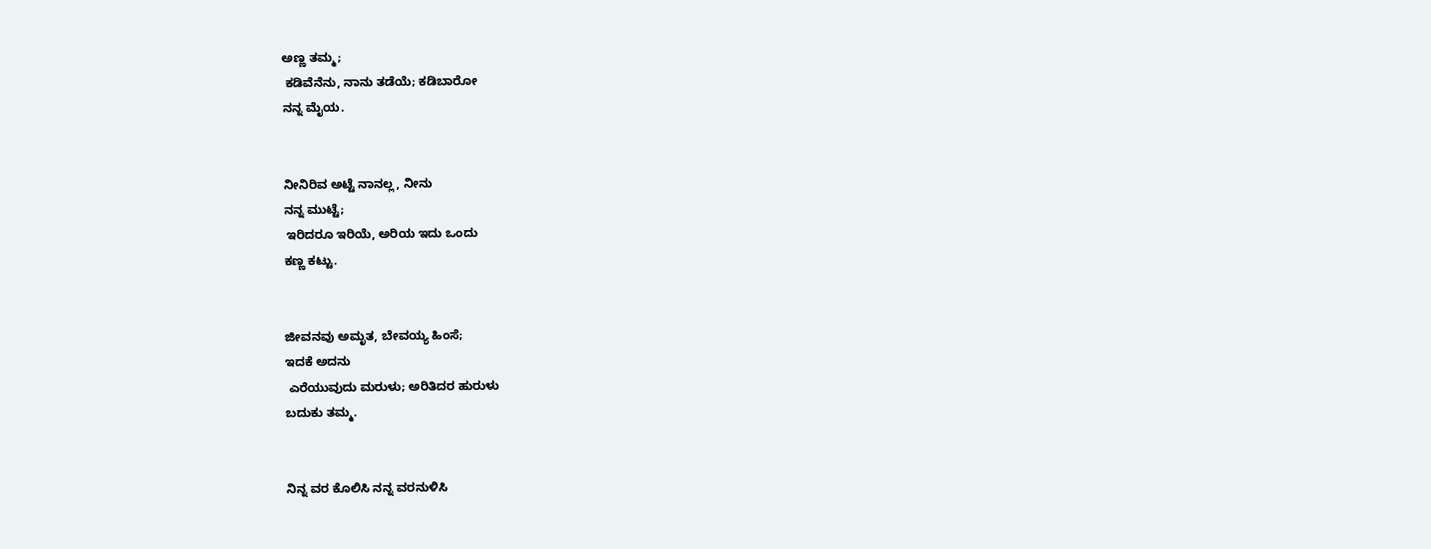ಅಣ್ಣ ತಮ್ಮ;
 ಕಡಿವೆನೆನು, ನಾನು ತಡೆಯೆ; ಕಡಿಬಾರೋ
ನನ್ನ ಮೈಯ.


ನೀನಿರಿವ ಅಟ್ಟೆ ನಾನಲ್ಲ, ನೀನು
ನನ್ನ ಮುಟ್ಟೆ;
 ಇರಿದರೂ ಇರಿಯೆ, ಅರಿಯ ಇದು ಒಂದು
ಕಣ್ಣ ಕಟ್ಟು.


ಜೀವನವು ಅಮೃತ, ಬೇವಯ್ಯ ಹಿಂಸೆ;
ಇದಕೆ ಅದನು
 ಎರೆಯುವುದು ಮರುಳು; ಅರಿತಿದರ ಹುರುಳು
ಬದುಕು ತಮ್ಮ.


ನಿನ್ನ ವರ ಕೊಲಿಸಿ ನನ್ನ ವರನುಳಿಸಿ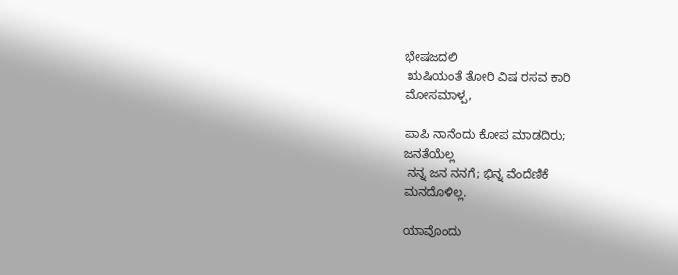ಭೇಷಜದಲಿ
 ಋಷಿಯಂತೆ ತೋರಿ ವಿಷ ರಸವ ಕಾರಿ
ಮೋಸಮಾಳ್ಪ,

ಪಾಪಿ ನಾನೆಂದು ಕೋಪ ಮಾಡದಿರು;
ಜನತೆಯೆಲ್ಲ
 ನನ್ನ ಜನ ನನಗೆ; ಭಿನ್ನ ವೆಂದೆಣಿಕೆ
ಮನದೊಳಿಲ್ಲ.

ಯಾವೊಂದು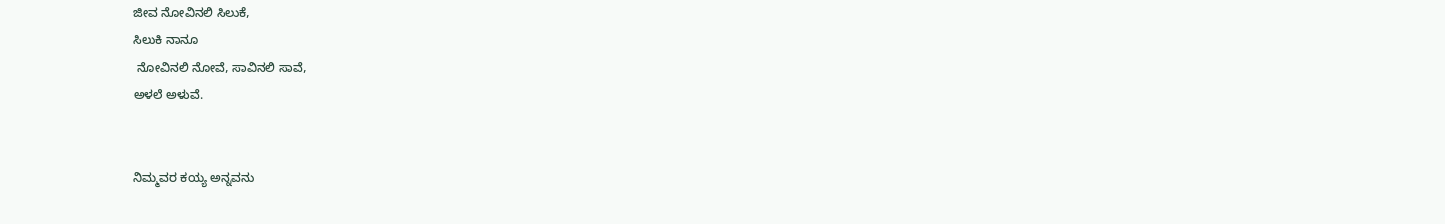ಜೀವ ನೋವಿನಲಿ ಸಿಲುಕೆ,
ಸಿಲುಕಿ ನಾನೂ
 ನೋವಿನಲಿ ನೋವೆ, ಸಾವಿನಲಿ ಸಾವೆ,
ಅಳಲೆ ಅಳುವೆ.


ನಿಮ್ಮವರ ಕಯ್ಯ ಅನ್ನವನು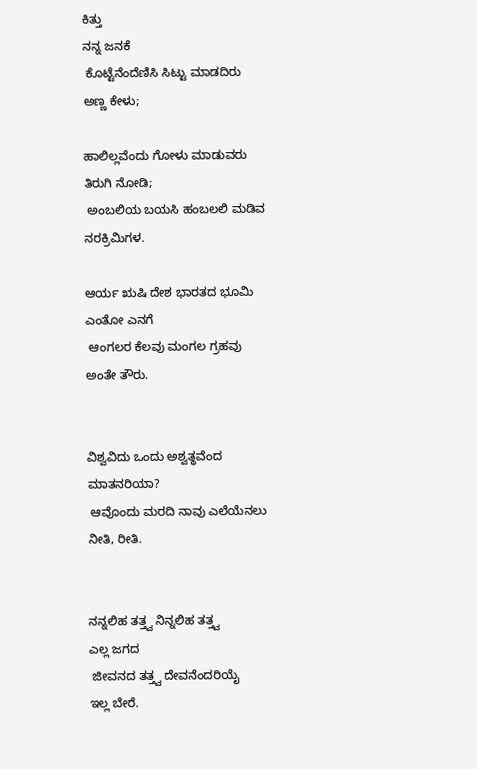ಕಿತ್ತು
ನನ್ನ ಜನಕೆ
 ಕೊಟ್ಟೆನೆಂದೆಣಿಸಿ ಸಿಟ್ಟು ಮಾಡದಿರು
ಅಣ್ಣ ಕೇಳು;

ಹಾಲಿಲ್ಲವೆಂದು ಗೋಳು ಮಾಡುವರು
ತಿರುಗಿ ನೋಡಿ;
 ಅಂಬಲಿಯ ಬಯಸಿ ಹಂಬಲಲಿ ಮಡಿವ
ನರಕ್ರಿಮಿಗಳ.

ಆರ್ಯ ಋಷಿ ದೇಶ ಭಾರತದ ಭೂಮಿ
ಎಂತೋ ಎನಗೆ
 ಆಂಗಲರ ಕೆಲವು ಮಂಗಲ ಗ್ರಹವು
ಅಂತೇ ತೌರು.


ವಿಶ್ವವಿದು ಒಂದು ಅಶ್ವತ್ಥವೆಂದ
ಮಾತನರಿಯಾ?
 ಆವೊಂದು ಮರದಿ ನಾವು ಎಲೆಯೆನಲು
ನೀತಿ, ರೀತಿ.


ನನ್ನಲಿಹ ತತ್ತ್ವ ನಿನ್ನಲಿಹ ತತ್ತ್ವ
ಎಲ್ಲ ಜಗದ
 ಜೀವನದ ತತ್ತ್ವ ದೇವನೆಂದರಿಯೈ
ಇಲ್ಲ ಬೇರೆ.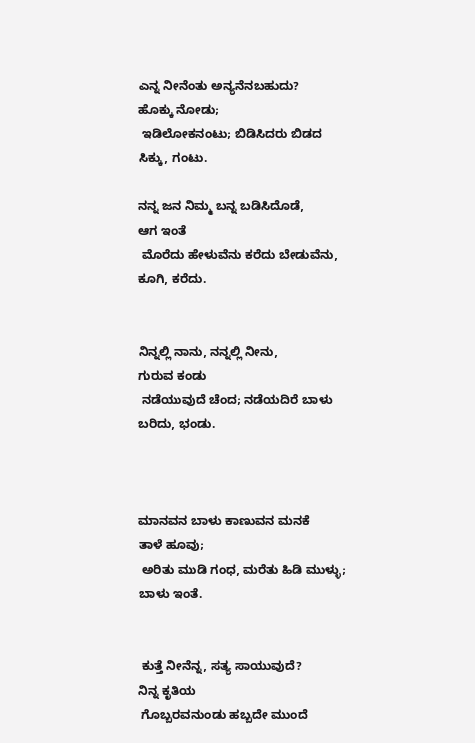ಎನ್ನ ನೀನೆಂತು ಅನ್ಯನೆನಬಹುದು?
ಹೊಕ್ಕು ನೋಡು;
 ಇಡಿಲೋಕನಂಟು; ಬಿಡಿಸಿದರು ಬಿಡದ
ಸಿಕ್ಕು, ಗಂಟು.

ನನ್ನ ಜನ ನಿಮ್ಮ ಬನ್ನ ಬಡಿಸಿದೊಡೆ,
ಆಗ ಇಂತೆ
 ಮೊರೆದು ಹೇಳುವೆನು ಕರೆದು ಬೇಡುವೆನು,
ಕೂಗಿ, ಕರೆದು.


ನಿನ್ನಲ್ಲಿ ನಾನು, ನನ್ನಲ್ಲಿ ನೀನು,
ಗುರುವ ಕಂಡು
 ನಡೆಯುವುದೆ ಚೆಂದ; ನಡೆಯದಿರೆ ಬಾಳು
ಬರಿದು, ಭಂಡು.



ಮಾನವನ ಬಾಳು ಕಾಣುವನ ಮನಕೆ
ತಾಳೆ ಹೂವು;
 ಅರಿತು ಮುಡಿ ಗಂಧ, ಮರೆತು ಹಿಡಿ ಮುಳ್ಳು;
ಬಾಳು ಇಂತೆ.


 ಕುತ್ತೆ ನೀನೆನ್ನ, ಸತ್ಯ ಸಾಯುವುದೆ?
ನಿನ್ನ ಕೃತಿಯ
 ಗೊಬ್ಬರವನುಂಡು ಹಬ್ಬದೇ ಮುಂದೆ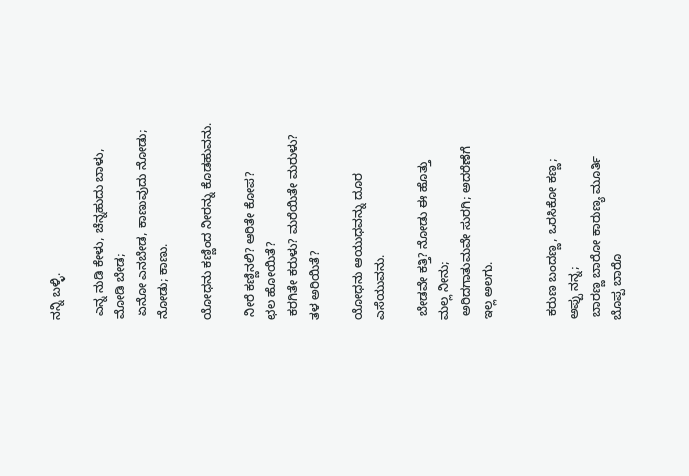ನನ್ನಿ ಬಳ್ಳಿ.

 ಎನ್ನ ನುಡಿ ಕೇಳು, ಚೆನ್ನಹುದು ಬಾಳು,
ಮೋಡಿ ಬೇಡ;
 ಏನೋ ಎನಬೇಡ, ಕಾಣುವುದು ನೋಡು;
ನೋಡು; ಕಾಣು.

ಯೋಧನು ಕಣ್ಣಿಂದ ನೀರನ್ನು ಕೊಡಹುವನು.

 ನೀರೆ ಕಣ್ಣಿನಲಿ? ಆರಿತೇ ಕೋಪ?
ಛಲ ಹೋಯಿತೆ?
 ಕರಗಿತೇ ಕರುಳು? ಮರೆಯಿತೇ ಮರುಳು?
ತಳ ಅರಿಯಿತೆ?

ಯೋಧನು ಆಯುಧವನ್ನು ದೂರ ಎಸೆಯುವನು.

 ಬೇಡವೇ ಕತ್ತಿ? ನೋಡು ಈ ಹೊತ್ತು
ಮಲ್ಲ ನೀನು;
 ಅರಿದಗಾತುಮವೇ ಸುರಗಿ; ಅದರೆಣೆಗೆ
ಇಲ್ಲ ಅಲಗು.


 ಕರುಣ ಬಂದಣ್ಣ, ಒರಸಿಕೋ ಕಣ್ಣ;
ಅಪ್ಪು ನನ್ನ;
 ಬಾರಣ್ಣ ಬಾರೋ ಕಾರುಣ್ಯ ಮೂರ್ತಿ
ಬೊಪ್ಪ ಬಾರೊ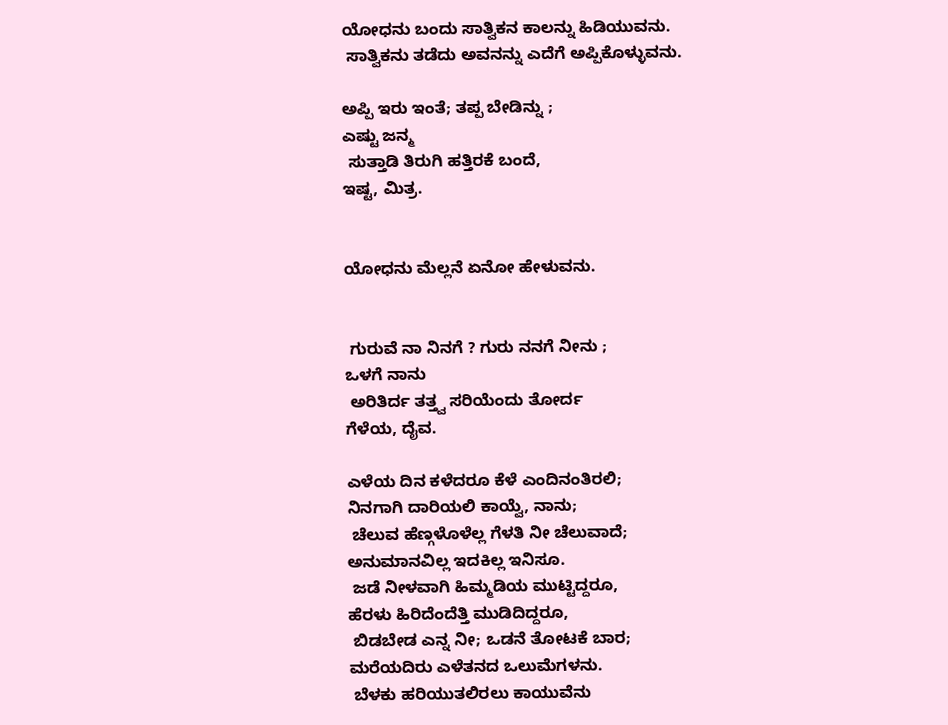ಯೋಧನು ಬಂದು ಸಾತ್ವಿಕನ ಕಾಲನ್ನು ಹಿಡಿಯುವನು.
 ಸಾತ್ವಿಕನು ತಡೆದು ಅವನನ್ನು ಎದೆಗೆ ಅಪ್ಪಿಕೊಳ್ಳುವನು.

ಅಪ್ಪಿ ಇರು ಇಂತೆ; ತಪ್ಪ ಬೇಡಿನ್ನು ;
ಎಷ್ಟು ಜನ್ಮ
 ಸುತ್ತಾಡಿ ತಿರುಗಿ ಹತ್ತಿರಕೆ ಬಂದೆ,
ಇಷ್ಟ, ಮಿತ್ರ.


ಯೋಧನು ಮೆಲ್ಲನೆ ಏನೋ ಹೇಳುವನು.


 ಗುರುವೆ ನಾ ನಿನಗೆ ? ಗುರು ನನಗೆ ನೀನು ;
ಒಳಗೆ ನಾನು
 ಅರಿತಿರ್ದ ತತ್ತ್ವ ಸರಿಯೆಂದು ತೋರ್ದ
ಗೆಳೆಯ, ದೈವ.

ಎಳೆಯ ದಿನ ಕಳೆದರೂ ಕೆಳೆ ಎಂದಿನಂತಿರಲಿ;
ನಿನಗಾಗಿ ದಾರಿಯಲಿ ಕಾಯ್ವೆ, ನಾನು;
 ಚೆಲುವ ಹೆಣ್ಗಳೊಳೆಲ್ಲ ಗೆಳತಿ ನೀ ಚೆಲುವಾದೆ;
ಅನುಮಾನವಿಲ್ಲ ಇದಕಿಲ್ಲ ಇನಿಸೂ.
 ಜಡೆ ನೀಳವಾಗಿ ಹಿಮ್ಮಡಿಯ ಮುಟ್ಟಿದ್ದರೂ,
ಹೆರಳು ಹಿರಿದೆಂದೆತ್ತಿ ಮುಡಿದಿದ್ದರೂ,
 ಬಿಡಬೇಡ ಎನ್ನ ನೀ; ಒಡನೆ ತೋಟಕೆ ಬಾರ;
ಮರೆಯದಿರು ಎಳೆತನದ ಒಲುಮೆಗಳನು.
 ಬೆಳಕು ಹರಿಯುತಲಿರಲು ಕಾಯುವೆನು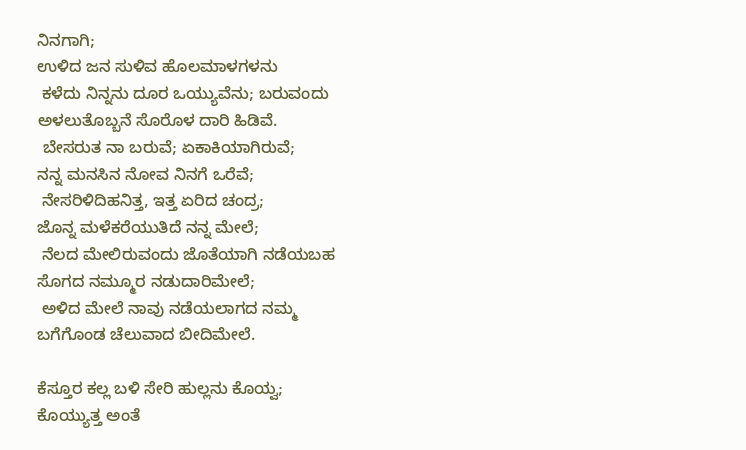ನಿನಗಾಗಿ;
ಉಳಿದ ಜನ ಸುಳಿವ ಹೊಲಮಾಳಗಳನು
 ಕಳೆದು ನಿನ್ನನು ದೂರ ಒಯ್ಯುವೆನು; ಬರುವಂದು
ಅಳಲುತೊಬ್ಬನೆ ಸೊರೊಳ ದಾರಿ ಹಿಡಿವೆ.
 ಬೇಸರುತ ನಾ ಬರುವೆ; ಏಕಾಕಿಯಾಗಿರುವೆ;
ನನ್ನ ಮನಸಿನ ನೋವ ನಿನಗೆ ಒರೆವೆ;
 ನೇಸರಿಳಿದಿಹನಿತ್ತ, ಇತ್ತ ಏರಿದ ಚಂದ್ರ;
ಜೊನ್ನ ಮಳೆಕರೆಯುತಿದೆ ನನ್ನ ಮೇಲೆ;
 ನೆಲದ ಮೇಲಿರುವಂದು ಜೊತೆಯಾಗಿ ನಡೆಯಬಹ
ಸೊಗದ ನಮ್ಮೂರ ನಡುದಾರಿಮೇಲೆ;
 ಅಳಿದ ಮೇಲೆ ನಾವು ನಡೆಯಲಾಗದ ನಮ್ಮ
ಬಗೆಗೊಂಡ ಚೆಲುವಾದ ಬೀದಿಮೇಲೆ.

ಕೆಸ್ತೂರ ಕಲ್ಲ ಬಳಿ ಸೇರಿ ಹುಲ್ಲನು ಕೊಯ್ವ;
ಕೊಯ್ಯುತ್ತ ಅಂತೆ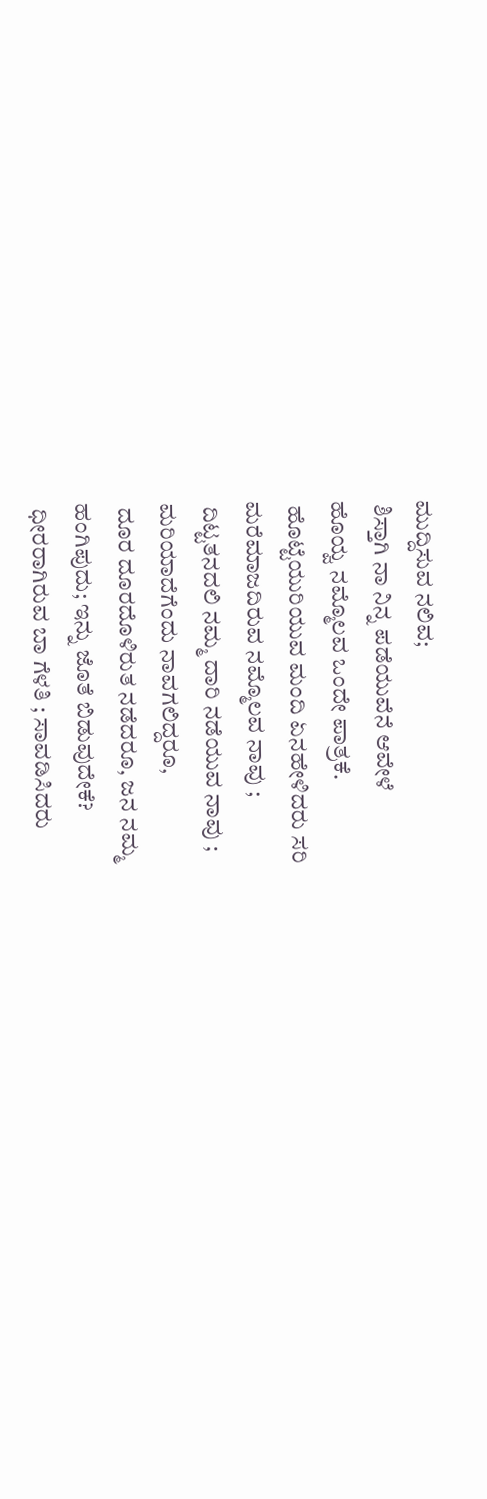ಮುದ್ದಿಸುವ ನಲಿವ;
 ಶಿಸ್ತಾಗಿ ನಾ ನಿನ್ನ ಪಡೆಯುವೆನೆ ಆವೇಳೆ
ಹೊಯ್ವ ನಮ್ಮೊಲವ ಒಂದೇ ಪಾತ್ರಕೆ.
 ಹೊಟ್ಟೆಯುರಿಯುವ ಮಂದಿ ಏನಹೇಳಿದರು ಸರಿ
ಮರೆಮಾಜದಿರುವ ನಮ್ಮೊಲವ ನಾವು ;
 ದಿಟ್ಟತನದಲಿ ನಮ್ಮ ದಾರಿ ನಡೆಯುವ ನಾವು ;
ಮರಿಯಾದೆಗೆಂದು ನಾವಗಲಿದ್ದರೂ,
 ದೂರ ದೂರದೊಳಿರುತ ನಡೆದರೂ, ಜನ ನಮ್ಮ
ಹಂಗಿಪುದು; ಇನ್ನು ಜೊತೆ ಬಿಡುವುದೇಕೆ?
 ಧೀರರಾಗಿರುವ ಬಾ ಗೆಳತಿ ; ಸಾವಡಿಸಿದರು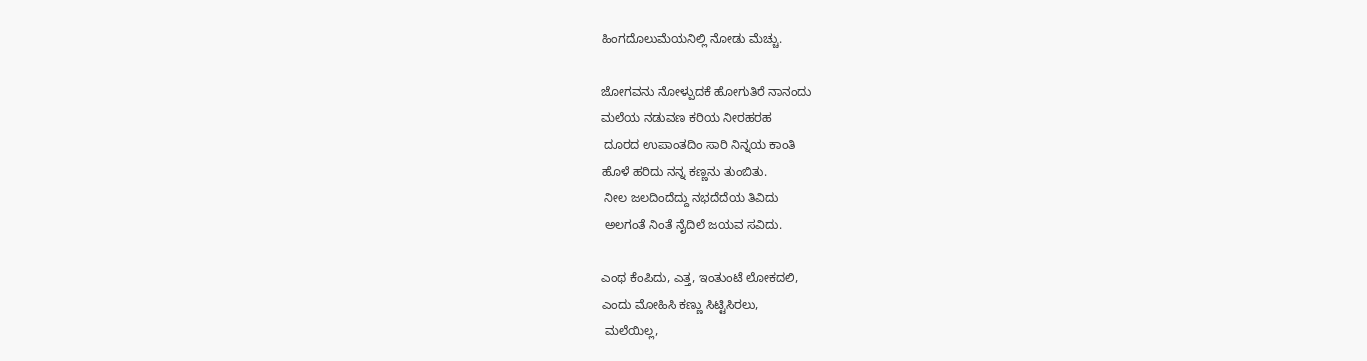ಹಿಂಗದೊಲುಮೆಯನಿಲ್ಲಿ ನೋಡು ಮೆಚ್ಚು.

ಜೋಗವನು ನೋಳ್ಪುದಕೆ ಹೋಗುತಿರೆ ನಾನಂದು
ಮಲೆಯ ನಡುವಣ ಕರಿಯ ನೀರಹರಹ
 ದೂರದ ಉಪಾಂತದಿಂ ಸಾರಿ ನಿನ್ನಯ ಕಾಂತಿ
ಹೊಳೆ ಹರಿದು ನನ್ನ ಕಣ್ಣನು ತುಂಬಿತು.
 ನೀಲ ಜಲದಿಂದೆದ್ದು ನಭದೆದೆಯ ತಿವಿದು
 ಅಲಗಂತೆ ನಿಂತೆ ನೈದಿಲೆ ಜಯವ ಸವಿದು.

ಎಂಥ ಕೆಂಪಿದು, ಎತ್ತ, ಇಂತುಂಟೆ ಲೋಕದಲಿ,
ಎಂದು ಮೋಹಿಸಿ ಕಣ್ಣು ಸಿಟ್ಟಿಸಿರಲು,
 ಮಲೆಯಿಲ್ಲ,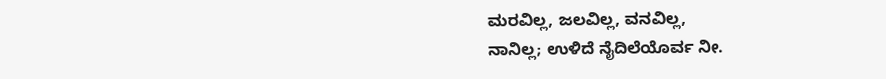ಮರವಿಲ್ಲ, ಜಲವಿಲ್ಲ, ವನವಿಲ್ಲ,
ನಾನಿಲ್ಲ; ಉಳಿದೆ ನೈದಿಲೆಯೊರ್ವ ನೀ.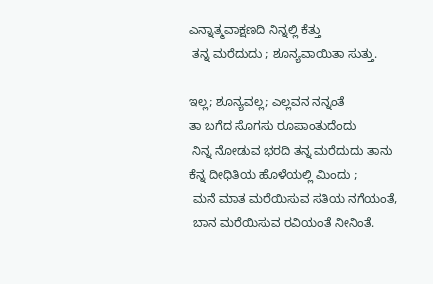ಎನ್ನಾತ್ಮವಾಕ್ಷಣದಿ ನಿನ್ನಲ್ಲಿ ಕೆತ್ತು
 ತನ್ನ ಮರೆದುದು ; ಶೂನ್ಯವಾಯಿತಾ ಸುತ್ತು.

ಇಲ್ಲ; ಶೂನ್ಯವಲ್ಲ; ಎಲ್ಲವನ ನನ್ನಂತೆ
ತಾ ಬಗೆದ ಸೊಗಸು ರೂಪಾಂತುದೆಂದು
 ನಿನ್ನ ನೋಡುವ ಭರದಿ ತನ್ನ ಮರೆದುದು ತಾನು
ಕೆನ್ನ ದೀಧಿತಿಯ ಹೊಳೆಯಲ್ಲಿ ಮಿಂದು ;
 ಮನೆ ಮಾತ ಮರೆಯಿಸುವ ಸತಿಯ ನಗೆಯಂತೆ,
 ಬಾನ ಮರೆಯಿಸುವ ರವಿಯಂತೆ ನೀನಿಂತೆ.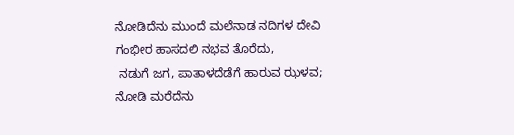ನೋಡಿದೆನು ಮುಂದೆ ಮಲೆನಾಡ ನದಿಗಳ ದೇವಿ
ಗಂಭೀರ ಹಾಸದಲಿ ನಭವ ತೊರೆದು,
 ನಡುಗೆ ಜಗ, ಪಾತಾಳದೆಡೆಗೆ ಹಾರುವ ಝಳವ;
ನೋಡಿ ಮರೆದೆನು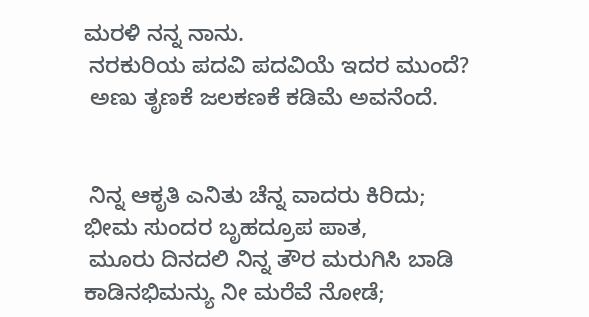ಮರಳಿ ನನ್ನ ನಾನು.
 ನರಕುರಿಯ ಪದವಿ ಪದವಿಯೆ ಇದರ ಮುಂದೆ?
 ಅಣು ತೃಣಕೆ ಜಲಕಣಕೆ ಕಡಿಮೆ ಅವನೆಂದೆ.


 ನಿನ್ನ ಆಕೃತಿ ಎನಿತು ಚೆನ್ನ ವಾದರು ಕಿರಿದು;
ಭೀಮ ಸುಂದರ ಬೃಹದ್ರೂಪ ಪಾತ,
 ಮೂರು ದಿನದಲಿ ನಿನ್ನ ತೌರ ಮರುಗಿಸಿ ಬಾಡಿ
ಕಾಡಿನಭಿಮನ್ಯು ನೀ ಮರೆವೆ ನೋಡೆ;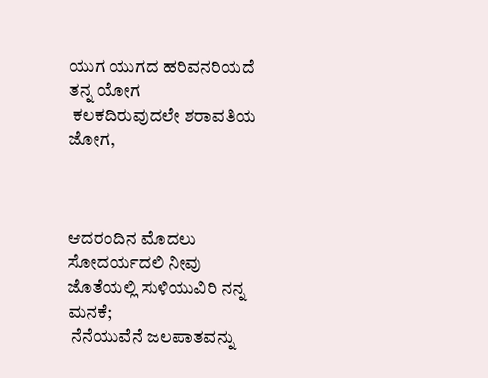ಯುಗ ಯುಗದ ಹರಿವನರಿಯದೆ ತನ್ನ ಯೋಗ
 ಕಲಕದಿರುವುದಲೇ ಶರಾವತಿಯ ಜೋಗ,



ಆದರಂದಿನ ಮೊದಲು ಸೋದರ್ಯದಲಿ ನೀವು
ಜೊತೆಯಲ್ಲಿ ಸುಳಿಯುವಿರಿ ನನ್ನ ಮನಕೆ;
 ನೆನೆಯುವೆನೆ ಜಲಪಾತವನ್ನು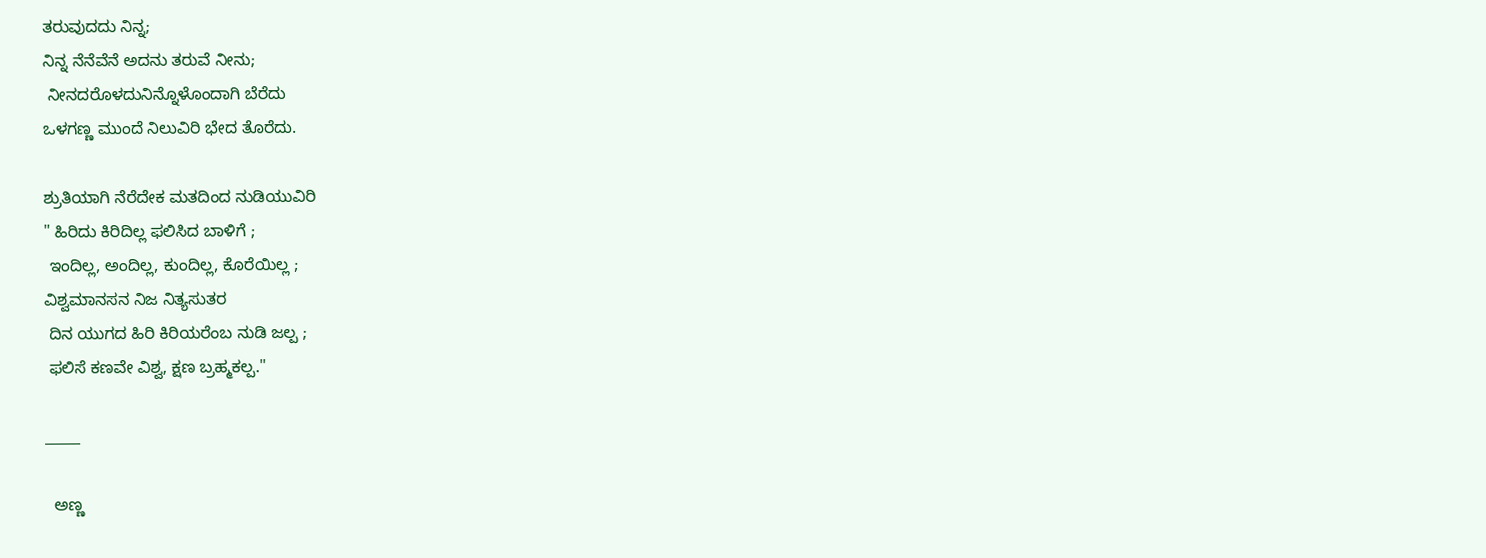ತರುವುದದು ನಿನ್ನ;
ನಿನ್ನ ನೆನೆವೆನೆ ಅದನು ತರುವೆ ನೀನು;
 ನೀನದರೊಳದುನಿನ್ನೊಳೊಂದಾಗಿ ಬೆರೆದು
ಒಳಗಣ್ಣ ಮುಂದೆ ನಿಲುವಿರಿ ಭೇದ ತೊರೆದು.

ಶ್ರುತಿಯಾಗಿ ನೆರೆದೇಕ ಮತದಿಂದ ನುಡಿಯುವಿರಿ
" ಹಿರಿದು ಕಿರಿದಿಲ್ಲ ಫಲಿಸಿದ ಬಾಳಿಗೆ ;
 ಇಂದಿಲ್ಲ, ಅಂದಿಲ್ಲ, ಕುಂದಿಲ್ಲ, ಕೊರೆಯಿಲ್ಲ ;
ವಿಶ್ವಮಾನಸನ ನಿಜ ನಿತ್ಯಸುತರ
 ದಿನ ಯುಗದ ಹಿರಿ ಕಿರಿಯರೆಂಬ ನುಡಿ ಜಲ್ಪ ;
 ಫಲಿಸೆ ಕಣವೇ ವಿಶ್ವ, ಕ್ಷಣ ಬ್ರಹ್ಮಕಲ್ಪ."

_____

  ಅಣ್ಣ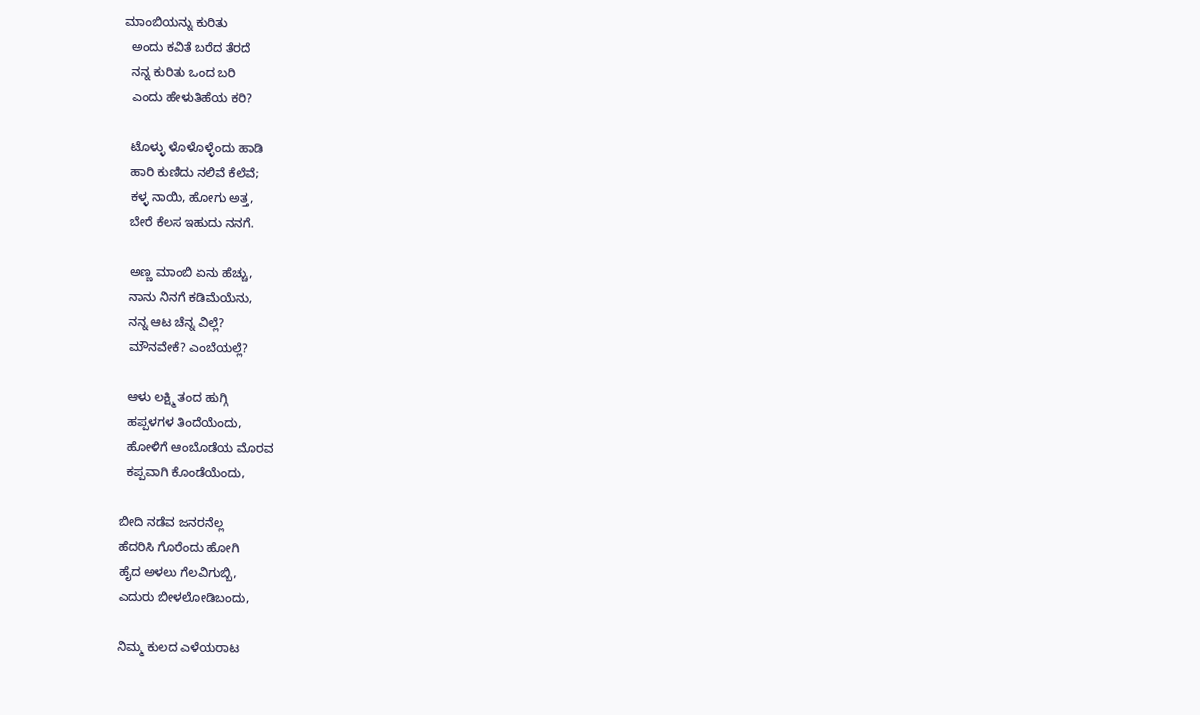ಮಾಂಬಿಯನ್ನು ಕುರಿತು
  ಅಂದು ಕವಿತೆ ಬರೆದ ತೆರದೆ
  ನನ್ನ ಕುರಿತು ಒಂದ ಬರಿ
  ಎಂದು ಹೇಳುತಿಹೆಯ ಕರಿ?

  ಟೊಳ್ಳು ಳೊಳೊಳ್ಳೆಂದು ಹಾಡಿ
  ಹಾರಿ ಕುಣಿದು ನಲಿವೆ ಕೆಲೆವೆ;
  ಕಳ್ಳ ನಾಯಿ, ಹೋಗು ಅತ್ತ,
  ಬೇರೆ ಕೆಲಸ ಇಹುದು ನನಗೆ.

  ಅಣ್ಣ ಮಾಂಬಿ ಏನು ಹೆಚ್ಚು,
  ನಾನು ನಿನಗೆ ಕಡಿಮೆಯೆನು,
  ನನ್ನ ಆಟ ಚೆನ್ನ ವಿಲ್ಲೆ?
  ಮೌನವೇಕೆ? ಎಂಬೆಯಲ್ಲೆ?

  ಆಳು ಲಕ್ಷ್ಮಿ ತಂದ ಹುಗ್ಗಿ
  ಹಪ್ಪಳಗಳ ತಿಂದೆಯೆಂದು,
  ಹೋಳಿಗೆ ಆಂಬೊಡೆಯ ಮೊರವ
  ಕಪ್ಪವಾಗಿ ಕೊಂಡೆಯೆಂದು,

ಬೀದಿ ನಡೆವ ಜನರನೆಲ್ಲ
ಹೆದರಿಸಿ ಗೊರೆಂದು ಹೋಗಿ
ಹೈದ ಅಳಲು ಗೆಲವಿಗುಬ್ಬಿ,
ಎದುರು ಬೀಳಲೋಡಿಬಂದು,

ನಿಮ್ಮ ಕುಲದ ಎಳೆಯರಾಟ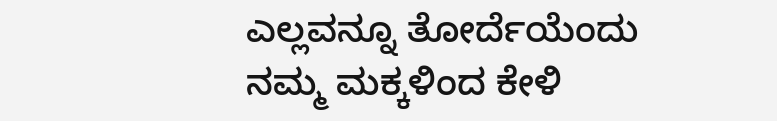ಎಲ್ಲವನ್ನೂ ತೋರ್ದೆಯೆಂದು
ನಮ್ಮ ಮಕ್ಕಳಿಂದ ಕೇಳಿ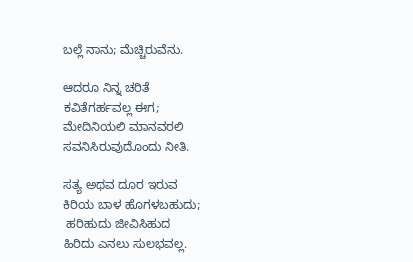ಬಲ್ಲೆ ನಾನು; ಮೆಚ್ಚಿರುವೆನು.

ಆದರೂ ನಿನ್ನ ಚರಿತೆ
ಕವಿತೆಗರ್ಹವಲ್ಲ ಈಗ;
ಮೇದಿನಿಯಲಿ ಮಾನವರಲಿ
ಸವನಿಸಿರುವುದೊಂದು ನೀತಿ.

ಸತ್ಯ ಅಥವ ದೂರ ಇರುವ
ಕಿರಿಯ ಬಾಳ ಹೊಗಳಬಹುದು;
 ಹರಿಹುದು ಜೀವಿಸಿಹುದ
ಹಿರಿದು ಎನಲು ಸುಲಭವಲ್ಲ.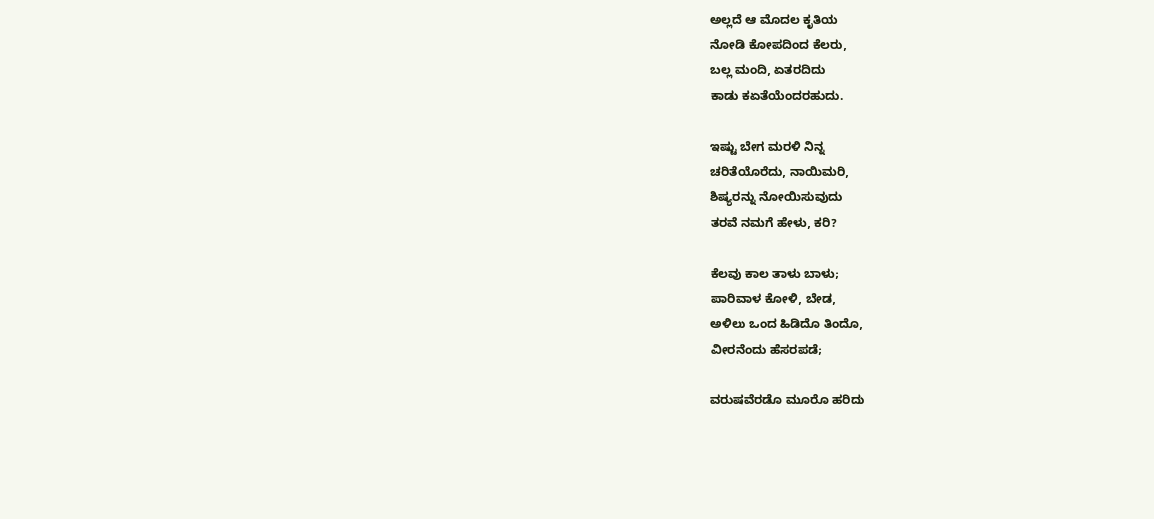ಅಲ್ಲದೆ ಆ ಮೊದಲ ಕೃತಿಯ
ನೋಡಿ ಕೋಪದಿಂದ ಕೆಲರು,
ಬಲ್ಲ ಮಂದಿ, ಏತರದಿದು
ಕಾಡು ಕಏತೆಯೆಂದರಹುದು.

ಇಷ್ಟು ಬೇಗ ಮರಳಿ ನಿನ್ನ
ಚರಿತೆಯೊರೆದು, ನಾಯಿಮರಿ,
ಶಿಷ್ಯರನ್ನು ನೋಯಿಸುವುದು
ತರವೆ ನಮಗೆ ಹೇಳು, ಕರಿ?

ಕೆಲವು ಕಾಲ ತಾಳು ಬಾಳು;
ಪಾರಿವಾಳ ಕೋಳಿ, ಬೇಡ,
ಅಳಿಲು ಒಂದ ಹಿಡಿದೊ ತಿಂದೊ,
ವೀರನೆಂದು ಹೆಸರಪಡೆ;

ವರುಷವೆರಡೊ ಮೂರೊ ಹರಿದು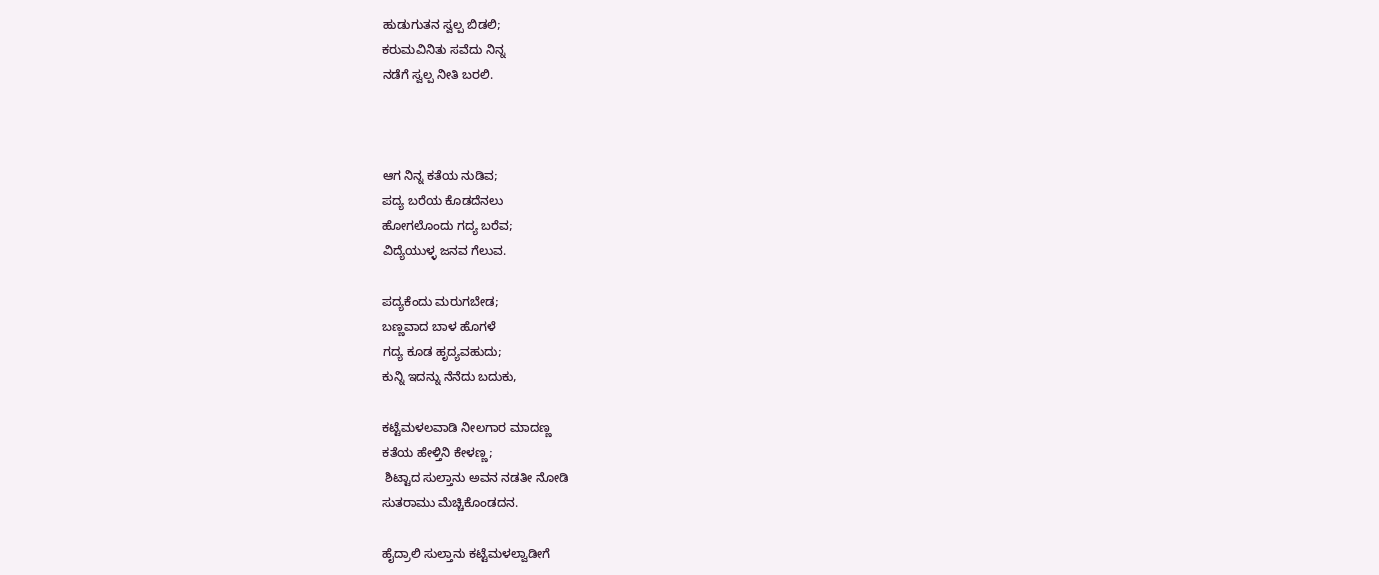ಹುಡುಗುತನ ಸ್ವಲ್ಪ ಬಿಡಲಿ;
ಕರುಮವಿನಿತು ಸವೆದು ನಿನ್ನ
ನಡೆಗೆ ಸ್ವಲ್ಪ ನೀತಿ ಬರಲಿ.



ಆಗ ನಿನ್ನ ಕತೆಯ ನುಡಿವ;
ಪದ್ಯ ಬರೆಯ ಕೊಡದೆನಲು
ಹೋಗಲೊಂದು ಗದ್ಯ ಬರೆವ;
ವಿದ್ಯೆಯುಳ್ಳ ಜನವ ಗೆಲುವ.

ಪದ್ಯಕೆಂದು ಮರುಗಬೇಡ;
ಬಣ್ಣವಾದ ಬಾಳ ಹೊಗಳೆ
ಗದ್ಯ ಕೂಡ ಹೃದ್ಯವಹುದು;
ಕುನ್ನಿ ಇದನ್ನು ನೆನೆದು ಬದುಕು,

ಕಟ್ಟೆಮಳಲವಾಡಿ ನೀಲಗಾರ ಮಾದಣ್ಣ
ಕತೆಯ ಹೇಳ್ತಿನಿ ಕೇಳಣ್ಣ;
 ಶಿಟ್ಟಾದ ಸುಲ್ತಾನು ಅವನ ನಡತೀ ನೋಡಿ
ಸುತರಾಮು ಮೆಚ್ಚಿಕೊಂಡದನ.

ಹೈದ್ರಾಲಿ ಸುಲ್ತಾನು ಕಟ್ಟೆಮಳಲ್ವಾಡೀಗೆ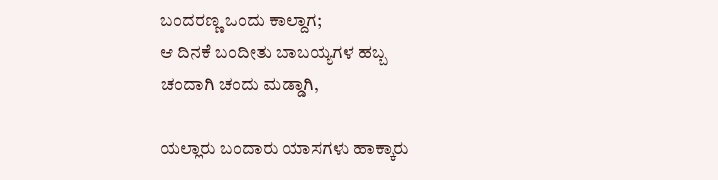ಬಂದರಣ್ಣ ಒಂದು ಕಾಲ್ದಾಗ;
ಆ ದಿನಕೆ ಬಂದೀತು ಬಾಬಯ್ಯಗಳ ಹಬ್ಬ
ಚಂದಾಗಿ ಚಂದು ಮಡ್ಡಾಗಿ,

ಯಲ್ಲಾರು ಬಂದಾರು ಯಾಸಗಳು ಹಾಕ್ಕಾರು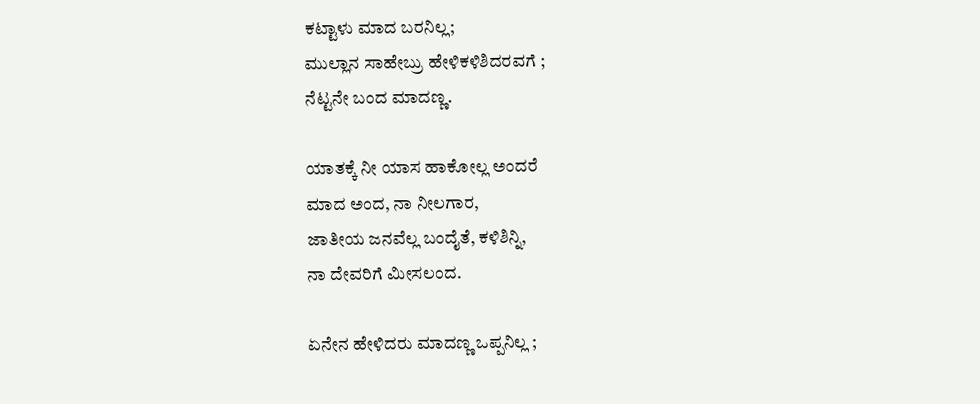ಕಟ್ಟಾಳು ಮಾದ ಬರನಿಲ್ಲ;
ಮುಲ್ಲಾನ ಸಾಹೇಬ್ರು ಹೇಳಿಕಳಿಶಿದರವಗೆ ;
ನೆಟ್ಟನೇ ಬಂದ ಮಾದಣ್ಣ.

ಯಾತಕ್ಕೆ ನೀ ಯಾಸ ಹಾಕೋಲ್ಲ ಅಂದರೆ
ಮಾದ ಅಂದ, ನಾ ನೀಲಗಾರ,
ಜಾತೀಯ ಜನವೆಲ್ಲ ಬಂದೈತೆ, ಕಳಿಶಿನ್ನಿ,
ನಾ ದೇವರಿಗೆ ಮೀಸಲಂದ.

ಏನೇನ ಹೇಳಿದರು ಮಾದಣ್ಣ ಒಪ್ಪನಿಲ್ಲ ;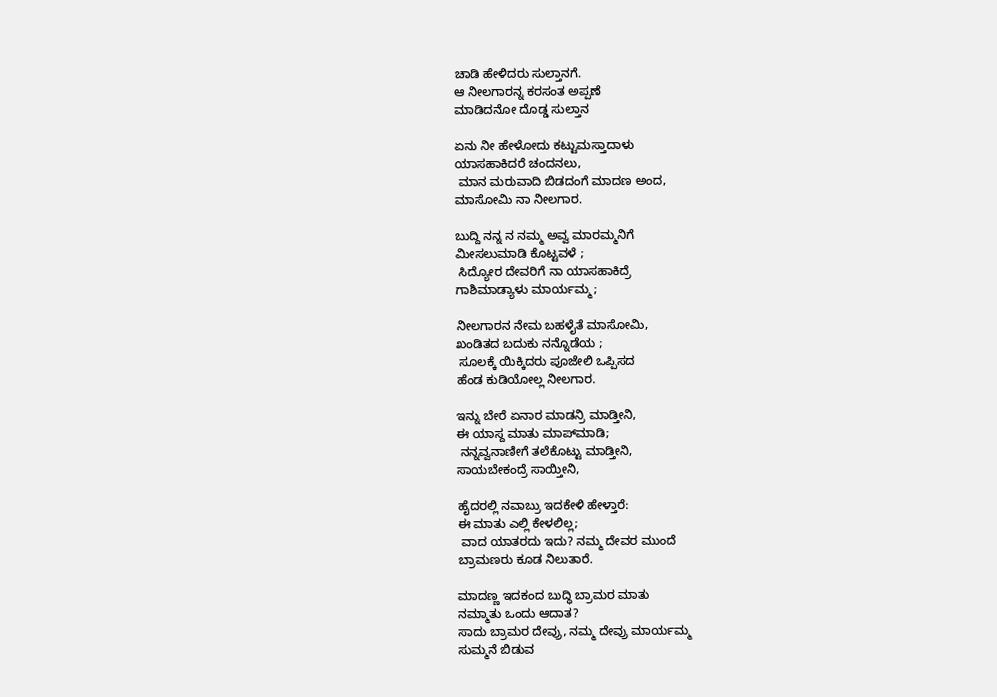ಚಾಡಿ ಹೇಳಿದರು ಸುಲ್ತಾನಗೆ.
ಆ ನೀಲಗಾರನ್ನ ಕರಸಂತ ಅಪ್ಪಣೆ
ಮಾಡಿದನೋ ದೊಡ್ಡ ಸುಲ್ತಾನ

ಏನು ನೀ ಹೇಳೋದು ಕಟ್ಟುಮಸ್ತಾದಾಳು
ಯಾಸಹಾಕಿದರೆ ಚಂದನಲು,
 ಮಾನ ಮರುವಾದಿ ಬಿಡದಂಗೆ ಮಾದಣ ಅಂದ,
ಮಾಸೋಮಿ ನಾ ನೀಲಗಾರ.

ಬುದ್ದಿ ನನ್ನ ನ ನಮ್ಮ ಅವ್ವ ಮಾರಮ್ಮನಿಗೆ
ಮೀಸಲುಮಾಡಿ ಕೊಟ್ಟವಳೆ ;
 ಸಿದ್ಯೋರ ದೇವರಿಗೆ ನಾ ಯಾಸಹಾಕಿದ್ರೆ
ಗಾಶಿಮಾಡ್ಯಾಳು ಮಾರ್ಯಮ್ಮ;

ನೀಲಗಾರನ ನೇಮ ಬಹಳೈತೆ ಮಾಸೋಮಿ,
ಖಂಡಿತದ ಬದುಕು ನನ್ನೊಡೆಯ ;
 ಸೂಲಕ್ಕೆ ಯಿಕ್ಕಿದರು ಪೂಜೇಲಿ ಒಪ್ಪಿಸದ
ಹೆಂಡ ಕುಡಿಯೋಲ್ಲ ನೀಲಗಾರ.

ಇನ್ನು ಬೇರೆ ಏನಾರ ಮಾಡನ್ರಿ ಮಾಡ್ತೀನಿ,
ಈ ಯಾಸ್ದ ಮಾತು ಮಾಪ್‌ಮಾಡಿ;
 ನನ್ನವ್ವನಾಣೀಗೆ ತಲೆಕೊಟ್ಟು ಮಾಡ್ತೀನಿ,
ಸಾಯಬೇಕಂದ್ರೆ ಸಾಯ್ತೀನಿ,

ಹೈದರಲ್ಲಿ ನವಾಬ್ರು ಇದಕೇಳಿ ಹೇಳ್ತಾರೆ:
ಈ ಮಾತು ಎಲ್ಲಿ ಕೇಳಲಿಲ್ಲ;
 ವಾದ ಯಾತರದು ಇದು? ನಮ್ಮ ದೇವರ ಮುಂದೆ
ಬ್ರಾಮಣರು ಕೂಡ ನಿಲುತಾರೆ.

ಮಾದಣ್ಣ ಇದಕಂದ ಬುದ್ಧಿ ಬ್ರಾಮರ ಮಾತು
ನಮ್ಮಾತು ಒಂದು ಆದಾತ?
ಸಾದು ಬ್ರಾಮರ ದೇವ್ರು, ನಮ್ಮ ದೇವ್ರು ಮಾರ್ಯಮ್ಮ
ಸುಮ್ಮನೆ ಬಿಡುವ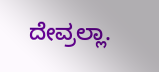ದೇವ್ರಲ್ಲಾ.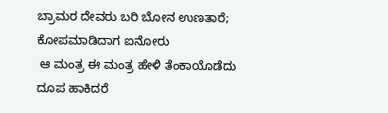ಬ್ರಾಮರ ದೇವರು ಬರಿ ಬೋನ ಉಣತಾರೆ;
ಕೋಪಮಾಡಿದಾಗ ಐನೋರು
 ಆ ಮಂತ್ರ ಈ ಮಂತ್ರ ಹೇಳಿ ತೆಂಕಾಯೊಡೆದು
ದೂಪ ಹಾಕಿದರೆ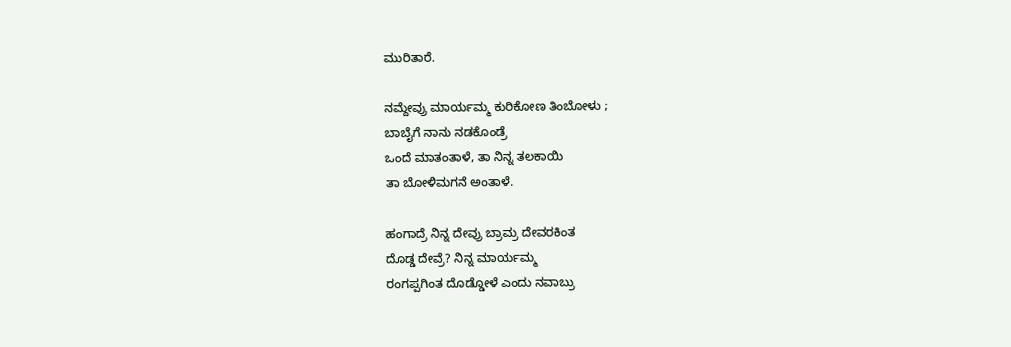ಮುರಿತಾರೆ.

ನಮ್ದೇವ್ರು ಮಾರ್ಯಮ್ಮ ಕುರಿಕೋಣ ತಿಂಬೋಳು ;
ಬಾಬೈಗೆ ನಾನು ನಡಕೊಂಡ್ರೆ
ಒಂದೆ ಮಾತಂತಾಳೆ, ತಾ ನಿನ್ನ ತಲಕಾಯಿ
ತಾ ಬೋಳಿಮಗನೆ ಅಂತಾಳೆ.

ಹಂಗಾದ್ರೆ ನಿನ್ನ ದೇವ್ರು ಬ್ರಾಮ್ರ ದೇವರಕಿಂತ
ದೊಡ್ಡ ದೇವ್ರೆ? ನಿನ್ನ ಮಾರ್ಯಮ್ಮ
ರಂಗಪ್ಪಗಿಂತ ದೊಡ್ಡೋಳೆ ಎಂದು ನವಾಬ್ರು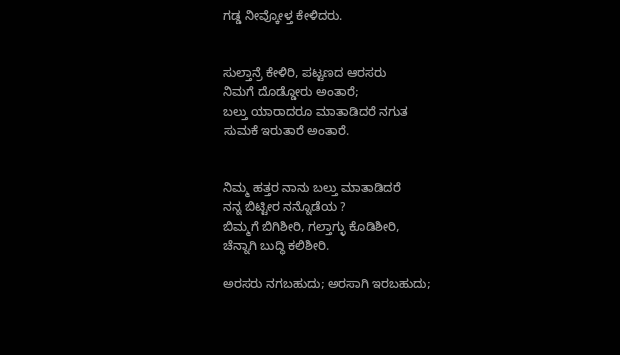ಗಡ್ಡ ನೀವ್ಕೋಳ್ತ ಕೇಳಿದರು.


ಸುಲ್ತಾನ್ರೆ ಕೇಳಿರಿ, ಪಟ್ಟಣದ ಆರಸರು
ನಿಮಗೆ ದೊಡ್ಡೋರು ಅಂತಾರೆ;
ಬಲ್ತು ಯಾರಾದರೂ ಮಾತಾಡಿದರೆ ನಗುತ
ಸುಮಕೆ ಇರುತಾರೆ ಅಂತಾರೆ.


ನಿಮ್ಮ ಹತ್ತರ ನಾನು ಬಲ್ತು ಮಾತಾಡಿದರೆ
ನನ್ನ ಬಿಟ್ಟೀರ ನನ್ನೊಡೆಯ ?
ಬಿಮ್ಮಗೆ ಬಿಗಿಶೀರಿ, ಗಲ್ತಾಗ್ಳು ಕೊಡಿಶೀರಿ,
ಚೆನ್ನಾಗಿ ಬುದ್ಧಿ ಕಲಿಶೀರಿ.

ಅರಸರು ನಗಬಹುದು; ಅರಸಾಗಿ ಇರಬಹುದು;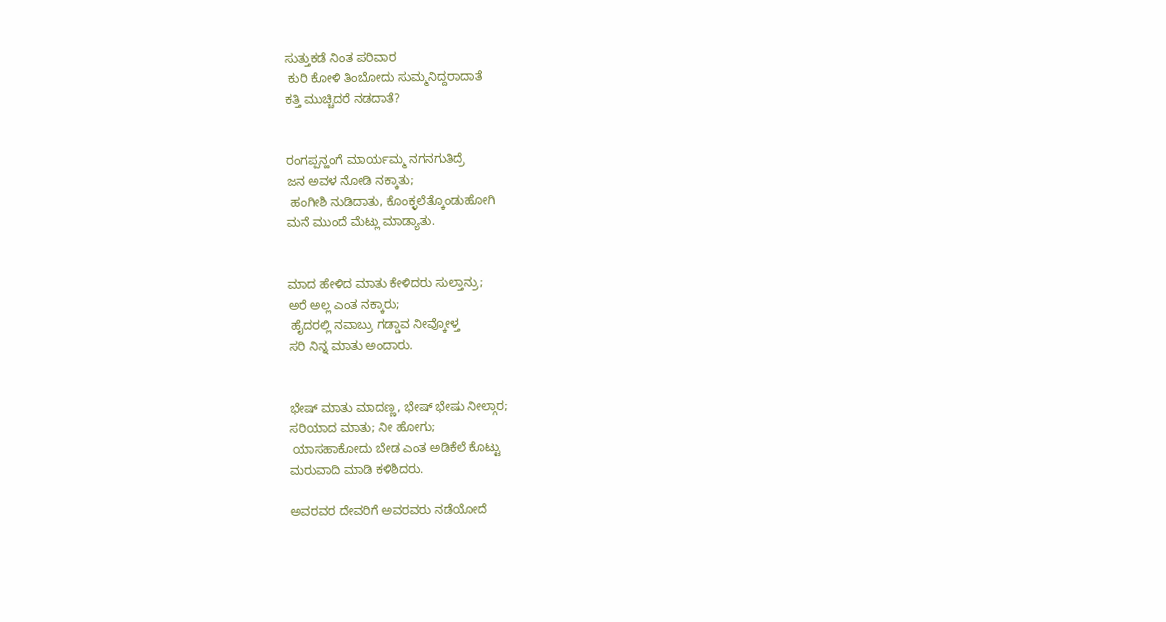ಸುತ್ತುಕಡೆ ನಿಂತ ಪರಿವಾರ
 ಕುರಿ ಕೋಳಿ ತಿಂಬೋದು ಸುಮ್ಮನಿದ್ದರಾದಾತೆ
ಕತ್ತಿ ಮುಚ್ಚಿದರೆ ನಡದಾತೆ?


ರಂಗಪ್ಪನ್ಹಂಗೆ ಮಾರ್ಯಮ್ಮ ನಗನಗುತಿದ್ರೆ
ಜನ ಅವಳ ನೋಡಿ ನಕ್ಕಾತು;
 ಹಂಗೀಶಿ ನುಡಿದಾತು, ಕೊಂಕ್ಳಲೆತ್ಕೊಂಡುಹೋಗಿ
ಮನೆ ಮುಂದೆ ಮೆಟ್ಲು ಮಾಡ್ಯಾತು.


ಮಾದ ಹೇಳಿದ ಮಾತು ಕೇಳಿದರು ಸುಲ್ತಾನ್ರು;
ಅರೆ ಅಲ್ಲ ಎಂತ ನಕ್ಕಾರು;
 ಹೈದರಲ್ಲಿ ನವಾಬ್ರು ಗಡ್ಡಾವ ನೀವ್ಕೋಳ್ತ
ಸರಿ ನಿನ್ನ ಮಾತು ಅಂದಾರು.


ಭೇಷ್ ಮಾತು ಮಾದಣ್ಣ, ಭೇಷ್ ಭೇಷು ನೀಲ್ಗಾರ;
ಸರಿಯಾದ ಮಾತು; ನೀ ಹೋಗು;
 ಯಾಸಹಾಕೋದು ಬೇಡ ಎಂತ ಅಡಿಕೆಲೆ ಕೊಟ್ಟು
ಮರುವಾದಿ ಮಾಡಿ ಕಳಿಶಿದರು.

ಅವರವರ ದೇವರಿಗೆ ಅವರವರು ನಡೆಯೋದೆ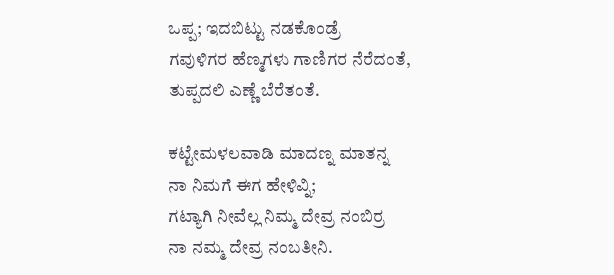ಒಪ್ಪ; ಇದಬಿಟ್ಟು ನಡಕೊಂಡ್ರೆ
ಗವುಳಿಗರ ಹೆಣ್ಮಗಳು ಗಾಣಿಗರ ನೆರೆದಂತೆ,
ತುಪ್ಪದಲಿ ಎಣ್ಣೆ ಬೆರೆತಂತೆ.

ಕಟ್ಟೇಮಳಲವಾಡಿ ಮಾದಣ್ನ ಮಾತನ್ನ
ನಾ ನಿಮಗೆ ಈಗ ಹೇಳಿವ್ನಿ;
ಗಟ್ಯಾಗಿ ನೀವೆಲ್ಲ ನಿಮ್ಮ ದೇವ್ರ ನಂಬಿರ್ರ
ನಾ ನಮ್ಮ ದೇವ್ರ ನಂಬತೀನಿ.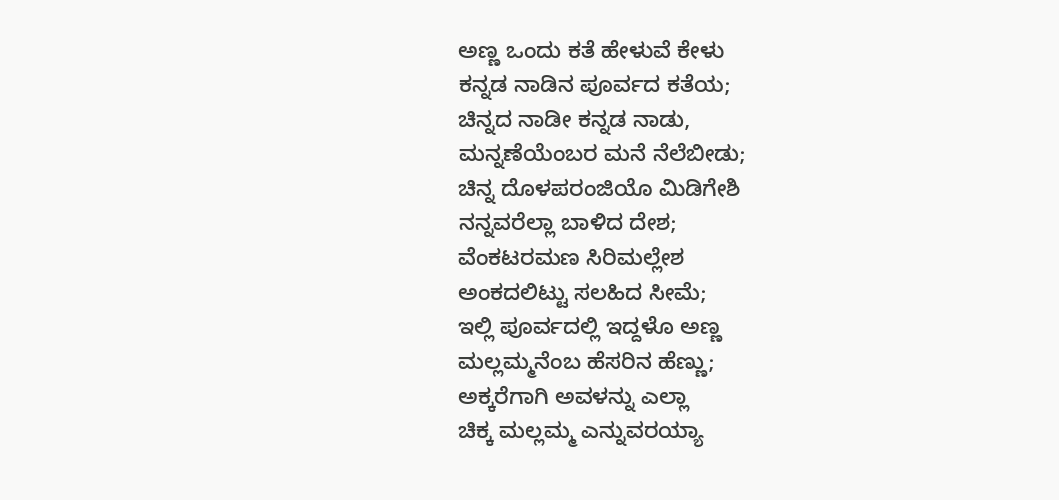ಅಣ್ಣ ಒಂದು ಕತೆ ಹೇಳುವೆ ಕೇಳು
ಕನ್ನಡ ನಾಡಿನ ಪೂರ್ವದ ಕತೆಯ;
ಚಿನ್ನದ ನಾಡೀ ಕನ್ನಡ ನಾಡು,
ಮನ್ನಣೆಯೆಂಬರ ಮನೆ ನೆಲೆಬೀಡು;
ಚಿನ್ನ ದೊಳಪರಂಜಿಯೊ ಮಿಡಿಗೇಶಿ
ನನ್ನವರೆಲ್ಲಾ ಬಾಳಿದ ದೇಶ;
ವೆಂಕಟರಮಣ ಸಿರಿಮಲ್ಲೇಶ
ಅಂಕದಲಿಟ್ಟು ಸಲಹಿದ ಸೀಮೆ;
ಇಲ್ಲಿ ಪೂರ್ವದಲ್ಲಿ ಇದ್ದಳೊ ಅಣ್ಣ
ಮಲ್ಲಮ್ಮನೆಂಬ ಹೆಸರಿನ ಹೆಣ್ಣು;
ಅಕ್ಕರೆಗಾಗಿ ಅವಳನ್ನು ಎಲ್ಲಾ
ಚಿಕ್ಕ ಮಲ್ಲಮ್ಮ ಎನ್ನುವರಯ್ಯಾ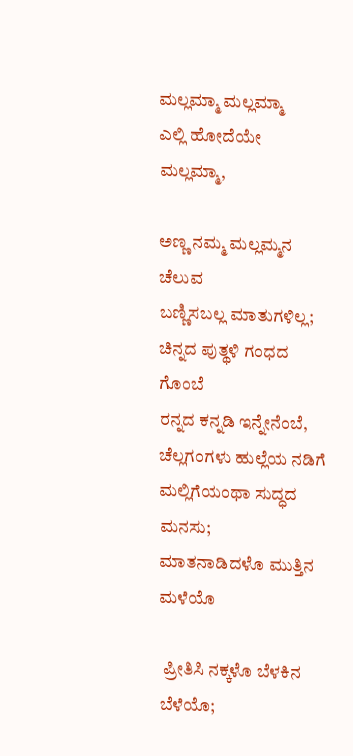ಮಲ್ಲಮ್ಮಾ ಮಲ್ಲಮ್ಮಾ
ಎಲ್ಲಿ ಹೋದೆಯೇ ಮಲ್ಲಮ್ಮಾ,

ಅಣ್ಣ ನಮ್ಮ ಮಲ್ಲಮ್ಮನ ಚೆಲುವ
ಬಣ್ಣಿಸಬಲ್ಲ ಮಾತುಗಳಿಲ್ಲ;
ಚಿನ್ನದ ಪುತ್ಥಳಿ ಗಂಧದ ಗೊಂಬೆ
ರನ್ನದ ಕನ್ನಡಿ ಇನ್ನೇನೆಂಬೆ,
ಚೆಲ್ಲಗಂಗಳು ಹುಲ್ಲೆಯ ನಡಿಗೆ
ಮಲ್ಲಿಗೆಯಂಥಾ ಸುದ್ಧದ ಮನಸು;
ಮಾತನಾಡಿದಳೊ ಮುತ್ತಿನ ಮಳೆಯೊ

 ಪ್ರೀತಿಸಿ ನಕ್ಕಳೊ ಬೆಳಕಿನ ಬೆಳೆಯೊ;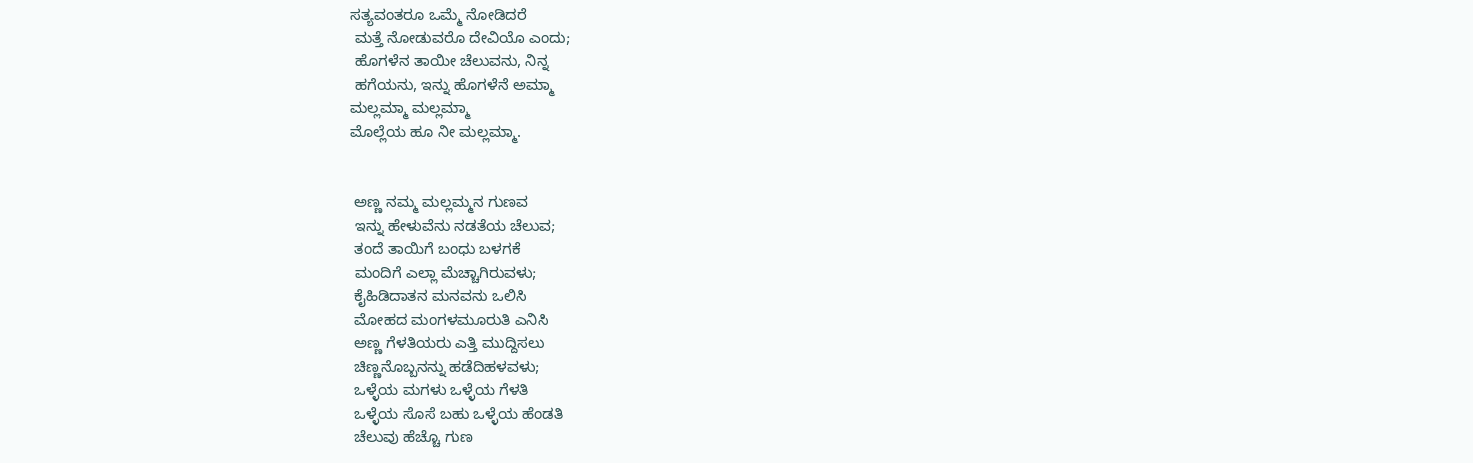ಸತ್ಯವಂತರೂ ಒಮ್ಮೆ ನೋಡಿದರೆ
 ಮತ್ತೆ ನೋಡುವರೊ ದೇವಿಯೊ ಎಂದು;
 ಹೊಗಳೆನ ತಾಯೀ ಚೆಲುವನು, ನಿನ್ನ
 ಹಗೆಯನು, ಇನ್ನು ಹೊಗಳೆನೆ ಅಮ್ಮಾ
ಮಲ್ಲಮ್ಮಾ ಮಲ್ಲಮ್ಮಾ
ಮೊಲ್ಲೆಯ ಹೂ ನೀ ಮಲ್ಲಮ್ಮಾ.


 ಅಣ್ಣ ನಮ್ಮ ಮಲ್ಲಮ್ಮನ ಗುಣವ
 ಇನ್ನು ಹೇಳುವೆನು ನಡತೆಯ ಚೆಲುವ;
 ತಂದೆ ತಾಯಿಗೆ ಬಂಧು ಬಳಗಕೆ
 ಮಂದಿಗೆ ಎಲ್ಲಾ ಮೆಚ್ಚಾಗಿರುವಳು;
 ಕೈಹಿಡಿದಾತನ ಮನವನು ಒಲಿಸಿ
 ಮೋಹದ ಮಂಗಳಮೂರುತಿ ಎನಿಸಿ
 ಅಣ್ಣ ಗೆಳತಿಯರು ಎತ್ತಿ ಮುದ್ದಿಸಲು
 ಚಿಣ್ಣನೊಬ್ಬನನ್ನು ಹಡೆದಿಹಳವಳು;
 ಒಳ್ಳೆಯ ಮಗಳು ಒಳ್ಳೆಯ ಗೆಳತಿ
 ಒಳ್ಳೆಯ ಸೊಸೆ ಬಹು ಒಳ್ಳೆಯ ಹೆಂಡತಿ
 ಚೆಲುವು ಹೆಚ್ಚೊ ಗುಣ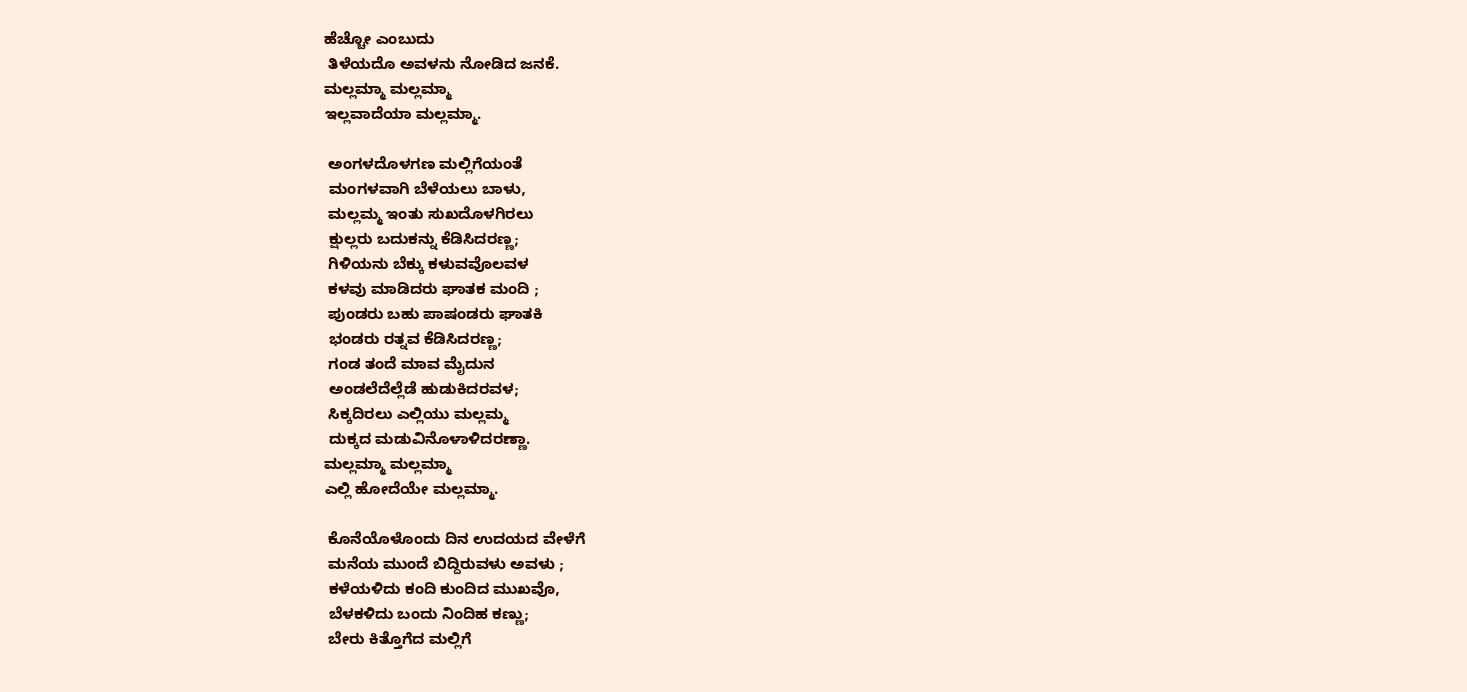ಹೆಚ್ಚೋ ಎಂಬುದು
 ತಿಳೆಯದೊ ಅವಳನು ನೋಡಿದ ಜನಕೆ.
ಮಲ್ಲಮ್ಮಾ ಮಲ್ಲಮ್ಮಾ
ಇಲ್ಲವಾದೆಯಾ ಮಲ್ಲಮ್ಮಾ.

 ಅಂಗಳದೊಳಗಣ ಮಲ್ಲಿಗೆಯಂತೆ
 ಮಂಗಳವಾಗಿ ಬೆಳೆಯಲು ಬಾಳು,
 ಮಲ್ಲಮ್ಮ ಇಂತು ಸುಖದೊಳಗಿರಲು
 ಕ್ಷುಲ್ಲರು ಬದುಕನ್ನು ಕೆಡಿಸಿದರಣ್ಣ;
 ಗಿಳಿಯನು ಬೆಕ್ಕು ಕಳುವವೊಲವಳ
 ಕಳವು ಮಾಡಿದರು ಘಾತಕ ಮಂದಿ ;
 ಪುಂಡರು ಬಹು ಪಾಷಂಡರು ಘಾತಕಿ
 ಭಂಡರು ರತ್ನವ ಕೆಡಿಸಿದರಣ್ಣ;
 ಗಂಡ ತಂದೆ ಮಾವ ಮೈದುನ
 ಅಂಡಲೆದೆಲ್ಲೆಡೆ ಹುಡುಕಿದರವಳ;
 ಸಿಕ್ಕದಿರಲು ಎಲ್ಲಿಯು ಮಲ್ಲಮ್ಮ
 ದುಕ್ಕದ ಮಡುವಿನೊಳಾಳಿದರಣ್ಣಾ.
ಮಲ್ಲಮ್ಮಾ ಮಲ್ಲಮ್ಮಾ
ಎಲ್ಲಿ ಹೋದೆಯೇ ಮಲ್ಲಮ್ಮಾ.

 ಕೊನೆಯೊಳೊಂದು ದಿನ ಉದಯದ ವೇಳೆಗೆ
 ಮನೆಯ ಮುಂದೆ ಬಿದ್ದಿರುವಳು ಅವಳು ;
 ಕಳೆಯಳಿದು ಕಂದಿ ಕುಂದಿದ ಮುಖವೊ,
 ಬೆಳಕಳಿದು ಬಂದು ನಿಂದಿಹ ಕಣ್ಣು;
 ಬೇರು ಕಿತ್ತೊಗೆದ ಮಲ್ಲಿಗೆ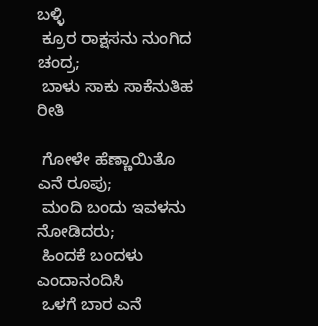ಬಳ್ಳಿ
 ಕ್ರೂರ ರಾಕ್ಷಸನು ನುಂಗಿದ ಚಂದ್ರ;
 ಬಾಳು ಸಾಕು ಸಾಕೆನುತಿಹ ರೀತಿ

 ಗೋಳೇ ಹೆಣ್ಣಾಯಿತೊ ಎನೆ ರೂಪು;
 ಮಂದಿ ಬಂದು ಇವಳನು ನೋಡಿದರು;
 ಹಿಂದಕೆ ಬಂದಳು ಎಂದಾನಂದಿಸಿ
 ಒಳಗೆ ಬಾರ ಎನೆ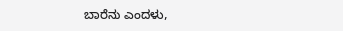ಬಾರೆನು ಎಂದಳು,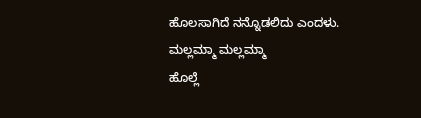ಹೊಲಸಾಗಿದೆ ನನ್ನೊಡಲಿದು ಎಂದಳು.
ಮಲ್ಲಮ್ಮಾ ಮಲ್ಲಮ್ಮಾ
ಹೊಲ್ಲೆ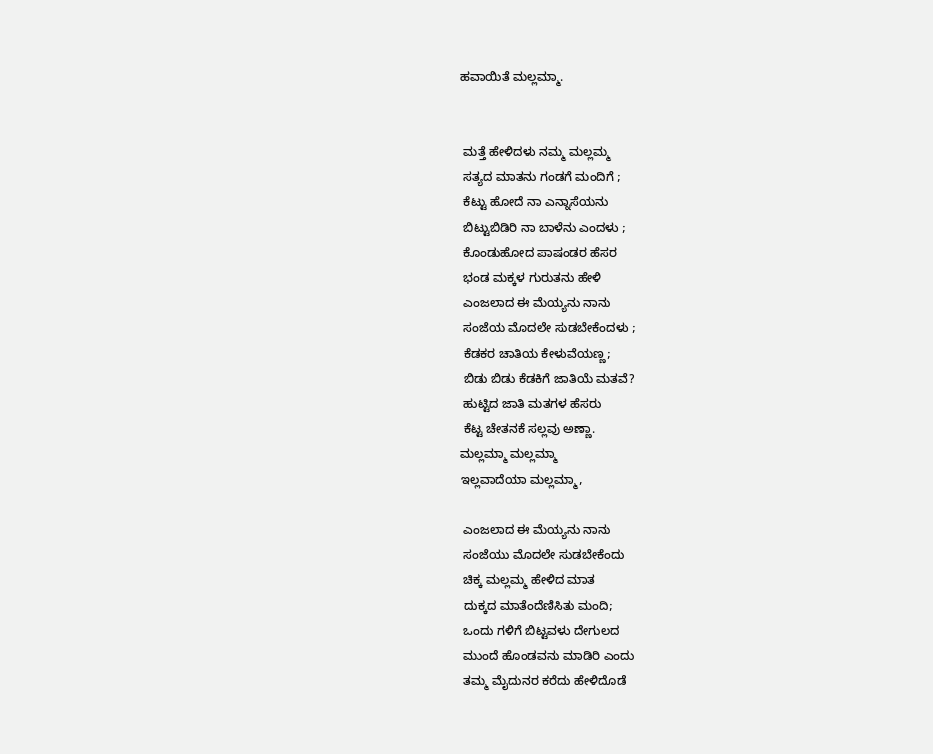ಹವಾಯಿತೆ ಮಲ್ಲಮ್ಮಾ.


 ಮತ್ತೆ ಹೇಳಿದಳು ನಮ್ಮ ಮಲ್ಲಮ್ಮ
 ಸತ್ಯದ ಮಾತನು ಗಂಡಗೆ ಮಂದಿಗೆ ;
 ಕೆಟ್ಟು ಹೋದೆ ನಾ ಎನ್ನಾಸೆಯನು
 ಬಿಟ್ಟುಬಿಡಿರಿ ನಾ ಬಾಳೆನು ಎಂದಳು ;
 ಕೊಂಡುಹೋದ ಪಾಷಂಡರ ಹೆಸರ
 ಭಂಡ ಮಕ್ಕಳ ಗುರುತನು ಹೇಳಿ
 ಎಂಜಲಾದ ಈ ಮೆಯ್ಯನು ನಾನು
 ಸಂಜೆಯ ಮೊದಲೇ ಸುಡಬೇಕೆಂದಳು ;
 ಕೆಡಕರ ಚಾತಿಯ ಕೇಳುವೆಯಣ್ಣ;
 ಬಿಡು ಬಿಡು ಕೆಡಕಿಗೆ ಜಾತಿಯೆ ಮತವೆ?
 ಹುಟ್ಟಿದ ಜಾತಿ ಮತಗಳ ಹೆಸರು
 ಕೆಟ್ಟ ಚೇತನಕೆ ಸಲ್ಲವು ಅಣ್ಣಾ.
ಮಲ್ಲಮ್ಮಾ ಮಲ್ಲಮ್ಮಾ
ಇಲ್ಲವಾದೆಯಾ ಮಲ್ಲಮ್ಮಾ,

 ಎಂಜಲಾದ ಈ ಮೆಯ್ಯನು ನಾನು
 ಸಂಜೆಯು ಮೊದಲೇ ಸುಡಬೇಕೆಂದು
 ಚಿಕ್ಕ ಮಲ್ಲಮ್ಮ ಹೇಳಿದ ಮಾತ
 ದುಕ್ಕದ ಮಾತೆಂದೆಣಿಸಿತು ಮಂದಿ;
 ಒಂದು ಗಳಿಗೆ ಬಿಟ್ಟವಳು ದೇಗುಲದ
 ಮುಂದೆ ಹೊಂಡವನು ಮಾಡಿರಿ ಎಂದು
 ತಮ್ಮ ಮೈದುನರ ಕರೆದು ಹೇಳಿದೊಡೆ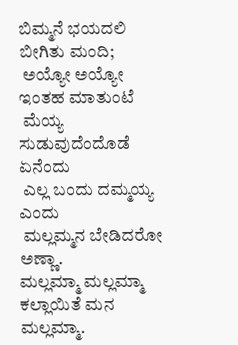ಬಿಮ್ಮನೆ ಭಯದಲಿ ಬೀಗಿತು ಮಂದಿ;
 ಅಯ್ಯೋ ಅಯ್ಯೋ ಇಂತಹ ಮಾತುಂಟೆ
 ಮೆಯ್ಯ ಸುಡುವುದೆಂದೊಡೆ ಏನೆಂದು
 ಎಲ್ಲ ಬಂದು ದಮ್ಮಯ್ಯ ಎಂದು
 ಮಲ್ಲಮ್ಮನ ಬೇಡಿದರೋ ಅಣ್ಣಾ.
ಮಲ್ಲಮ್ಮಾ ಮಲ್ಲಮ್ಮಾ
ಕಲ್ಲಾಯಿತೆ ಮನ ಮಲ್ಲಮ್ಮಾ.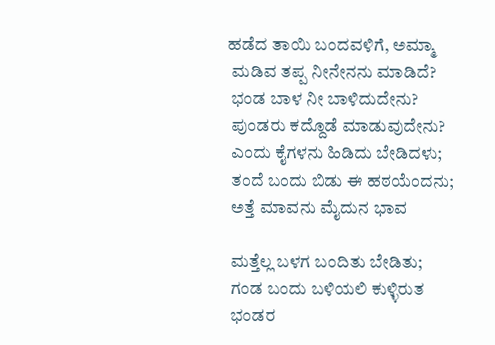ಹಡೆದ ತಾಯಿ ಬಂದವಳಿಗೆ, ಅಮ್ಮಾ
 ಮಡಿವ ತಪ್ಪ ನೀನೇನನು ಮಾಡಿದೆ?
 ಭಂಡ ಬಾಳ ನೀ ಬಾಳಿದುದೇನು?
 ಪುಂಡರು ಕದ್ದೊಡೆ ಮಾಡುವುದೇನು?
 ಎಂದು ಕೈಗಳನು ಹಿಡಿದು ಬೇಡಿದಳು;
 ತಂದೆ ಬಂದು ಬಿಡು ಈ ಹಠಯೆಂದನು;
 ಅತ್ತೆ ಮಾವನು ಮೈದುನ ಭಾವ

 ಮತ್ತೆಲ್ಲ ಬಳಗ ಬಂದಿತು ಬೇಡಿತು;
 ಗಂಡ ಬಂದು ಬಳಿಯಲಿ ಕುಳ್ಳಿರುತ
 ಭಂಡರ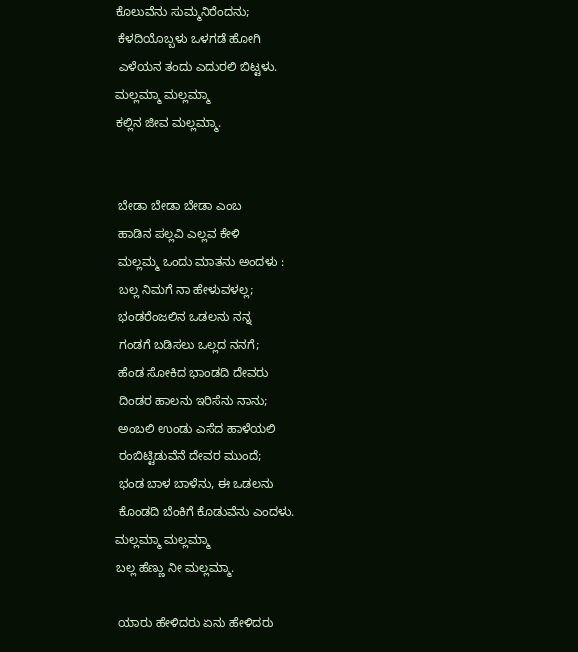ಕೊಲುವೆನು ಸುಮ್ಮನಿರೆಂದನು;
 ಕೆಳದಿಯೊಬ್ಬಳು ಒಳಗಡೆ ಹೋಗಿ
 ಎಳೆಯನ ತಂದು ಎದುರಲಿ ಬಿಟ್ಟಳು.
ಮಲ್ಲಮ್ಮಾ ಮಲ್ಲಮ್ಮಾ
ಕಲ್ಲಿನ ಜೀವ ಮಲ್ಲಮ್ಮಾ.


 ಬೇಡಾ ಬೇಡಾ ಬೇಡಾ ಎಂಬ
 ಹಾಡಿನ ಪಲ್ಲವಿ ಎಲ್ಲವ ಕೇಳಿ
 ಮಲ್ಲಮ್ಮ ಒಂದು ಮಾತನು ಅಂದಳು :
 ಬಲ್ಲ ನಿಮಗೆ ನಾ ಹೇಳುವಳಲ್ಲ;
 ಭಂಡರೆಂಜಲಿನ ಒಡಲನು ನನ್ನ
 ಗಂಡಗೆ ಬಡಿಸಲು ಒಲ್ಲದ ನನಗೆ;
 ಹೆಂಡ ಸೋಕಿದ ಭಾಂಡದಿ ದೇವರು
 ದಿಂಡರ ಹಾಲನು ಇರಿಸೆನು ನಾನು;
 ಅಂಬಲಿ ಉಂಡು ಎಸೆದ ಹಾಳೆಯಲಿ
 ರಂಬಿಟ್ಟಿಡುವೆನೆ ದೇವರ ಮುಂದೆ;
 ಭಂಡ ಬಾಳ ಬಾಳೆನು, ಈ ಒಡಲನು
 ಕೊಂಡದಿ ಬೆಂಕಿಗೆ ಕೊಡುವೆನು ಎಂದಳು.
ಮಲ್ಲಮ್ಮಾ ಮಲ್ಲಮ್ಮಾ
ಬಲ್ಲ ಹೆಣ್ಣು ನೀ ಮಲ್ಲಮ್ಮಾ.

 ಯಾರು ಹೇಳಿದರು ಏನು ಹೇಳಿದರು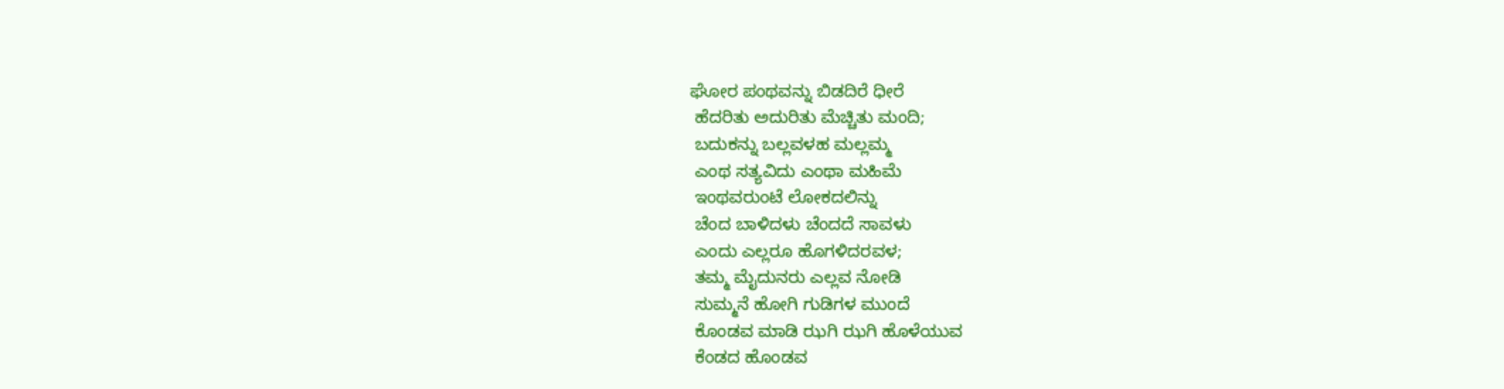ಘೋರ ಪಂಥವನ್ನು ಬಿಡದಿರೆ ಧೀರೆ
 ಹೆದರಿತು ಅದುರಿತು ಮೆಚ್ಚಿತು ಮಂದಿ;
 ಬದುಕನ್ನು ಬಲ್ಲವಳಹ ಮಲ್ಲಮ್ಮ
 ಎಂಥ ಸತ್ಯವಿದು ಎಂಥಾ ಮಹಿಮೆ
 ಇಂಥವರುಂಟೆ ಲೋಕದಲಿನ್ನು
 ಚೆಂದ ಬಾಳಿದಳು ಚೆಂದದೆ ಸಾವಳು
 ಎಂದು ಎಲ್ಲರೂ ಹೊಗಳಿದರವಳ;
 ತಮ್ಮ ಮೈದುನರು ಎಲ್ಲವ ನೋಡಿ
 ಸುಮ್ಮನೆ ಹೋಗಿ ಗುಡಿಗಳ ಮುಂದೆ
 ಕೊಂಡವ ಮಾಡಿ ಝಗಿ ಝಗಿ ಹೊಳೆಯುವ
 ಕೆಂಡದ ಹೊಂಡವ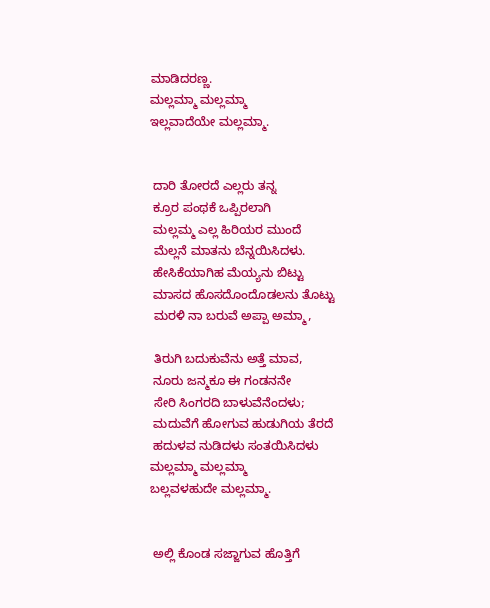ಮಾಡಿದರಣ್ಣ.
ಮಲ್ಲಮ್ಮಾ ಮಲ್ಲಮ್ಮಾ
ಇಲ್ಲವಾದೆಯೇ ಮಲ್ಲಮ್ಮಾ.


 ದಾರಿ ತೋರದೆ ಎಲ್ಲರು ತನ್ನ
 ಕ್ರೂರ ಪಂಥಕೆ ಒಪ್ಪಿರಲಾಗಿ
 ಮಲ್ಲಮ್ಮ ಎಲ್ಲ ಹಿರಿಯರ ಮುಂದೆ
 ಮೆಲ್ಲನೆ ಮಾತನು ಬೆನ್ನಯಿಸಿದಳು.
 ಹೇಸಿಕೆಯಾಗಿಹ ಮೆಯ್ಯನು ಬಿಟ್ಟು
 ಮಾಸದ ಹೊಸದೊಂದೊಡಲನು ತೊಟ್ಟು
 ಮರಳಿ ನಾ ಬರುವೆ ಅಪ್ಪಾ ಅಮ್ಮಾ,

 ತಿರುಗಿ ಬದುಕುವೆನು ಅತ್ತೆ ಮಾವ,
 ನೂರು ಜನ್ಮಕೂ ಈ ಗಂಡನನೇ
 ಸೇರಿ ಸಿಂಗರದಿ ಬಾಳುವೆನೆಂದಳು;
 ಮದುವೆಗೆ ಹೋಗುವ ಹುಡುಗಿಯ ತೆರದೆ
 ಹದುಳವ ನುಡಿದಳು ಸಂತಯಿಸಿದಳು
ಮಲ್ಲಮ್ಮಾ ಮಲ್ಲಮ್ಮಾ
ಬಲ್ಲವಳಹುದೇ ಮಲ್ಲಮ್ಮಾ.


 ಅಲ್ಲಿ ಕೊಂಡ ಸಜ್ಜಾಗುವ ಹೊತ್ತಿಗೆ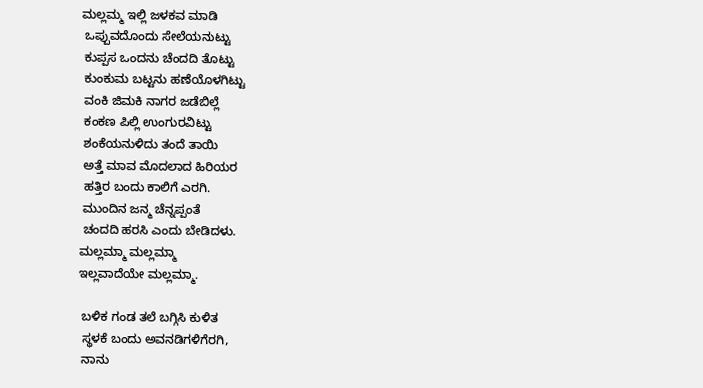ಮಲ್ಲಮ್ಮ ಇಲ್ಲಿ ಜಳಕವ ಮಾಡಿ
 ಒಪ್ಪುವದೊಂದು ಸೇಲೆಯನುಟ್ಟು
 ಕುಪ್ಪಸ ಒಂದನು ಚೆಂದದಿ ತೊಟ್ಟು
 ಕುಂಕುಮ ಬಟ್ಟನು ಹಣೆಯೊಳಗಿಟ್ಟು
 ವಂಕಿ ಜಿಮಕಿ ನಾಗರ ಜಡೆಬಿಲ್ಲೆ
 ಕಂಕಣ ಪಿಲ್ಲಿ ಉಂಗುರವಿಟ್ಟು
 ಶಂಕೆಯನುಳಿದು ತಂದೆ ತಾಯಿ
 ಅತ್ತೆ ಮಾವ ಮೊದಲಾದ ಹಿರಿಯರ
 ಹತ್ತಿರ ಬಂದು ಕಾಲಿಗೆ ಎರಗಿ.
 ಮುಂದಿನ ಜನ್ಮ ಚೆನ್ನಪ್ಪಂತೆ
 ಚಂದದಿ ಹರಸಿ ಎಂದು ಬೇಡಿದಳು.
ಮಲ್ಲಮ್ಮಾ ಮಲ್ಲಮ್ಮಾ
ಇಲ್ಲವಾದೆಯೇ ಮಲ್ಲಮ್ಮಾ.

 ಬಳಿಕ ಗಂಡ ತಲೆ ಬಗ್ಗಿಸಿ ಕುಳಿತ
 ಸ್ಥಳಕೆ ಬಂದು ಅವನಡಿಗಳಿಗೆರಗಿ,
 ನಾನು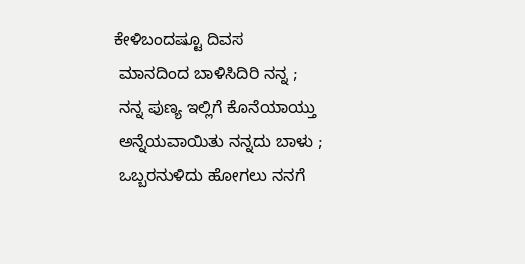ಕೇಳಿಬಂದಷ್ಟೂ ದಿವಸ
 ಮಾನದಿಂದ ಬಾಳಿಸಿದಿರಿ ನನ್ನ ;
 ನನ್ನ ಪುಣ್ಯ ಇಲ್ಲಿಗೆ ಕೊನೆಯಾಯ್ತು
 ಅನ್ನೆಯವಾಯಿತು ನನ್ನದು ಬಾಳು ;
 ಒಬ್ಬರನುಳಿದು ಹೋಗಲು ನನಗೆ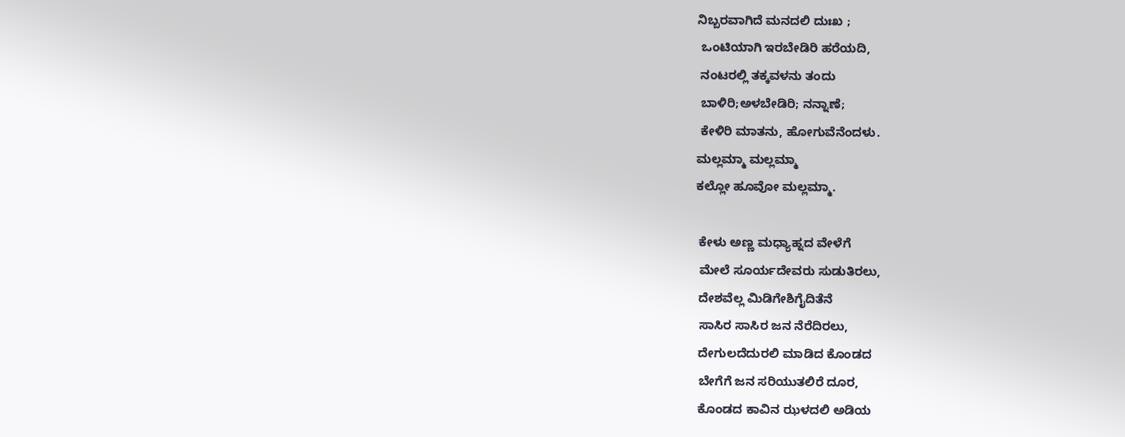ನಿಬ್ಬರವಾಗಿದೆ ಮನದಲಿ ದುಃಖ ;
 ಒಂಟಿಯಾಗಿ ಇರಬೇಡಿರಿ ಹರೆಯದಿ,
 ನಂಟರಲ್ಲಿ ತಕ್ಕವಳನು ತಂದು
 ಬಾಳಿರಿ;ಅಳಬೇಡಿರಿ; ನನ್ನಾಣೆ;
 ಕೇಳಿರಿ ಮಾತನು, ಹೋಗುವೆನೆಂದಳು.
ಮಲ್ಲಮ್ಮಾ ಮಲ್ಲಮ್ಮಾ
ಕಲ್ಲೋ ಹೂವೋ ಮಲ್ಲಮ್ಮಾ.

 ಕೇಳು ಅಣ್ಣ ಮಧ್ಯಾಹ್ನದ ವೇಳೆಗೆ
 ಮೇಲೆ ಸೂರ್ಯದೇವರು ಸುಡುತಿರಲು,
 ದೇಶವೆಲ್ಲ ಮಿಡಿಗೇಶಿಗೈದಿತೆನೆ
 ಸಾಸಿರ ಸಾಸಿರ ಜನ ನೆರೆದಿರಲು,
 ದೇಗುಲದೆದುರಲಿ ಮಾಡಿದ ಕೊಂಡದ
 ಬೇಗೆಗೆ ಜನ ಸರಿಯುತಲಿರೆ ದೂರ,
 ಕೊಂಡದ ಕಾವಿನ ಝಳದಲಿ ಅಡಿಯ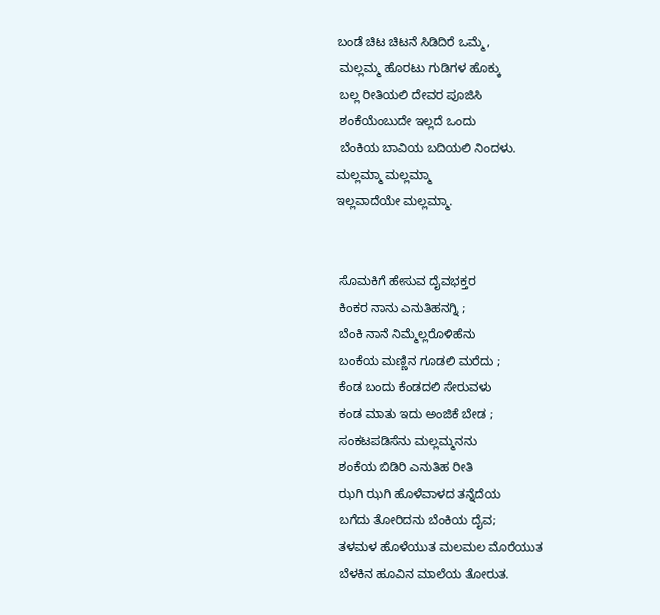ಬಂಡೆ ಚಿಟ ಚಿಟನೆ ಸಿಡಿದಿರೆ ಒಮ್ಮೆ,
 ಮಲ್ಲಮ್ಮ ಹೊರಟು ಗುಡಿಗಳ ಹೊಕ್ಕು
 ಬಲ್ಲ ರೀತಿಯಲಿ ದೇವರ ಪೂಜಿಸಿ
 ಶಂಕೆಯೆಂಬುದೇ ಇಲ್ಲದೆ ಒಂದು
 ಬೆಂಕಿಯ ಬಾವಿಯ ಬದಿಯಲಿ ನಿಂದಳು.
ಮಲ್ಲಮ್ಮಾ ಮಲ್ಲಮ್ಮಾ
ಇಲ್ಲವಾದೆಯೇ ಮಲ್ಲಮ್ಮಾ.


 ಸೊಮಕಿಗೆ ಹೇಸುವ ದೈವಭಕ್ತರ
 ಕಿಂಕರ ನಾನು ಎನುತಿಹನಗ್ನಿ ;
 ಬೆಂಕಿ ನಾನೆ ನಿಮ್ಮೆಲ್ಲರೊಳಿಹೆನು
 ಬಂಕೆಯ ಮಣ್ಣಿನ ಗೂಡಲಿ ಮರೆದು ;
 ಕೆಂಡ ಬಂದು ಕೆಂಡದಲಿ ಸೇರುವಳು
 ಕಂಡ ಮಾತು ಇದು ಅಂಜಿಕೆ ಬೇಡ ;
 ಸಂಕಟಪಡಿಸೆನು ಮಲ್ಲಮ್ಮನನು
 ಶಂಕೆಯ ಬಿಡಿರಿ ಎನುತಿಹ ರೀತಿ
 ಝಗಿ ಝಗಿ ಹೊಳೆವಾಳದ ತನ್ನೆದೆಯ
 ಬಗೆದು ತೋರಿದನು ಬೆಂಕಿಯ ದೈವ;
 ತಳಮಳ ಹೊಳೆಯುತ ಮಲಮಲ ಮೊರೆಯುತ
 ಬೆಳಕಿನ ಹೂವಿನ ಮಾಲೆಯ ತೋರುತ.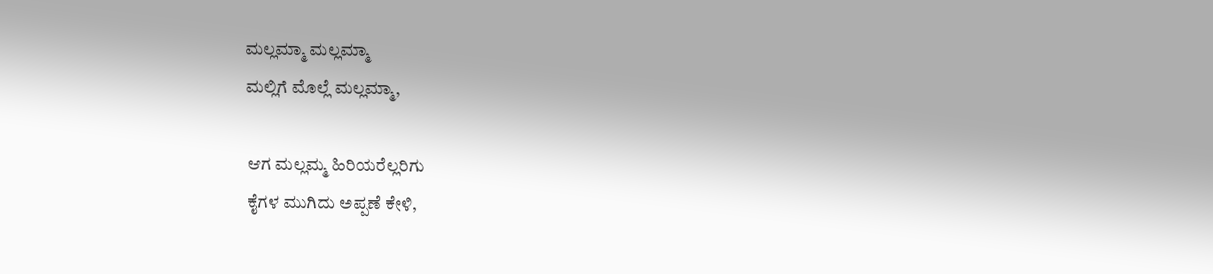ಮಲ್ಲಮ್ಮಾ ಮಲ್ಲಮ್ಮಾ
ಮಲ್ಲಿಗೆ ಮೊಲ್ಲೆ ಮಲ್ಲಮ್ಮಾ,

 ಆಗ ಮಲ್ಲಮ್ಮ ಹಿರಿಯರೆಲ್ಲರಿಗು
 ಕೈಗಳ ಮುಗಿದು ಅಪ್ಪಣೆ ಕೇಳಿ,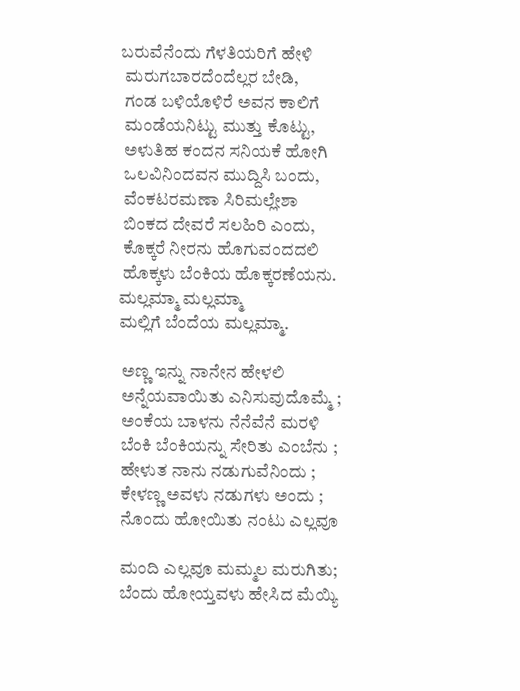ಬರುವೆನೆಂದು ಗೆಳತಿಯರಿಗೆ ಹೇಳಿ
 ಮರುಗಬಾರದೆಂದೆಲ್ಲರ ಬೇಡಿ,
 ಗಂಡ ಬಳಿಯೊಳಿರೆ ಅವನ ಕಾಲಿಗೆ
 ಮಂಡೆಯನಿಟ್ಟು ಮುತ್ತು ಕೊಟ್ಟು,
 ಅಳುತಿಹ ಕಂದನ ಸನಿಯಕೆ ಹೋಗಿ
 ಒಲವಿನಿಂದವನ ಮುದ್ದಿಸಿ ಬಂದು,
 ವೆಂಕಟರಮಣಾ ಸಿರಿಮಲ್ಲೇಶಾ
 ಬಿಂಕದ ದೇವರೆ ಸಲಹಿರಿ ಎಂದು,
 ಕೊಕ್ಕರೆ ನೀರನು ಹೊಗುವಂದದಲಿ
 ಹೊಕ್ಕಳು ಬೆಂಕಿಯ ಹೊಕ್ಕರಣೆಯನು.
ಮಲ್ಲಮ್ಮಾ ಮಲ್ಲಮ್ಮಾ
ಮಲ್ಲಿಗೆ ಬೆಂದೆಯ ಮಲ್ಲಮ್ಮಾ.

 ಅಣ್ಣ ಇನ್ನು ನಾನೇನ ಹೇಳಲಿ
 ಅನ್ನೆಯವಾಯಿತು ಎನಿಸುವುದೊಮ್ಮೆ ;
 ಅಂಕೆಯ ಬಾಳನು ನೆನೆವೆನೆ ಮರಳಿ
 ಬೆಂಕಿ ಬೆಂಕಿಯನ್ನು ಸೇರಿತು ಎಂಬೆನು ;
 ಹೇಳುತ ನಾನು ನಡುಗುವೆನಿಂದು ;
 ಕೇಳಣ್ಣ ಅವಳು ನಡುಗಳು ಅಂದು ;
 ನೊಂದು ಹೋಯಿತು ನಂಟು ಎಲ್ಲವೂ

 ಮಂದಿ ಎಲ್ಲವೂ ಮಮ್ಮಲ ಮರುಗಿತು;
 ಬೆಂದು ಹೋಯ್ತವಳು ಹೇಸಿದ ಮೆಯ್ಯಿ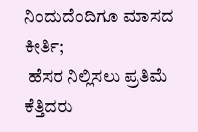ನಿಂದುದೆಂದಿಗೂ ಮಾಸದ ಕೀರ್ತಿ;
 ಹೆಸರ ನಿಲ್ಲಿಸಲು ಪ್ರತಿಮೆ ಕೆತ್ತಿದರು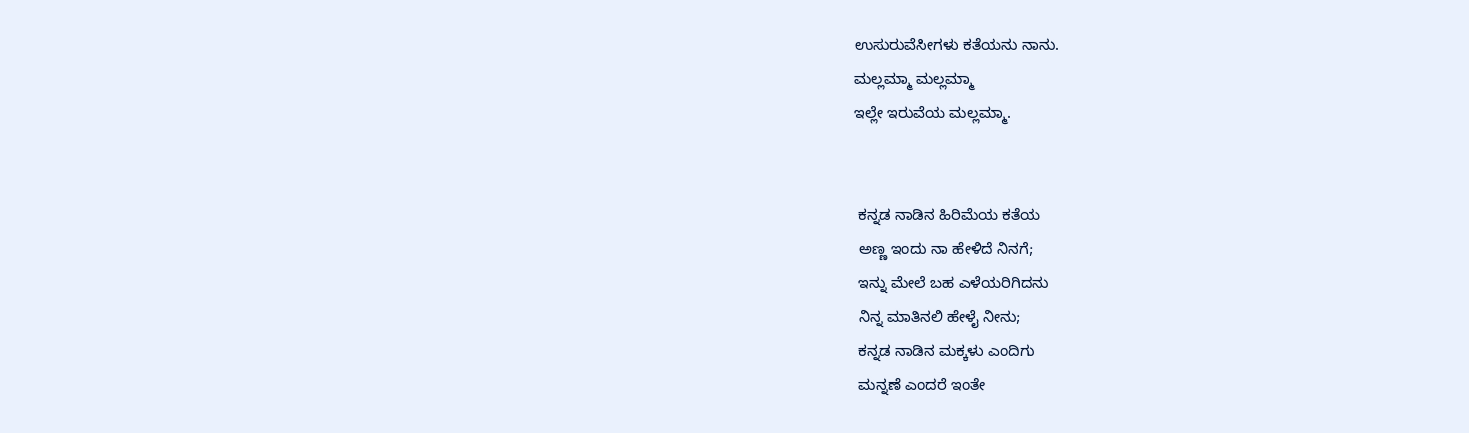ಉಸುರುವೆಸೀಗಳು ಕತೆಯನು ನಾನು.
ಮಲ್ಲಮ್ಮಾ ಮಲ್ಲಮ್ಮಾ
ಇಲ್ಲೇ ಇರುವೆಯ ಮಲ್ಲಮ್ಮಾ.


 ಕನ್ನಡ ನಾಡಿನ ಹಿರಿಮೆಯ ಕತೆಯ
 ಅಣ್ಣ ಇಂದು ನಾ ಹೇಳಿದೆ ನಿನಗೆ;
 ಇನ್ನು ಮೇಲೆ ಬಹ ಎಳೆಯರಿಗಿದನು
 ನಿನ್ನ ಮಾತಿನಲಿ ಹೇಳೈ ನೀನು;
 ಕನ್ನಡ ನಾಡಿನ ಮಕ್ಕಳು ಎಂದಿಗು
 ಮನ್ನಣೆ ಎಂದರೆ ಇಂತೇ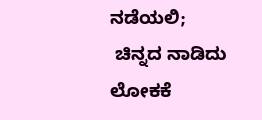ನಡೆಯಲಿ;
 ಚಿನ್ನದ ನಾಡಿದು ಲೋಕಕೆ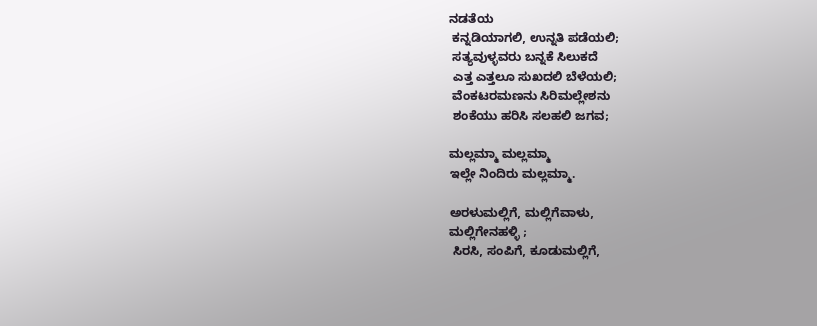ನಡತೆಯ
 ಕನ್ನಡಿಯಾಗಲಿ, ಉನ್ನತಿ ಪಡೆಯಲಿ;
 ಸತ್ಯವುಳ್ಳವರು ಬನ್ನಕೆ ಸಿಲುಕದೆ
 ಎತ್ತ ಎತ್ತಲೂ ಸುಖದಲಿ ಬೆಳೆಯಲಿ;
 ವೆಂಕಟರಮಣನು ಸಿರಿಮಲ್ಲೇಶನು
 ಶಂಕೆಯು ಹರಿಸಿ ಸಲಹಲಿ ಜಗವ;

ಮಲ್ಲಮ್ಮಾ ಮಲ್ಲಮ್ಮಾ
ಇಲ್ಲೇ ನಿಂದಿರು ಮಲ್ಲಮ್ಮಾ.

ಅರಳುಮಲ್ಲಿಗೆ, ಮಲ್ಲಿಗೆವಾಳು,
ಮಲ್ಲಿಗೇನಹಳ್ಳಿ ;
 ಸಿರಸಿ, ಸಂಪಿಗೆ, ಕೂಡುಮಲ್ಲಿಗೆ,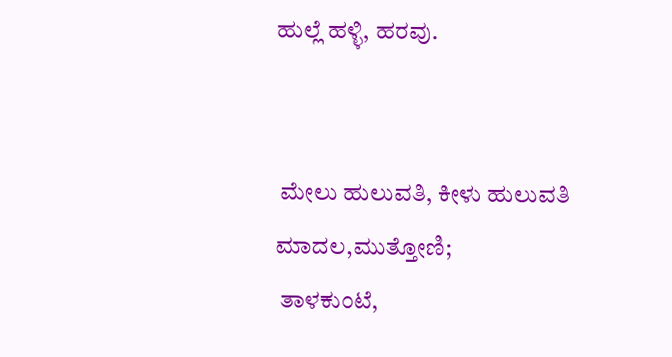ಹುಲ್ಲೆ ಹಳ್ಳಿ, ಹರವು.


 ಮೇಲು ಹುಲುವತಿ, ಕೀಳು ಹುಲುವತಿ
ಮಾದಲ,ಮುತ್ತೋಣಿ;
 ತಾಳಕುಂಟೆ,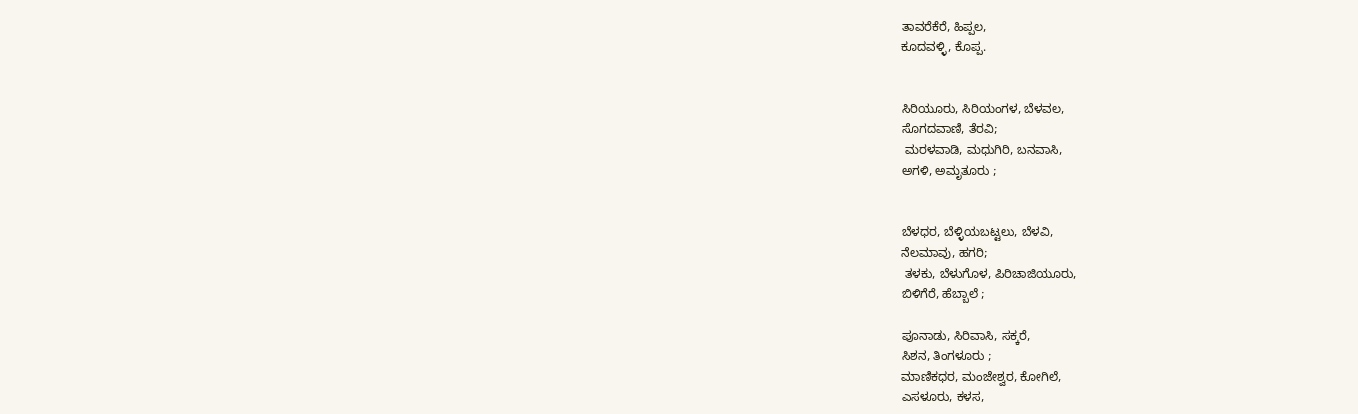ತಾವರೆಕೆರೆ, ಹಿಪ್ಪಲ,
ಕೂದವಳ್ಳಿ, ಕೊಪ್ಪ.


ಸಿರಿಯೂರು, ಸಿರಿಯಂಗಳ, ಬೆಳವಲ,
ಸೊಗದವಾಣಿ, ತೆರವಿ;
 ಮರಳವಾಡಿ, ಮಧುಗಿರಿ, ಬನವಾಸಿ,
ಅಗಳಿ, ಅಮೃತೂರು ;


ಬೆಳಧರ, ಬೆಳ್ಳಿಯಬಟ್ಟಲು, ಬೆಳವಿ,
ನೆಲಮಾವು, ಹಗರಿ;
 ತಳಕು, ಬೆಳುಗೊಳ, ಪಿರಿಚಾಜಿಯೂರು,
ಬಿಳಿಗೆರೆ, ಹೆಬ್ಬಾಲೆ ;

ಪೂನಾಡು, ಸಿರಿವಾಸಿ, ಸಕ್ಕರೆ,
ಸಿಶನ, ತಿಂಗಳೂರು ;
ಮಾಣಿಕಧರ, ಮಂಜೇಶ್ವರ, ಕೋಗಿಲೆ,
ಎಸಳೂರು, ಕಳಸ,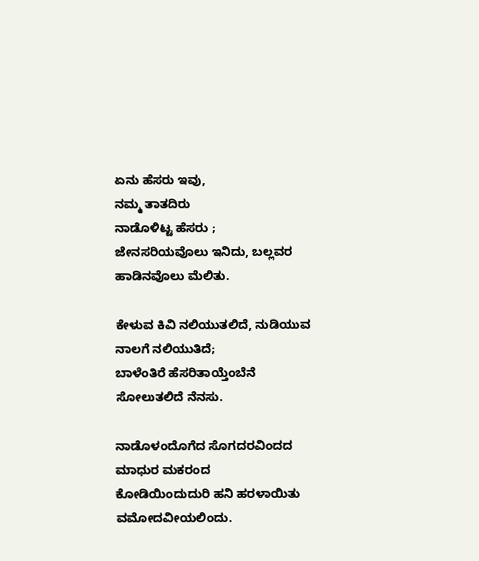ಏನು ಹೆಸರು ಇವು,
ನಮ್ಮ ತಾತದಿರು
ನಾಡೊಳಿಟ್ಟ ಹೆಸರು ;
ಜೇನಸರಿಯವೊಲು ಇನಿದು, ಬಲ್ಲವರ
ಹಾಡಿನವೊಲು ಮೆಲಿತು.

ಕೇಳುವ ಕಿವಿ ನಲಿಯುತಲಿದೆ, ನುಡಿಯುವ
ನಾಲಗೆ ನಲಿಯುತಿದೆ;
ಬಾಳೆಂತಿರೆ ಹೆಸರಿತಾಯ್ತೆಂಬೆನೆ
ಸೋಲುತಲಿದೆ ನೆನಸು.

ನಾಡೊಳಂದೊಗೆದ ಸೊಗದರವಿಂದದ
ಮಾಧುರ ಮಕರಂದ
ಕೋಡಿಯಿಂದುದುರಿ ಹನಿ ಹರಳಾಯಿತು
ವಮೋದವೀಯಲಿಂದು.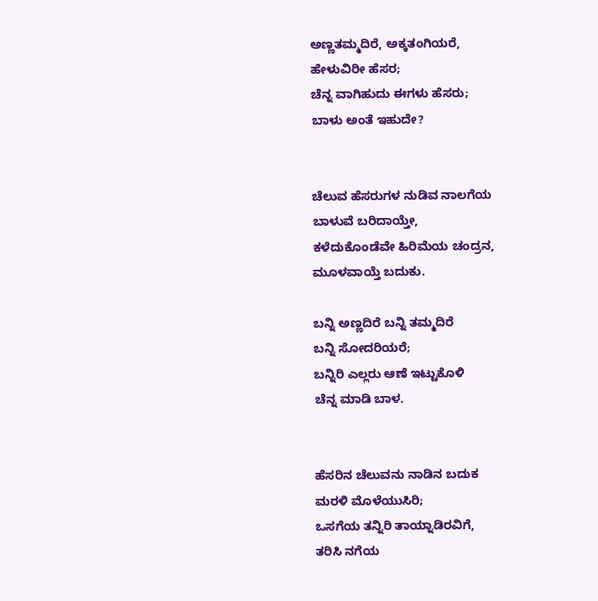ಅಣ್ಣತಮ್ಮದಿರೆ, ಅಕ್ಕತಂಗಿಯರೆ,
ಹೇಳುವಿರೀ ಹೆಸರ;
ಚೆನ್ನ ವಾಗಿಹುದು ಈಗಳು ಹೆಸರು;
ಬಾಳು ಅಂತೆ ಇಹುದೇ?


ಚೆಲುವ ಹೆಸರುಗಳ ನುಡಿವ ನಾಲಗೆಯ
ಬಾಳುವೆ ಬರಿದಾಯ್ತೇ,
ಕಳೆದುಕೊಂಡೆವೇ ಹಿರಿಮೆಯ ಚಂದ್ರನ,
ಮೂಳವಾಯ್ತೆ ಬದುಕು.

ಬನ್ನಿ ಅಣ್ಣದಿರೆ ಬನ್ನಿ ತಮ್ಮದಿರೆ
ಬನ್ನಿ ಸೋದರಿಯರೆ;
ಬನ್ನಿರಿ ಎಲ್ಲರು ಆಣೆ ಇಟ್ಟುಕೊಳಿ
ಚೆನ್ನ ಮಾಡಿ ಬಾಳ.


ಹೆಸರಿನ ಚೆಲುವನು ನಾಡಿನ ಬದುಕ
ಮರಳಿ ಮೊಳೆಯುಸಿರಿ;
ಒಸಗೆಯ ತನ್ನಿರಿ ತಾಯ್ನಾಡಿರವಿಗೆ,
ತರಿಸಿ ನಗೆಯ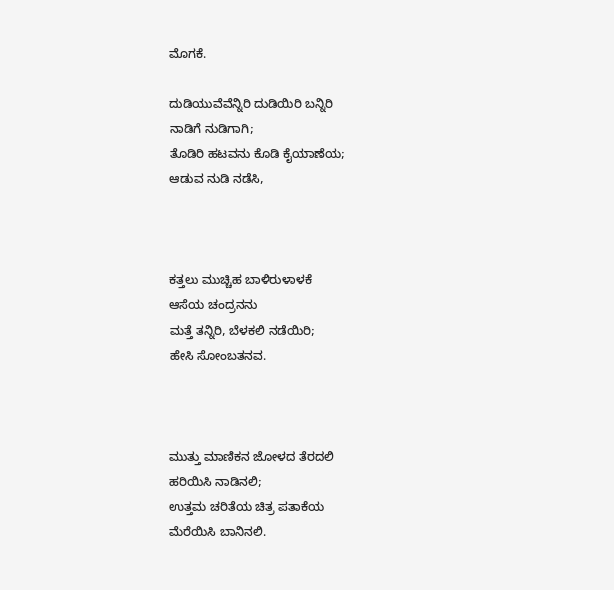ಮೊಗಕೆ.

ದುಡಿಯುವೆವೆನ್ನಿರಿ ದುಡಿಯಿರಿ ಬನ್ನಿರಿ
ನಾಡಿಗೆ ನುಡಿಗಾಗಿ;
ತೊಡಿರಿ ಹಟವನು ಕೊಡಿ ಕೈಯಾಣೆಯ;
ಆಡುವ ನುಡಿ ನಡೆಸಿ,



ಕತ್ತಲು ಮುಚ್ಚಿಹ ಬಾಳಿರುಳಾಳಕೆ
ಆಸೆಯ ಚಂದ್ರನನು
ಮತ್ತೆ ತನ್ನಿರಿ, ಬೆಳಕಲಿ ನಡೆಯಿರಿ;
ಹೇಸಿ ಸೋಂಬತನವ.



ಮುತ್ತು ಮಾಣಿಕನ ಜೋಳದ ತೆರದಲಿ
ಹರಿಯಿಸಿ ನಾಡಿನಲಿ;
ಉತ್ತಮ ಚರಿತೆಯ ಚಿತ್ರ ಪತಾಕೆಯ
ಮೆರೆಯಿಸಿ ಬಾನಿನಲಿ.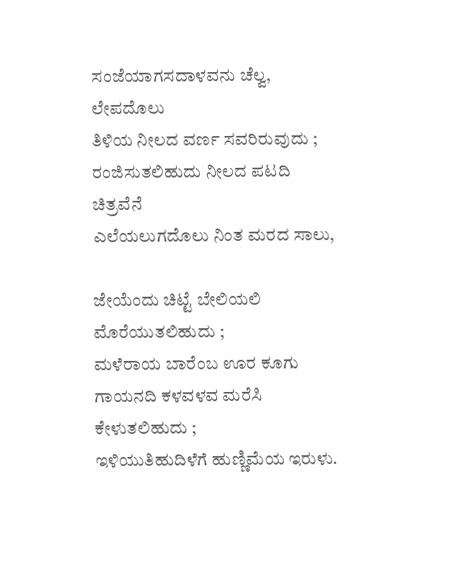ಸಂಜೆಯಾಗಸದಾಳವನು ಚೆಲ್ವ, ಲೇಪದೊಲು
ತಿಳಿಯ ನೀಲದ ವರ್ಣ ಸವರಿರುವುದು ;
ರಂಜಿಸುತಲಿಹುದು ನೀಲದ ಪಟದಿ ಚಿತ್ರವೆನೆ
ಎಲೆಯಲುಗದೊಲು ನಿಂತ ಮರದ ಸಾಲು,

ಜೇಯೆಂದು ಚಿಟ್ಟೆ ಬೇಲಿಯಲಿ ಮೊರೆಯುತಲಿಹುದು ;
ಮಳೆರಾಯ ಬಾರೆಂಬ ಊರ ಕೂಗು
ಗಾಯನದಿ ಕಳವಳವ ಮರೆಸಿ ಕೇಳುತಲಿಹುದು ;
ಇಳಿಯುತಿಹುದಿಳೆಗೆ ಹುಣ್ಣಿಮೆಯ ಇರುಳು.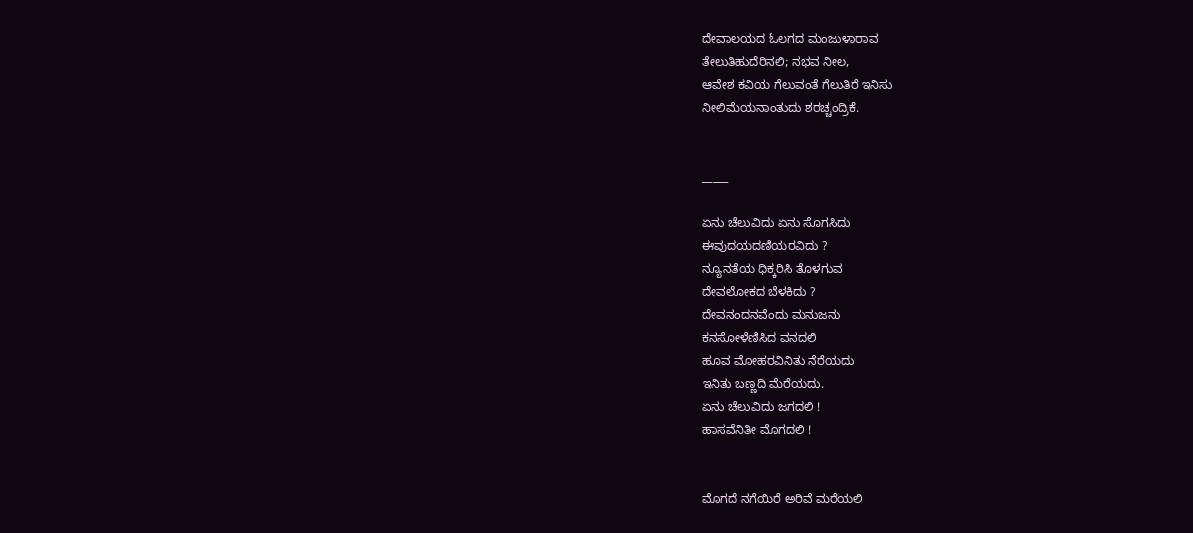ದೇವಾಲಯದ ಓಲಗದ ಮಂಜುಳಾರಾವ
ತೇಲುತಿಹುದೆರಿನಲಿ; ನಭವ ನೀಲ,
ಆವೇಶ ಕವಿಯ ಗೆಲುವಂತೆ ಗೆಲುತಿರೆ ಇನಿಸು
ನೀಲಿಮೆಯನಾಂತುದು ಶರಚ್ಚಂದ್ರಿಕೆ.


_____

ಏನು ಚೆಲುವಿದು ಏನು ಸೊಗಸಿದು
ಈವುದಯದಣಿಯರವಿದು ?
ನ್ಯೂನತೆಯ ಧಿಕ್ಕರಿಸಿ ತೊಳಗುವ
ದೇವಲೋಕದ ಬೆಳಕಿದು ?
ದೇವನಂದನವೆಂದು ಮನುಜನು
ಕನಸೋಳೆಣಿಸಿದ ವನದಲಿ
ಹೂವ ಮೋಹರವಿನಿತು ನೆರೆಯದು
ಇನಿತು ಬಣ್ಣದಿ ಮೆರೆಯದು.
ಏನು ಚೆಲುವಿದು ಜಗದಲಿ !
ಹಾಸವೆನಿತೀ ಮೊಗದಲಿ !


ಮೊಗದೆ ನಗೆಯಿರೆ ಅರಿವೆ ಮರೆಯಲಿ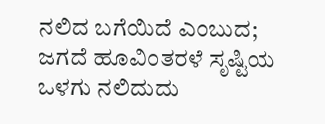ನಲಿದ ಬಗೆಯಿದೆ ಎಂಬುದ;
ಜಗದೆ ಹೂವಿಂತರಳೆ ಸೃಷ್ಟಿಯ
ಒಳಗು ನಲಿದುದು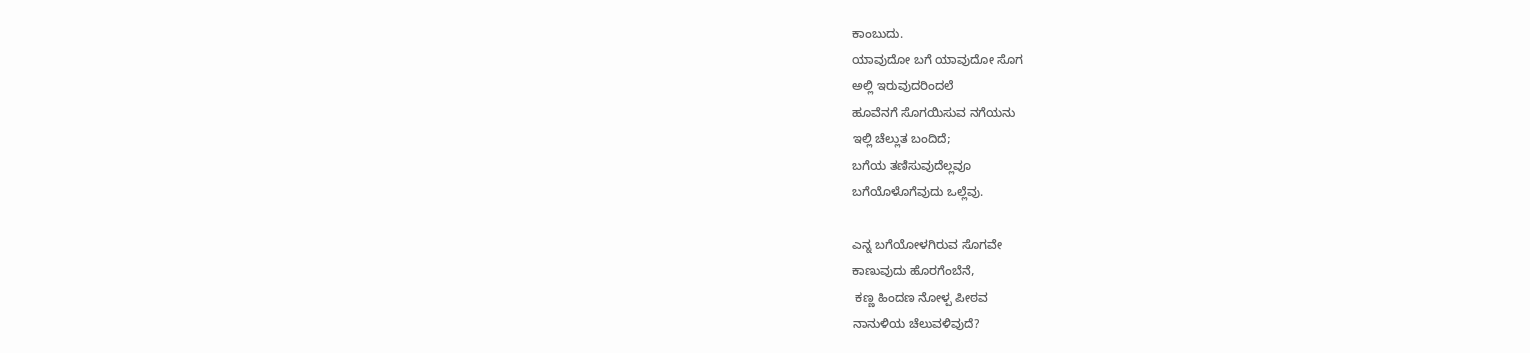ಕಾಂಬುದು.
ಯಾವುದೋ ಬಗೆ ಯಾವುದೋ ಸೊಗ
ಅಲ್ಲಿ ಇರುವುದರಿಂದಲೆ
ಹೂವೆನಗೆ ಸೊಗಯಿಸುವ ನಗೆಯನು
ಇಲ್ಲಿ ಚೆಲ್ಲುತ ಬಂದಿದೆ;
ಬಗೆಯ ತಣಿಸುವುದೆಲ್ಲವೂ
ಬಗೆಯೊಳೊಗೆವುದು ಒಲ್ಲೆವು.

ಎನ್ನ ಬಗೆಯೋಳಗಿರುವ ಸೊಗವೇ
ಕಾಣುವುದು ಹೊರಗೆಂಬೆನೆ,
 ಕಣ್ಣ ಹಿಂದಣ ನೋಳ್ಪ ಪೀಠವ
ನಾನುಳಿಯ ಚೆಲುವಳಿವುದೆ?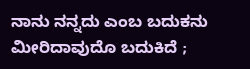ನಾನು ನನ್ನದು ಎಂಬ ಬದುಕನು
ಮೀರಿದಾವುದೊ ಬದುಕಿದೆ ;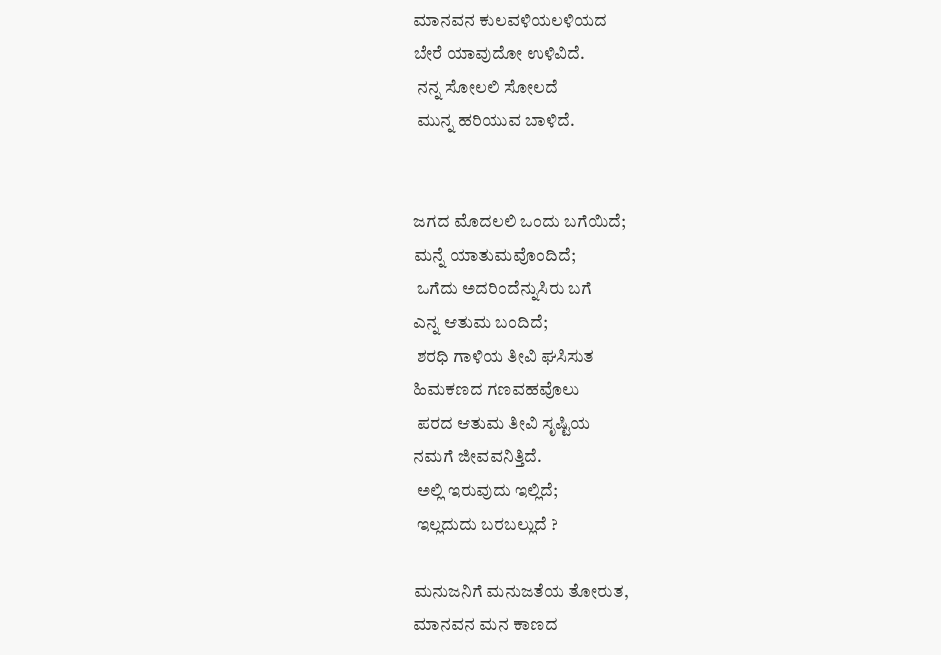ಮಾನವನ ಕುಲವಳಿಯಲಳಿಯದ
ಬೇರೆ ಯಾವುದೋ ಉಳಿವಿದೆ.
 ನನ್ನ ಸೋಲಲಿ ಸೋಲದೆ
 ಮುನ್ನ ಹರಿಯುವ ಬಾಳಿದೆ.


ಜಗದ ಮೊದಲಲಿ ಒಂದು ಬಗೆಯಿದೆ;
ಮನ್ನೆ ಯಾತುಮವೊಂದಿದೆ;
 ಒಗೆದು ಅದರಿಂದೆನ್ನುಸಿರು ಬಗೆ
ಎನ್ನ ಆತುಮ ಬಂದಿದೆ;
 ಶರಧಿ ಗಾಳಿಯ ತೀವಿ ಘಸಿಸುತ
ಹಿಮಕಣದ ಗಣವಹವೊಲು
 ಪರದ ಆತುಮ ತೀವಿ ಸೃಷ್ಟಿಯ
ನಮಗೆ ಜೀವವನಿತ್ತಿದೆ.
 ಅಲ್ಲಿ ಇರುವುದು ಇಲ್ಲಿದೆ;
 ಇಲ್ಲದುದು ಬರಬಲ್ಲುದೆ ?

ಮನುಜನಿಗೆ ಮನುಜತೆಯ ತೋರುತ,
ಮಾನವನ ಮನ ಕಾಣದ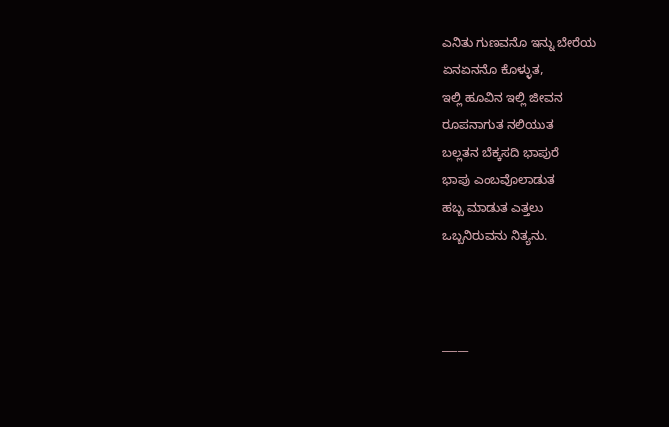ಎನಿತು ಗುಣವನೊ ಇನ್ನು ಬೇರೆಯ
ಏನಏನನೊ ಕೊಳ್ಳುತ,
ಇಲ್ಲಿ ಹೂವಿನ ಇಲ್ಲಿ ಜೀವನ
ರೂಪನಾಗುತ ನಲಿಯುತ
ಬಲ್ಲತನ ಬೆಕ್ಕಸದಿ ಭಾಪುರೆ
ಭಾಪು ಎಂಬವೊಲಾಡುತ
ಹಬ್ಬ ಮಾಡುತ ಎತ್ತಲು
ಒಬ್ಬನಿರುವನು ನಿತ್ಯನು.



_____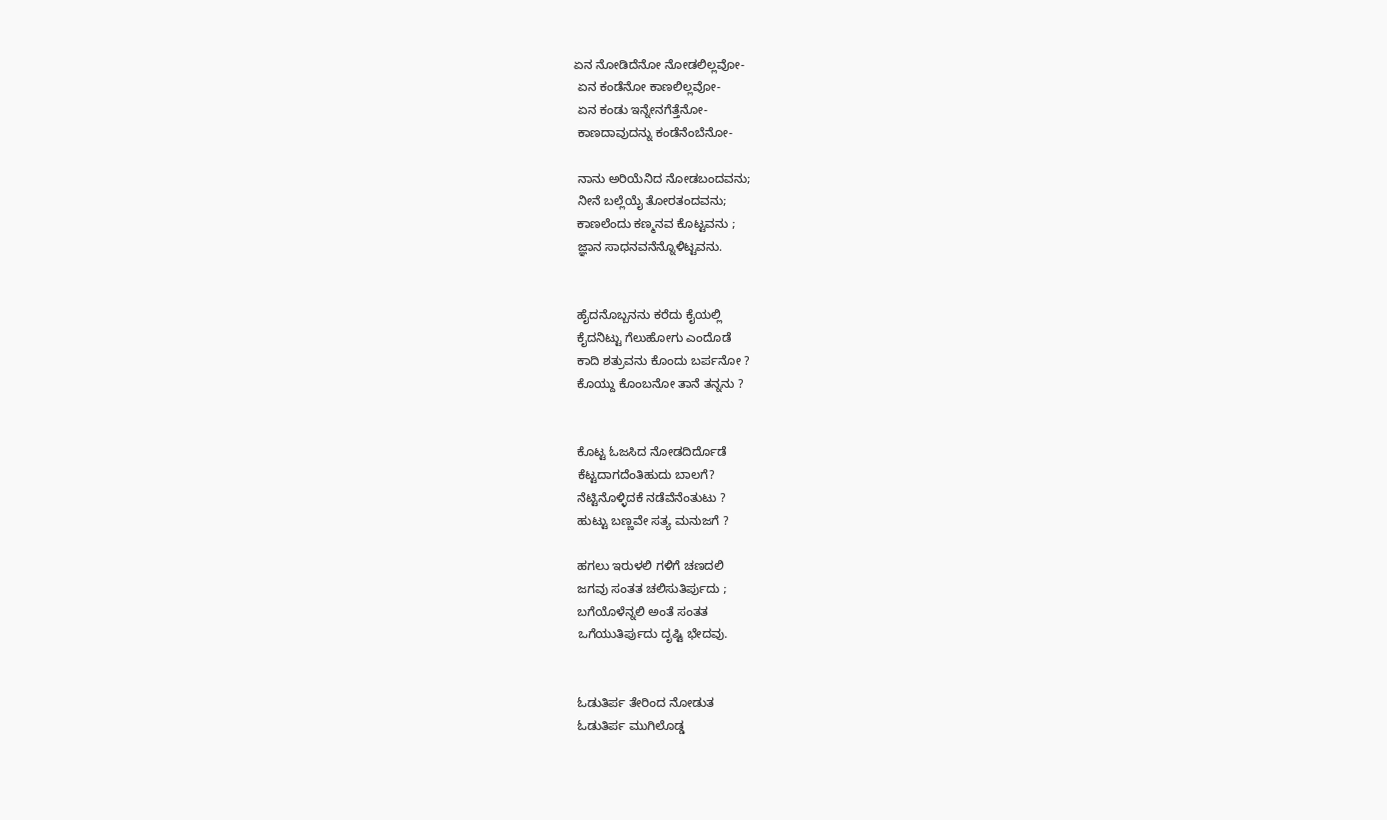ಏನ ನೋಡಿದೆನೋ ನೋಡಲಿಲ್ಲವೋ-
 ಏನ ಕಂಡೆನೋ ಕಾಣಲಿಲ್ಲವೋ-
 ಏನ ಕಂಡು ಇನ್ನೇನಗೆತ್ತೆನೋ-
 ಕಾಣದಾವುದನ್ನು ಕಂಡೆನೆಂಬೆನೋ-

 ನಾನು ಅರಿಯೆನಿದ ನೋಡಬಂದವನು;
 ನೀನೆ ಬಲ್ಲೆಯೈ ತೋರತಂದವನು;
 ಕಾಣಲೆಂದು ಕಣ್ಮನವ ಕೊಟ್ಟವನು ;
 ಜ್ಞಾನ ಸಾಧನವನೆನ್ನೊಳಿಟ್ಟವನು.


 ಹೈದನೊಬ್ಬನನು ಕರೆದು ಕೈಯಲ್ಲಿ
 ಕೈದನಿಟ್ಟು ಗೆಲುಹೋಗು ಎಂದೊಡೆ
 ಕಾದಿ ಶತ್ರುವನು ಕೊಂದು ಬರ್ಪನೋ ?
 ಕೊಯ್ದು ಕೊಂಬನೋ ತಾನೆ ತನ್ನನು ?


 ಕೊಟ್ಟ ಓಜಸಿದ ನೋಡದಿರ್ದೊಡೆ
 ಕೆಟ್ಟದಾಗದೆಂತಿಹುದು ಬಾಲಗೆ?
 ನೆಟ್ಟಿನೊಳ್ಳಿದಕೆ ನಡೆವೆನೆಂತುಟು ?
 ಹುಟ್ಟು ಬಣ್ಣವೇ ಸತ್ಯ ಮನುಜಗೆ ?

 ಹಗಲು ಇರುಳಲಿ ಗಳಿಗೆ ಚಣದಲಿ
 ಜಗವು ಸಂತತ ಚಲಿಸುತಿರ್ಪುದು ;
 ಬಗೆಯೊಳೆನ್ನಲಿ ಅಂತೆ ಸಂತತ
 ಒಗೆಯುತಿರ್ಪುದು ದೃಷ್ಟಿ ಭೇದವು.


 ಓಡುತಿರ್ಪ ತೇರಿಂದ ನೋಡುತ
 ಓಡುತಿರ್ಪ ಮುಗಿಲೊಡ್ಡ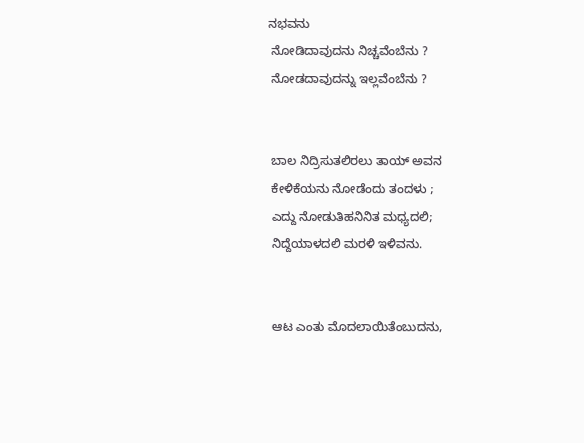ನಭವನು
 ನೋಡಿದಾವುದನು ನಿಚ್ಚವೆಂಬೆನು ?
 ನೋಡದಾವುದನ್ನು ಇಲ್ಲವೆಂಬೆನು ?


 ಬಾಲ ನಿದ್ರಿಸುತಲಿರಲು ತಾಯ್ ಅವನ
 ಕೇಳಿಕೆಯನು ನೋಡೆಂದು ತಂದಳು ;
 ಎದ್ದು ನೋಡುತಿಹನಿನಿತ ಮಧ್ಯದಲಿ;
 ನಿದ್ದೆಯಾಳದಲಿ ಮರಳಿ ಇಳಿವನು.


 ಆಟ ಎಂತು ಮೊದಲಾಯಿತೆಂಬುದನು,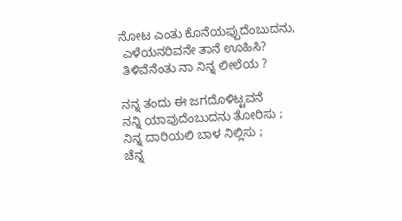ನೋಟ ಎಂತು ಕೊನೆಯಪ್ಪುದೆಂಬುದನು,
 ಎಳೆಯನರಿವನೇ ತಾನೆ ಊಹಿಸಿ?
 ತಿಳಿವೆನೆಂತು ನಾ ನಿನ್ನ ಲೀಲೆಯ ?

ನನ್ನ ತಂದು ಈ ಜಗದೊಳಿಟ್ಟವನೆ
ನನ್ನಿ ಯಾವುದೆಂಬುದನು ತೋರಿಸು ;
ನಿನ್ನ ದಾರಿಯಲಿ ಬಾಳ ನಿಲ್ಲಿಸು ;
ಚೆನ್ನ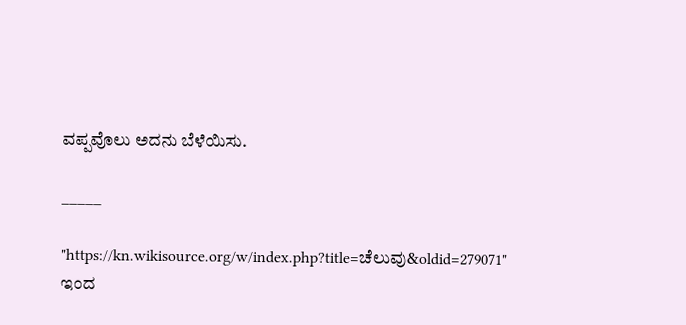ವಪ್ಪವೊಲು ಅದನು ಬೆಳೆಯಿಸು.

_____

"https://kn.wikisource.org/w/index.php?title=ಚೆಲುವು&oldid=279071" ಇಂದ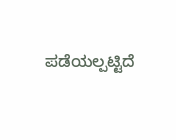ಪಡೆಯಲ್ಪಟ್ಟಿದೆ